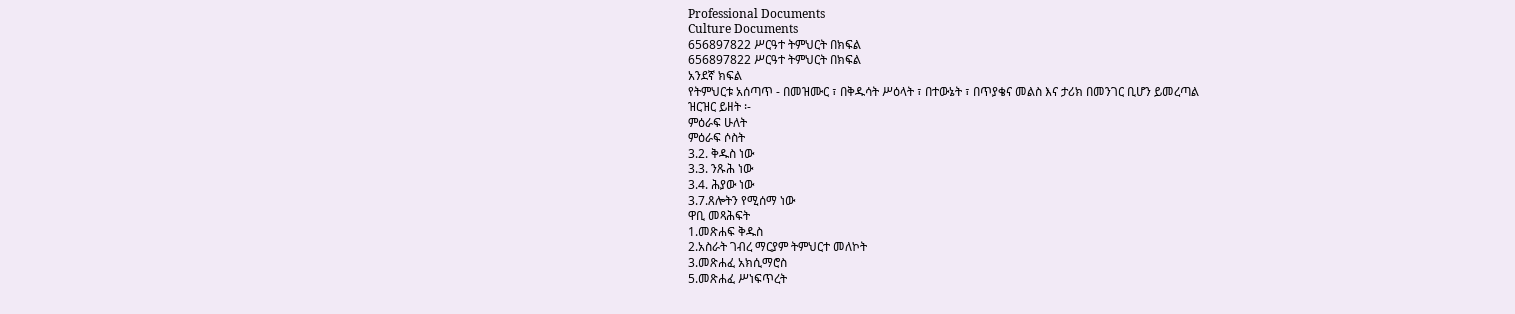Professional Documents
Culture Documents
656897822 ሥርዓተ ትምህርት በክፍል
656897822 ሥርዓተ ትምህርት በክፍል
አንደኛ ክፍል
የትምህርቱ አሰጣጥ - በመዝሙር ፣ በቅዱሳት ሥዕላት ፣ በተውኔት ፣ በጥያቄና መልስ እና ታሪክ በመንገር ቢሆን ይመረጣል
ዝርዝር ይዘት ፡-
ምዕራፍ ሁለት
ምዕራፍ ሶስት
3.2. ቅዱስ ነው
3.3. ንጹሕ ነው
3.4. ሕያው ነው
3.7.ጸሎትን የሚሰማ ነው
ዋቢ መጻሕፍት
1.መጽሐፍ ቅዱስ
2.አስራት ገብረ ማርያም ትምህርተ መለኮት
3.መጽሐፈ አክሲማሮስ
5.መጽሐፈ ሥነፍጥረት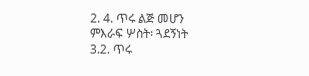2. 4. ጥሩ ልጅ መሆን
ምእራፍ ሦስት፡ ጓደኝነት
3.2. ጥሩ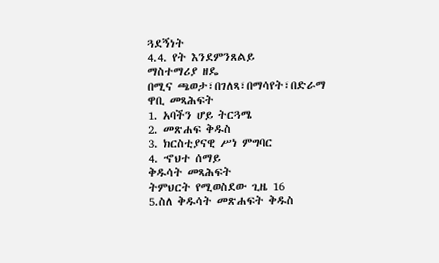ጓደኝነት
4.4. የት እንደምንጸልይ
ማስተማሪያ ዘዴ
በሚና ጫወታ፣በገለጻ፣በማሳየት፣በድራማ
ዋቢ መጻሕፍት
1. አባችን ሆይ ትርጓሜ
2. መጽሐፍ ቅዱስ
3. ክርስቲያናዊ ሥነ ምግባር
4. ኆህተ ሰማይ
ቅዱሳት መጻሕፍት
ትምህርት የሚወስደው ጊዜ 16
5.ስለ ቅዱሳት መጽሐፍት ቅዱስ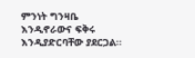ምንነት ግንዛቤ እንዲኖራውና ፍቅሩ እንዲያድርባቸው ያደርጋል፡፡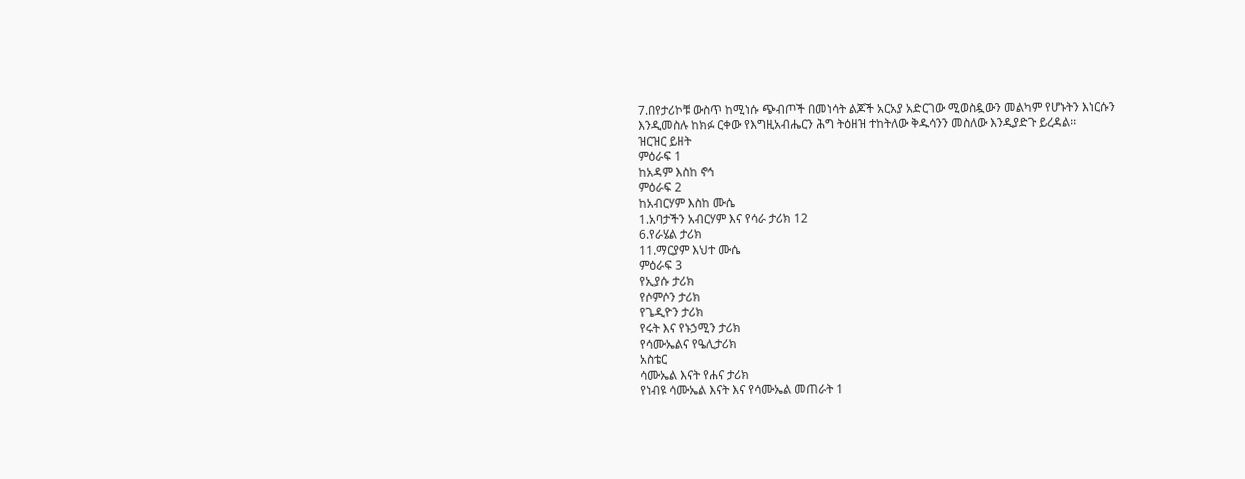7.በየታሪኮቹ ውስጥ ከሚነሱ ጭብጦች በመነሳት ልጆች አርአያ አድርገው ሚወስዷውን መልካም የሆኑትን እነርሱን
እንዲመስሉ ከክፉ ርቀው የእግዚአብሔርን ሕግ ትዕዘዝ ተከትለው ቅዱሳንን መስለው እንዲያድጉ ይረዳል፡፡
ዝርዝር ይዘት
ምዕራፍ 1
ከአዳም እስከ ኖኅ
ምዕራፍ 2
ከአብርሃም እስከ ሙሴ
1.አባታችን አብርሃም እና የሳራ ታሪክ 12
6.የራሄል ታሪክ
11.ማርያም እህተ ሙሴ
ምዕራፍ 3
የኢያሱ ታሪክ
የሶምሶን ታሪክ
የጌዲዮን ታሪክ
የሩት እና የኑኃሚን ታሪክ
የሳሙኤልና የዔሊታሪክ
አስቴር
ሳሙኤል እናት የሐና ታሪክ
የነብዩ ሳሙኤል እናት እና የሳሙኤል መጠራት 1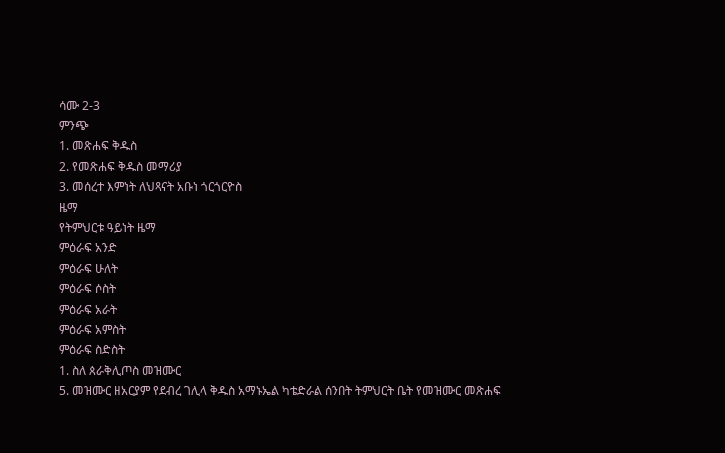ሳሙ 2-3
ምንጭ
1. መጽሐፍ ቅዱስ
2. የመጽሐፍ ቅዱስ መማሪያ
3. መሰረተ እምነት ለህጻናት አቡነ ጎርጎርዮስ
ዜማ
የትምህርቱ ዓይነት ዜማ
ምዕራፍ አንድ
ምዕራፍ ሁለት
ምዕራፍ ሶስት
ምዕራፍ አራት
ምዕራፍ አምስት
ምዕራፍ ስድስት
1. ስለ ጰራቅሊጦስ መዝሙር
5. መዝሙር ዘአርያም የደብረ ገሊላ ቅዱስ አማኑኤል ካቴድራል ሰንበት ትምህርት ቤት የመዝሙር መጽሐፍ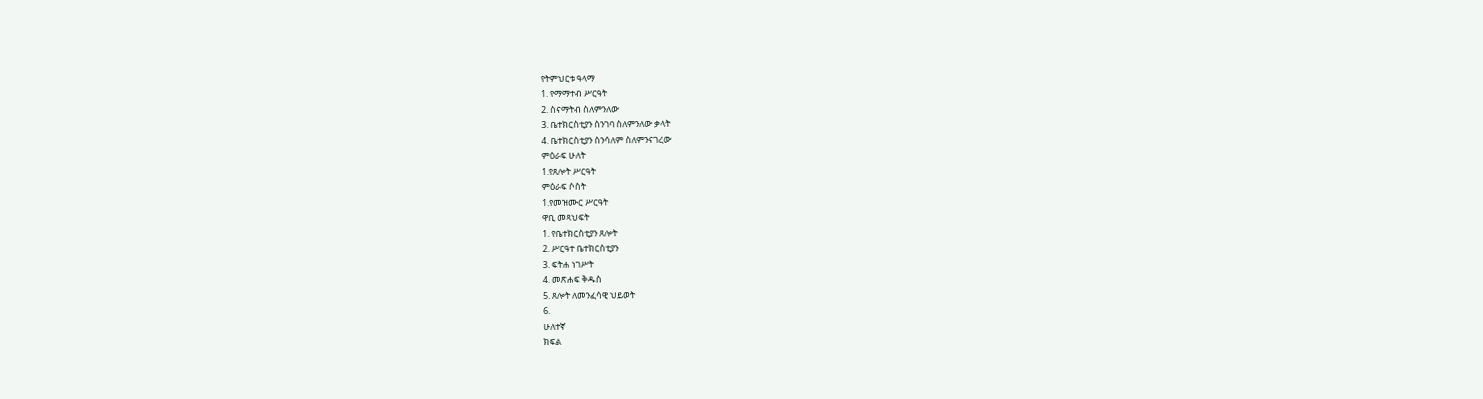የትምህርቱ ዓላማ
1. የማማተብ ሥርዓት
2. ስናማትብ ስለምንለው
3. ቤተክርስቲያን ስንገባ ስለምንለው ቃላት
4. ቤተክርስቲያን ስንሳለም ስለምንናገረው
ምዕራፍ ሁለት
1.የጸሎት ሥርዓት
ምዕራፍ ሶስት
1.የመዝሙር ሥርዓት
ዋቢ መጻህፍት
1. የቤተክርስቲያን ጸሎት
2. ሥርዓተ ቤተክርስቲያን
3. ፍትሐ ነገሥት
4. መጽሐፍ ቅዱስ
5. ጸሎት ለመንፈሳዊ ህይወት
6.
ሁለተኛ
ክፍል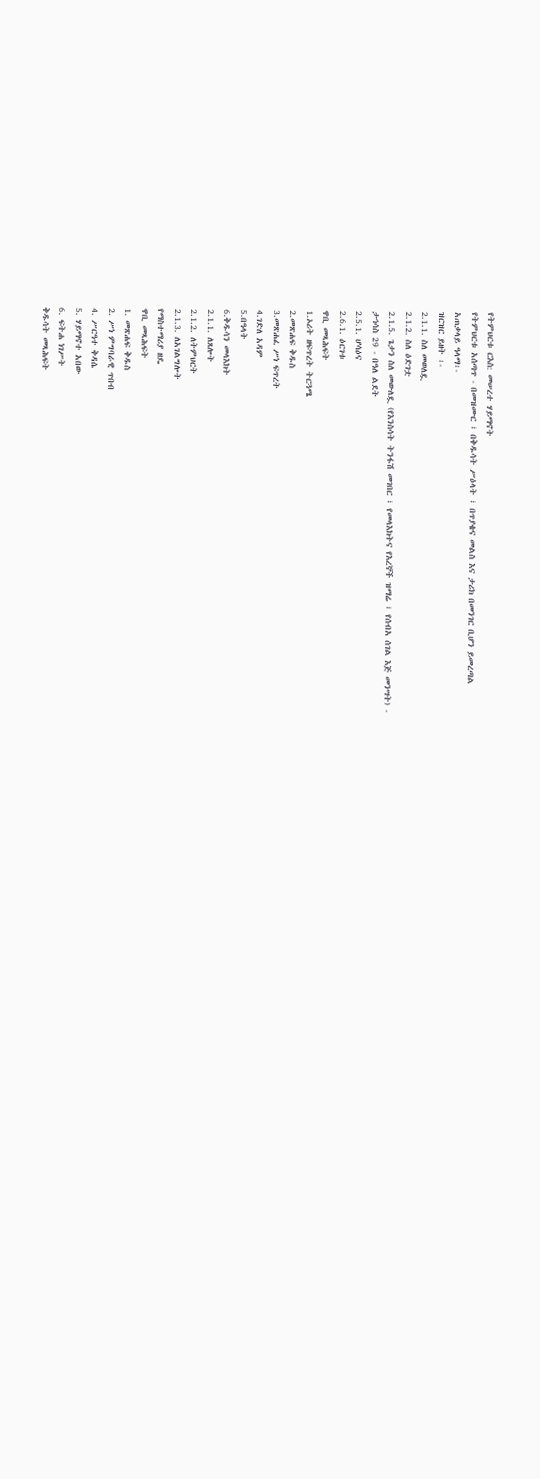የትምህርቱ ርእስ: መሠረተ ሃይማኖት
የትምህርቱ አሰጣጥ - በመዝሙር ፣ በቅዱሳት ሥዕላት ፣ በጥያቄና መልስ እና ታሪክ በመንገር ቢሆን ይመረጣል
አጠቃላይ ዓላማ፡-
ዝርዝር ይዘት ፡-
2.1.1. ስለ መወለዷ
2.1.2. ስለ ዕድገቷ
2.1.5. ጌታን ስለ መውለዷ (የእንስሳት ትንፋሽ መገበር ፣ የመላእክትና የእረኞች ዝማሬ ፣ የሰብአ ሰገል እጅ መንሣት) -
ታኅሳስ 29 - በዓለ ልደት
2.5.1. ሆሳዕና
2.6.1. ዕርገቱ
ዋቢ መጻሕፍት
1.ኦሪት ዘፍጥረት ትርጓሜ
2.መጽሐፍ ቅዱስ
3.መጽሐፈ ሥነ ፍጥረት
4.ገድለ አዳም
5.በዓላት
6.ቅዱሳን መላእክት
2.1.1. ለጸሎት
2.1.2. ለትምህርት
2.1.3. ለአገልግሎት
የማስተማሪያ ዘዴ
ዋቢ መጻሕፍት
1. መጽሐፍ ቅዱስ
2. ሥነ ምግባራዊ ጥበብ
4. ሥርዓተ ቅዳሴ
5. ሃይማኖተ አበው
6. ፍትሐ ነገሥት
ቅዱሳት መጻሕፍት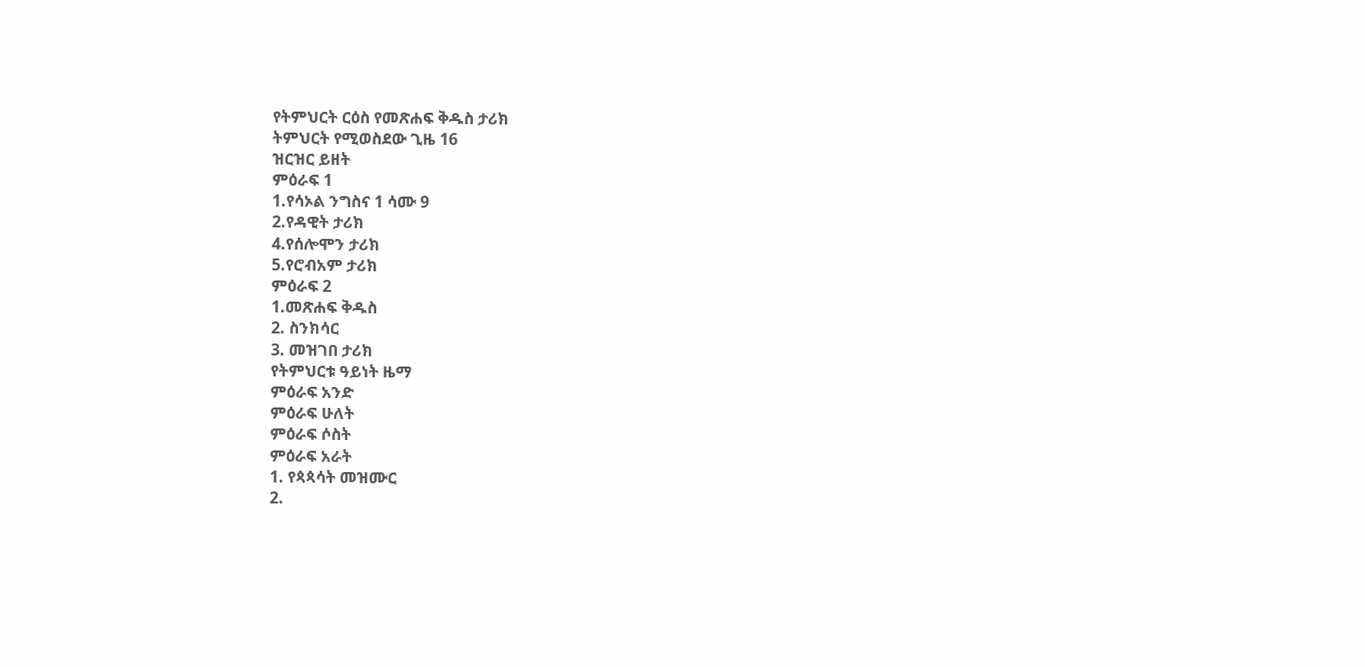የትምህርት ርዕስ የመጽሐፍ ቅዱስ ታሪክ
ትምህርት የሚወስደው ጊዜ 16
ዝርዝር ይዘት
ምዕራፍ 1
1.የሳኦል ንግስና 1 ሳሙ 9
2.የዳዊት ታሪክ
4.የሰሎሞን ታሪክ
5.የሮብአም ታሪክ
ምዕራፍ 2
1.መጽሐፍ ቅዱስ
2. ስንክሳር
3. መዝገበ ታሪክ
የትምህርቱ ዓይነት ዜማ
ምዕራፍ አንድ
ምዕራፍ ሁለት
ምዕራፍ ሶስት
ምዕራፍ አራት
1. የጳጳሳት መዝሙር
2.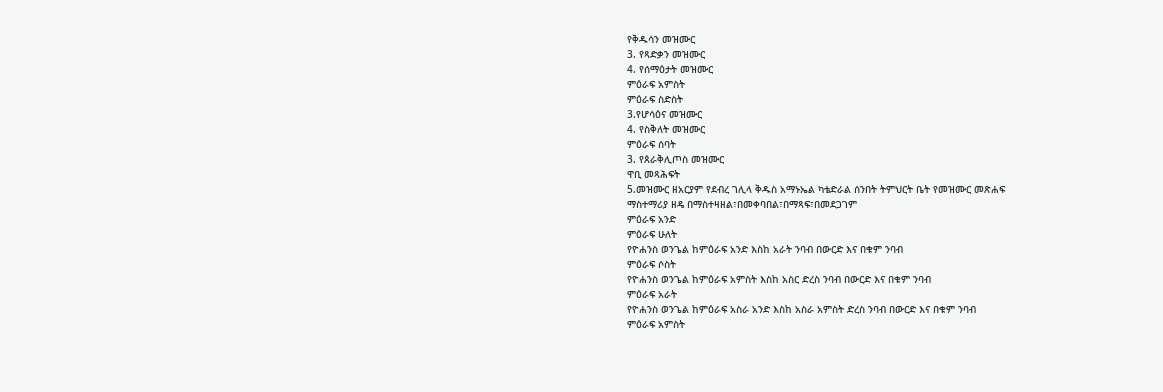የቅዱሳን መዝሙር
3. የጻድቃን መዝሙር
4. የሰማዕታት መዝሙር
ምዕራፍ አምስት
ምዕራፍ ስድስት
3.የሆሳዕና መዝሙር
4. የስቅለት መዝሙር
ምዕራፍ ሰባት
3. የጰራቅሊጦስ መዝሙር
ዋቢ መጻሕፍት
5.መዝሙር ዘአርያም የደብረ ገሊላ ቅዱስ አማኑኤል ካቴድራል ሰንበት ትምህርት ቤት የመዝሙር መጽሐፍ
ማስተማሪያ ዘዴ በማስተዛዘል፣በመቀባበል፣በማጻፍ፣በመደጋገም
ምዕራፍ አንድ
ምዕራፍ ሁለት
የዮሐንስ ወንጌል ከምዕራፍ አንድ እስከ አራት ንባብ በውርድ እና በቁም ንባብ
ምዕራፍ ሶስት
የዮሐንስ ወንጌል ከምዕራፍ አምስት እስከ አስር ድረስ ንባብ በውርድ እና በቁም ንባብ
ምዕራፍ አራት
የዮሐንስ ወንጌል ከምዕራፍ አስራ አንድ እስከ አስራ አምስት ድረስ ንባብ በውርድ እና በቁም ንባብ
ምዕራፍ አምስት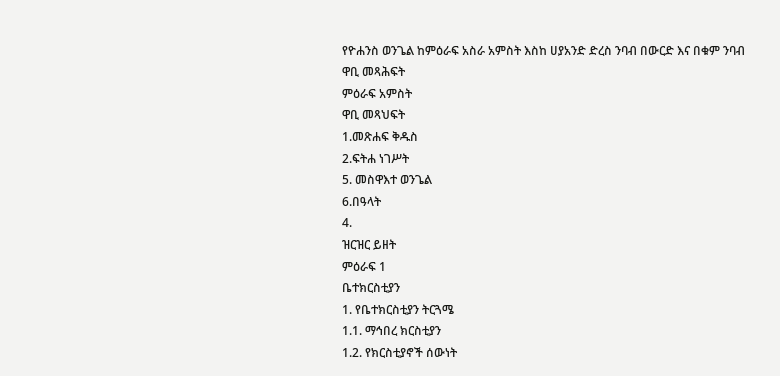የዮሐንስ ወንጌል ከምዕራፍ አስራ አምስት እስከ ሀያአንድ ድረስ ንባብ በውርድ እና በቁም ንባብ
ዋቢ መጻሕፍት
ምዕራፍ አምስት
ዋቢ መጻህፍት
1.መጽሐፍ ቅዱስ
2.ፍትሐ ነገሥት
5. መስዋእተ ወንጌል
6.በዓላት
4.
ዝርዝር ይዘት
ምዕራፍ 1
ቤተክርስቲያን
1. የቤተክርስቲያን ትርጓሜ
1.1. ማኅበረ ክርስቲያን
1.2. የክርስቲያኖች ሰውነት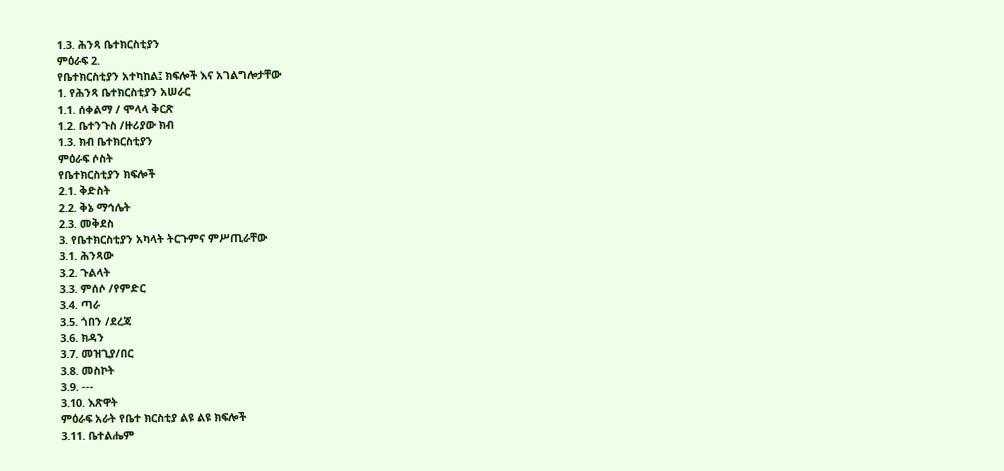1.3. ሕንጻ ቤተክርስቲያን
ምዕራፍ 2.
የቤተክርስቲያን አተካከል፤ ክፍሎች እና አገልግሎታቸው
1. የሕንጻ ቤተክርስቲያን አሠራር
1.1. ሰቀልማ / ሞላላ ቅርጽ
1.2. ቤተንጉስ /ዙሪያው ክብ
1.3. ክብ ቤተክርስቲያን
ምዕራፍ ሶስት
የቤተክርስቲያን ክፍሎች
2.1. ቅድስት
2.2. ቅኔ ማኅሌት
2.3. መቅደስ
3. የቤተክርስቲያን አካላት ትርጉምና ምሥጢራቸው
3.1. ሕንጻው
3.2. ጉልላት
3.3. ምሰሶ /የምድር
3.4. ጣራ
3.5. ጎበን /ደረጃ
3.6. ክዳን
3.7. መዝጊያ/በር
3.8. መስኮት
3.9. ---
3.10. እጽዋት
ምዕራፍ አራት የቤተ ክርስቲያ ልዩ ልዩ ክፍሎች
3.11. ቤተልሔም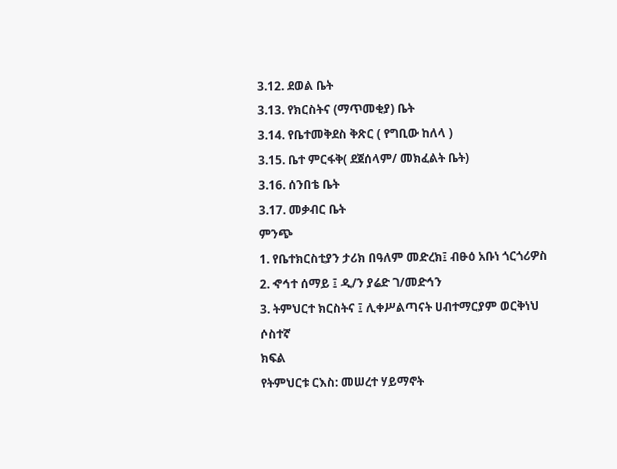3.12. ደወል ቤት
3.13. የክርስትና (ማጥመቂያ) ቤት
3.14. የቤተመቅደስ ቅጽር ( የግቢው ከለላ )
3.15. ቤተ ምርፋቅ( ደጀሰላም/ መክፈልት ቤት)
3.16. ሰንበቴ ቤት
3.17. መቃብር ቤት
ምንጭ
1. የቤተክርስቲያን ታሪክ በዓለም መድረክ፤ ብፁዕ አቡነ ጎርጎሪዎስ
2. ኆኅተ ሰማይ ፤ ዲ/ን ያሬድ ገ/መድኅን
3. ትምህርተ ክርስትና ፤ ሊቀሥልጣናት ሀብተማርያም ወርቅነህ
ሶስተኛ
ክፍል
የትምህርቱ ርእስ: መሠረተ ሃይማኖት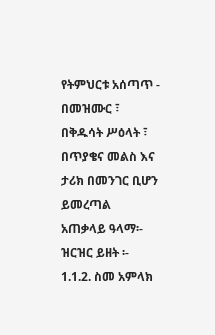የትምህርቱ አሰጣጥ - በመዝሙር ፣ በቅዱሳት ሥዕላት ፣ በጥያቄና መልስ እና ታሪክ በመንገር ቢሆን ይመረጣል
አጠቃላይ ዓላማ፡-
ዝርዝር ይዘት ፡-
1.1.2. ስመ አምላክ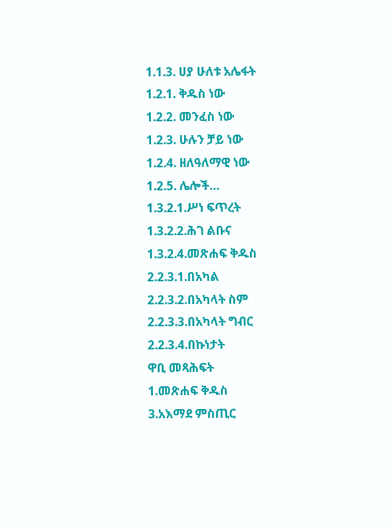1.1.3. ሀያ ሁለቱ አሌፋት
1.2.1. ቅዱስ ነው
1.2.2. መንፈስ ነው
1.2.3. ሁሉን ቻይ ነው
1.2.4. ዘለዓለማዊ ነው
1.2.5. ሌሎች…
1.3.2.1.ሥነ ፍጥረት
1.3.2.2.ሕገ ልቡና
1.3.2.4.መጽሐፍ ቅዱስ
2.2.3.1.በአካል
2.2.3.2.በአካላት ስም
2.2.3.3.በአካላት ግብር
2.2.3.4.በኩነታት
ዋቢ መጻሕፍት
1.መጽሐፍ ቅዱስ
3.አእማደ ምስጢር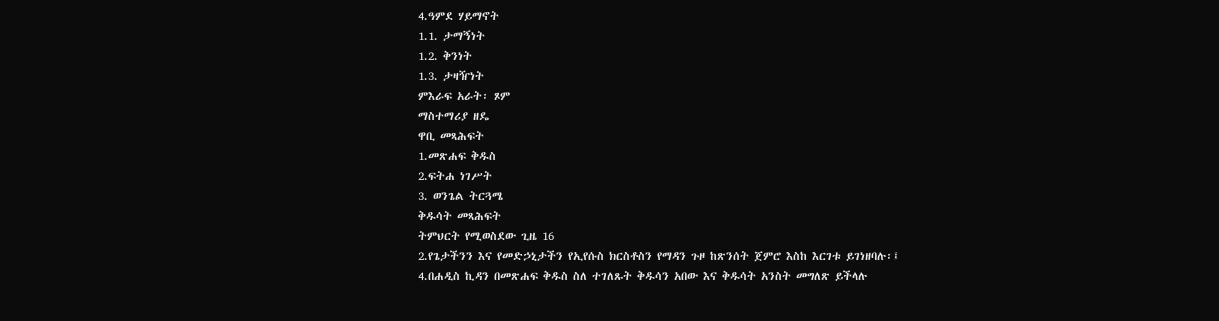4.ዓምደ ሃይማኖት
1.1. ታማኝነት
1.2. ቅንነት
1.3. ታዛዥነት
ምእራፍ አራት፡ ጾም
ማስተማሪያ ዘዴ
ዋቢ መጻሕፍት
1.መጽሐፍ ቅዱስ
2.ፍትሐ ነገሥት
3. ወንጌል ትርጓሜ
ቅዱሳት መጻሕፍት
ትምህርት የሚወስደው ጊዜ 16
2.የጌታችንን እና የመድኃኒታችን የኢየሱስ ክርስቶስን የማዳን ጉዞ ከጽንሰት ጀምሮ እስከ እርገቱ ይገነዘባሉ፡፤
4.በሐዲስ ኪዳን በመጽሐፍ ቅዱስ ስለ ተገለጹት ቅዱሳን አበው እና ቅዱሳት አንስት መግለጽ ይችላሉ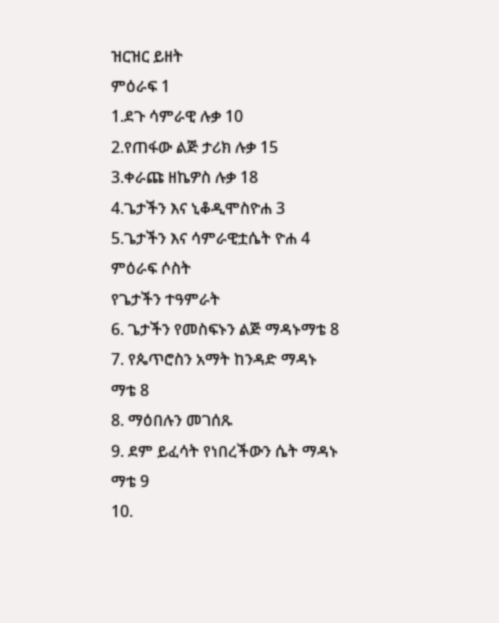ዝርዝር ይዘት
ምዕራፍ 1
1.ደጉ ሳምራዊ ሉቃ 10
2.የጠፋው ልጅ ታሪክ ሉቃ 15
3.ቀራጩ ዘኬዎስ ሉቃ 18
4.ጌታችን እና ኒቆዲሞስዮሐ 3
5.ጌታችን እና ሳምራዊቷሴት ዮሐ 4
ምዕራፍ ሶስት
የጌታችን ተዓምራት
6. ጌታችን የመስፍኑን ልጅ ማዳኑማቴ 8
7. የጴጥሮስን አማት ከንዳድ ማዳኑ ማቴ 8
8. ማዕበሉን መገሰጹ
9. ደም ይፈሳት የነበረችውን ሴት ማዳኑ ማቴ 9
10.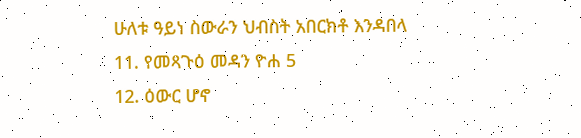ሁለቱ ዓይነ ስውራን ህብስት አበርክቶ እንዳበላ
11. የመጻጉዕ መዳን ዮሐ 5
12. ዕውር ሆኖ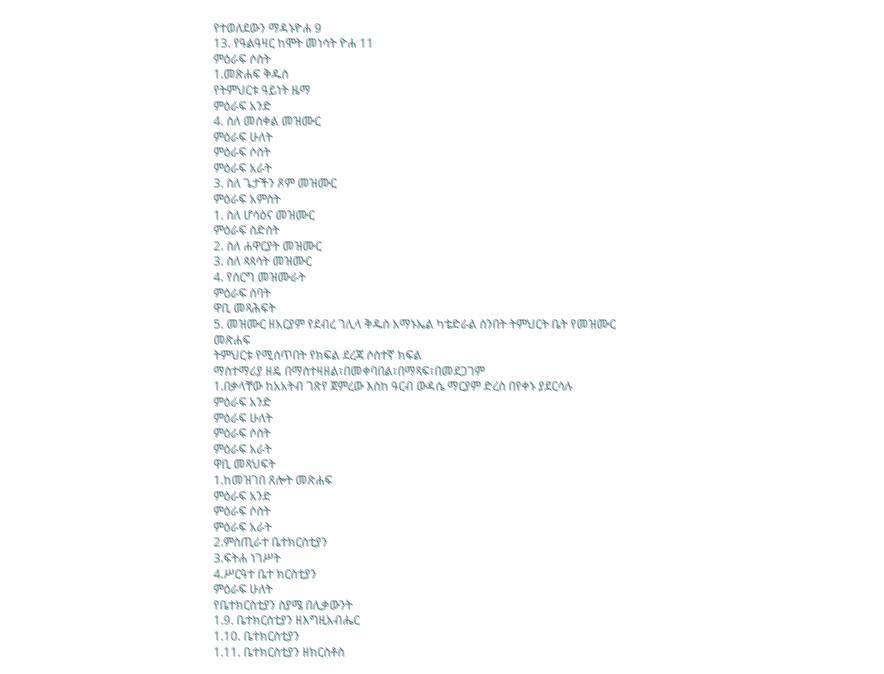የተወለደውን ማዳኑዮሐ 9
13. የዓልዓዛር ከሞት መነሳት ዮሐ 11
ምዕራፍ ሶስት
1.መጽሐፍ ቅዱስ
የትምህርቱ ዓይነት ዜማ
ምዕራፍ አንድ
4. ስለ መስቀል መዝሙር
ምዕራፍ ሁለት
ምዕራፍ ሶስት
ምዕራፍ አራት
3. ስለ ጌታችን ጾም መዝሙር
ምዕራፍ አምስት
1. ስለ ሆሳዕና መዝሙር
ምዕራፍ ስድስት
2. ስለ ሐዋርያት መዝሙር
3. ስለ ጳጳሳት መዝሙር
4. የሰርግ መዝሙራት
ምዕራፍ ሰባት
ዋቢ መጻሕፍት
5. መዝሙር ዘአርያም የደብረ ገሊላ ቅዱስ አማኑኤል ካቴድራል ሰንበት ትምህርት ቤት የመዝሙር መጽሐፍ
ትምህርቱ የሚሰጥበት የክፍል ደረጃ ሶስተኛ ክፍል
ማስተማሪያ ዘዴ በማስተዛዘል፣በመቀባበል፣በማጻፍ፣በመደጋገም
1.በቃላቸው ከአአትብ ገጽየ ጀምረው እስከ ዓርብ ውዳሴ ማርያም ድረስ በየቀኑ ያደርሳሉ
ምዕራፍ አንድ
ምዕራፍ ሁለት
ምዕራፍ ሶስት
ምዕራፍ አራት
ዋቢ መጻህፍት
1.ከመዝገበ ጸሎት መጽሐፍ
ምዕራፍ አንድ
ምዕራፍ ሶስት
ምዕራፍ አራት
2.ምስጢራተ ቤተክርስቲያን
3.ፍትሐ ነገሥት
4.ሥርዓተ ቤተ ክርስቲያን
ምዕራፍ ሁለት
የቤተክርስቲያን ስያሜ በሊቃውንት
1.9. ቤተክርስቲያን ዘእግዚአብሔር
1.10. ቤተክርስቲያን
1.11. ቤተክርስቲያን ዘክርስቶስ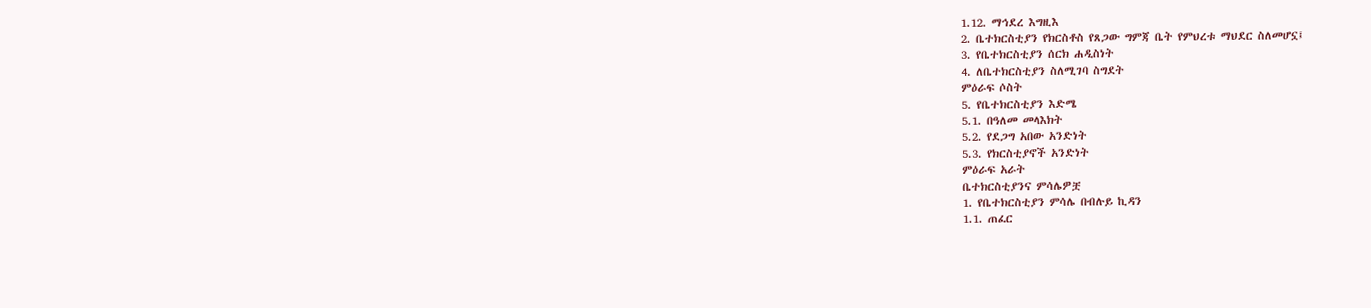1.12. ማኅደረ እግዚእ
2. ቤተክርስቲያን የክርስቶስ የጸጋው ግምጃ ቤት የምህረቱ ማህደር ስለመሆኗ፤
3. የቤተክርስቲያን ሰርክ ሐዲስነት
4. ለቤተክርስቲያን ስለሚገባ ስግደት
ምዕራፍ ሶስት
5. የቤተክርስቲያን እድሜ
5.1. በዓለመ መላእክት
5.2. የደጋግ አበው አንድነት
5.3. የክርስቲያኖች አንድነት
ምዕራፍ አራት
ቤተክርስቲያንና ምሳሌዎቿ
1. የቤተክርስቲያን ምሳሌ በብሉይ ኪዳን
1.1. ጠፈር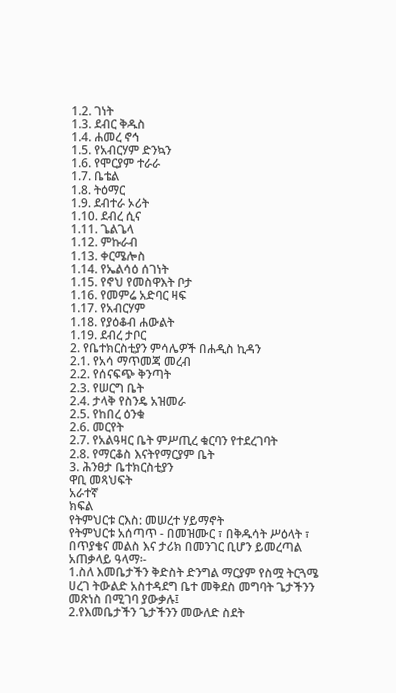1.2. ገነት
1.3. ደብር ቅዱስ
1.4. ሐመረ ኖኅ
1.5. የአብርሃም ድንኳን
1.6. የሞርያም ተራራ
1.7. ቤቴል
1.8. ትዕማር
1.9. ደብተራ ኦሪት
1.10. ደብረ ሲና
1.11. ጌልጌላ
1.12. ምኩራብ
1.13. ቀርሜሎስ
1.14. የኤልሳዕ ሰገነት
1.15. የኖህ የመስዋእት ቦታ
1.16. የመምሬ አድባር ዛፍ
1.17. የአብርሃም
1.18. የያዕቆብ ሐውልት
1.19. ደብረ ታቦር
2. የቤተክርስቲያን ምሳሌዎች በሐዲስ ኪዳን
2.1. የአሳ ማጥመጃ መረብ
2.2. የሰናፍጭ ቅንጣት
2.3. የሠርግ ቤት
2.4. ታላቅ የስንዴ አዝመራ
2.5. የከበረ ዕንቁ
2.6. መርየት
2.7. የአልዓዛር ቤት ምሥጢረ ቁርባን የተደረገባት
2.8. የማርቆስ እናትየማርያም ቤት
3. ሕንፀታ ቤተክርስቲያን
ዋቢ መጻህፍት
አራተኛ
ክፍል
የትምህርቱ ርእስ: መሠረተ ሃይማኖት
የትምህርቱ አሰጣጥ - በመዝሙር ፣ በቅዱሳት ሥዕላት ፣ በጥያቄና መልስ እና ታሪክ በመንገር ቢሆን ይመረጣል
አጠቃላይ ዓላማ፡-
1.ስለ እመቤታችን ቅድስት ድንግል ማርያም የስሟ ትርጓሜ ሀረገ ትውልድ አስተዳደግ ቤተ መቅደስ መግባት ጌታችንን
መጽነስ በሚገባ ያውቃሉ፤
2.የእመቤታችን ጌታችንን መውለድ ስደት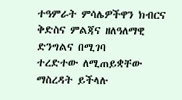ተዓምራት ምሳሌዎችዋን ክብርና ቅድስና ምልጃና ዘለዓለማዊ ድንግልና በሚገባ
ተረድተው ለሚጠይቋቸው ማስረዳት ይችላሉ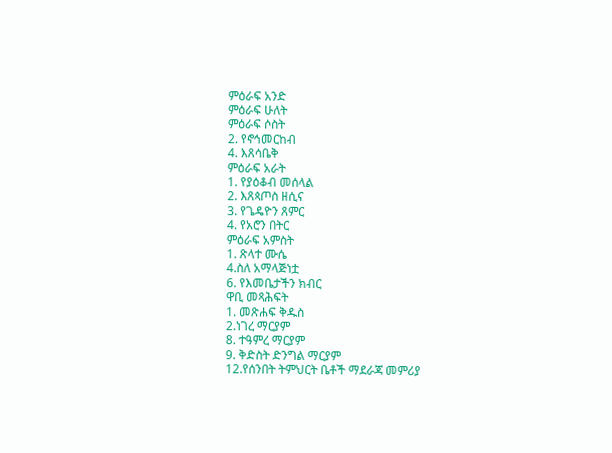ምዕራፍ አንድ
ምዕራፍ ሁለት
ምዕራፍ ሶስት
2. የኖኅመርከብ
4. እጸሳቤቅ
ምዕራፍ አራት
1. የያዕቆብ መሰላል
2. እጸጳጦስ ዘሲና
3. የጌዴዮን ጸምር
4. የአሮን በትር
ምዕራፍ አምስት
1. ጽላተ ሙሴ
4.ስለ አማላጅነቷ
6. የእመቤታችን ክብር
ዋቢ መጻሕፍት
1. መጽሐፍ ቅዱስ
2.ነገረ ማርያም
8. ተዓምረ ማርያም
9. ቅድስት ድንግል ማርያም
12.የሰንበት ትምህርት ቤቶች ማደራጃ መምሪያ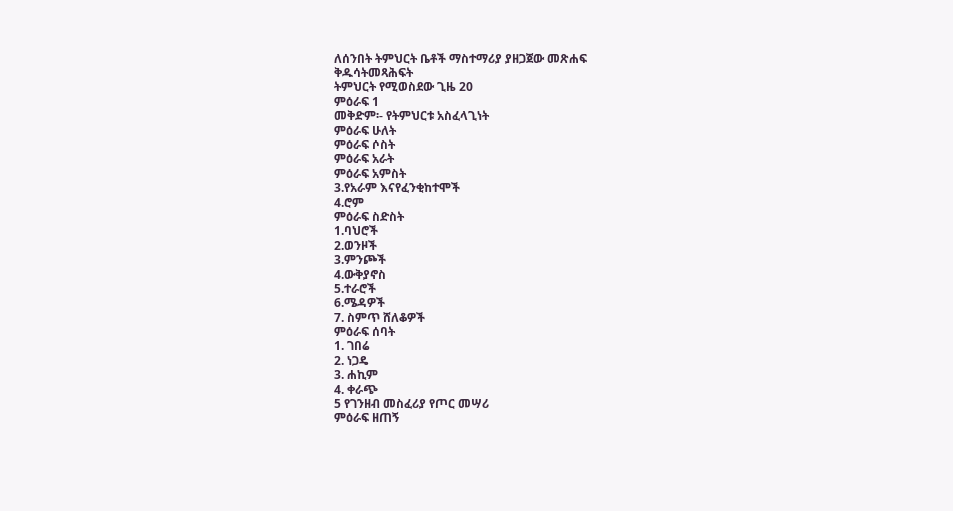ለሰንበት ትምህርት ቤቶች ማስተማሪያ ያዘጋጀው መጽሐፍ
ቅዱሳትመጻሕፍት
ትምህርት የሚወስደው ጊዜ 20
ምዕራፍ 1
መቅድም፡- የትምህርቱ አስፈላጊነት
ምዕራፍ ሁለት
ምዕራፍ ሶስት
ምዕራፍ አራት
ምዕራፍ አምስት
3.የአራም እናየፈንቂከተሞች
4.ሮም
ምዕራፍ ስድስት
1.ባህሮች
2.ወንዞች
3.ምንጮች
4.ውቅያኖስ
5.ተራሮች
6.ሜዳዎች
7. ስምጥ ሸለቆዎች
ምዕራፍ ሰባት
1. ገበሬ
2. ነጋዴ
3. ሐኪም
4. ቀራጭ
5 የገንዘብ መስፈሪያ የጦር መሣሪ
ምዕራፍ ዘጠኝ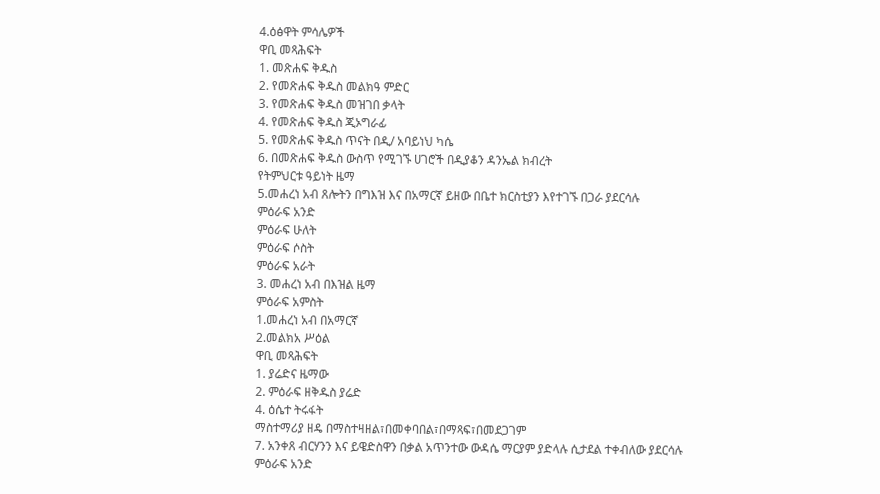4.ዕፅዋት ምሳሌዎች
ዋቢ መጻሕፍት
1. መጽሐፍ ቅዱስ
2. የመጽሐፍ ቅዱስ መልክዓ ምድር
3. የመጽሐፍ ቅዱስ መዝገበ ቃላት
4. የመጽሐፍ ቅዱስ ጂኦግራፊ
5. የመጽሐፍ ቅዱስ ጥናት በዲ/ አባይነህ ካሴ
6. በመጽሐፍ ቅዱስ ውስጥ የሚገኙ ሀገሮች በዲያቆን ዳንኤል ክብረት
የትምህርቱ ዓይነት ዜማ
5.መሐረነ አብ ጸሎትን በግእዝ እና በአማርኛ ይዘው በቤተ ክርስቲያን እየተገኙ በጋራ ያደርሳሉ
ምዕራፍ አንድ
ምዕራፍ ሁለት
ምዕራፍ ሶስት
ምዕራፍ አራት
3. መሐረነ አብ በእዝል ዜማ
ምዕራፍ አምስት
1.መሐረነ አብ በአማርኛ
2.መልክአ ሥዕል
ዋቢ መጻሕፍት
1. ያሬድና ዜማው
2. ምዕራፍ ዘቅዱስ ያሬድ
4. ዕሴተ ትሩፋት
ማስተማሪያ ዘዴ በማስተዛዘል፣በመቀባበል፣በማጻፍ፣በመደጋገም
7. አንቀጸ ብርሃንን እና ይዌድስዋን በቃል አጥንተው ውዳሴ ማርያም ያድላሉ ሲታደል ተቀብለው ያደርሳሉ
ምዕራፍ አንድ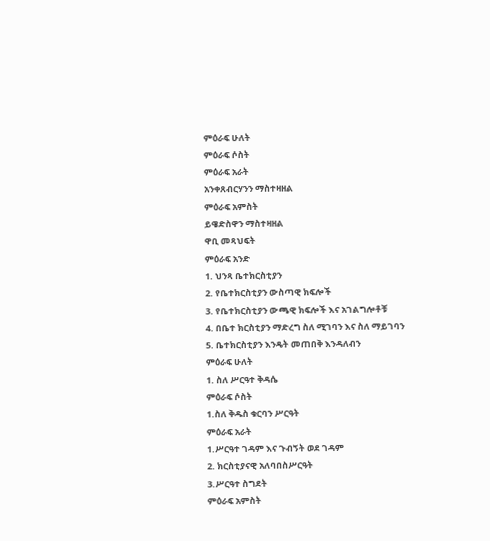ምዕራፍ ሁለት
ምዕራፍ ሶስት
ምዕራፍ አራት
አንቀጸብርሃንን ማስተዛዘል
ምዕራፍ አምስት
ይዌድስዋን ማስተዛዘል
ዋቢ መጻህፍት
ምዕራፍ አንድ
1. ህንጻ ቤተክርስቲያን
2. የቤተክርስቲያን ውስጣዊ ክፍሎች
3. የቤተክርስቲያን ውጫዊ ክፍሎች እና አገልግሎቶቹ
4. በቤተ ክርስቲያን ማድረግ ስለ ሚገባን እና ስለ ማይገባን
5. ቤተክርስቲያን እንዴት መጠበቅ እንዳለብን
ምዕራፍ ሁለት
1. ስለ ሥርዓተ ቅዳሴ
ምዕራፍ ሶስት
1.ስለ ቅዱስ ቁርባን ሥርዓት
ምዕራፍ አራት
1.ሥርዓተ ገዳም እና ጉብኝት ወደ ገዳም
2. ክርስቲያናዊ አለባበስሥርዓት
3.ሥርዓተ ስግደት
ምዕራፍ አምስት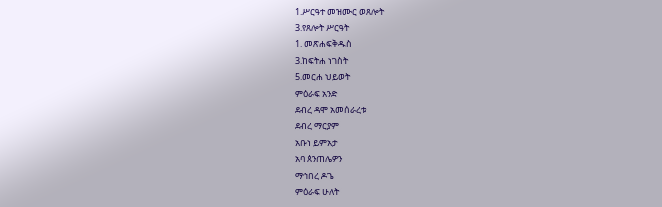1.ሥርዓተ መዝሙር ወጸሎት
3.የጸሎት ሥርዓት
1. መጽሐፍቅዱስ
3.ከፍትሐ ነገስት
5.መርሐ ህይወት
ምዕራፍ አንድ
ደብረ ዳሞ አመሰራረቱ
ደብረ ማርያም
አቡነ ይምአታ
አባ ጰንጠሌዎን
ማኅበረ ዶጌ
ምዕራፍ ሁለት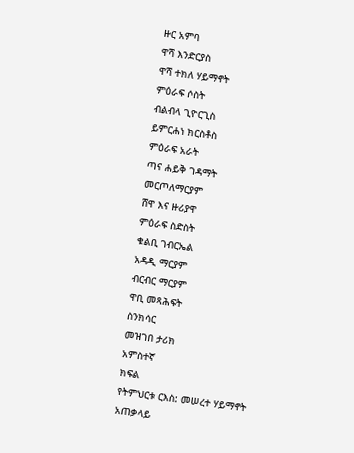ዙር አምባ
ዋሻ እንድርያስ
ዋሻ ተክለ ሃይማኖት
ምዕራፍ ሶስት
ብልብላ ጊዮርጊስ
ይምርሐነ ክርስቶስ
ምዕራፍ አራት
ጣና ሐይቅ ገዳማት
መርጦለማርያም
ሸዋ እና ዙሪያዋ
ምዕራፍ ስድስት
ቁልቢ ገብርኤል
አዳዲ ማርያም
ብርብር ማርያም
ዋቢ መጻሕፍት
ስንክሳር
መዝገበ ታሪክ
አምስተኛ
ክፍል
የትምህርቱ ርእስ: መሠረተ ሃይማኖት
አጠቃላይ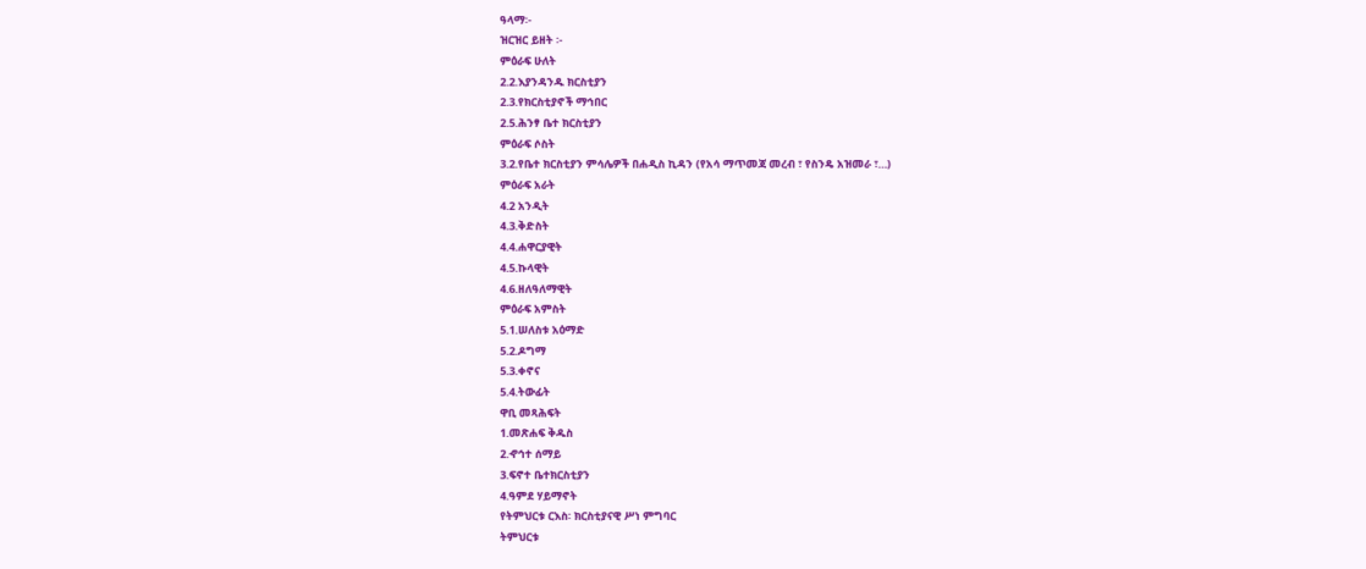ዓላማ፡-
ዝርዝር ይዘት ፡-
ምዕራፍ ሁለት
2.2.እያንዳንዱ ክርስቲያን
2.3.የክርስቲያኖች ማኅበር
2.5.ሕንፃ ቤተ ክርስቲያን
ምዕራፍ ሶስት
3.2.የቤተ ክርስቲያን ምሳሌዎች በሐዲስ ኪዳን (የአሳ ማጥመጃ መረብ ፣ የስንዴ አዝመራ ፣…)
ምዕራፍ አራት
4.2 አንዲት
4.3.ቅድስት
4.4.ሐዋርያዊት
4.5.ኩላዊት
4.6.ዘለዓለማዊት
ምዕራፍ አምስት
5.1.ሠለስቱ አዕማድ
5.2.ዶግማ
5.3.ቀኖና
5.4.ትውፊት
ዋቢ መጻሕፍት
1.መጽሐፍ ቅዱስ
2.ኆኅተ ሰማይ
3.ፍኖተ ቤተክርስቲያን
4.ዓምደ ሃይማኖት
የትምህርቱ ርእስ፡ ክርስቲያናዊ ሥነ ምግባር
ትምህርቱ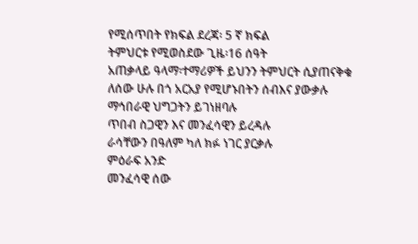የሚሰጥበት የክፍል ደረጃ፡ 5 ኛ ክፍል
ትምህርቱ የሚወስደው ጊዜ፡16 ሰዓት
አጠቃላይ ዓላማ፡ተማሪዎች ይህንን ትምህርት ሲያጠናቅቁ
ለሰው ሁሉ በጎ አርአያ የሚሆኑበትን ሰብእና ያውቃሉ
ማኅበራዊ ህግጋትን ይገነዘባሉ
ጥበብ ስጋዊን እና መንፈሳዊን ይረዳሉ
ራሳቸውን በዓለም ካለ ክፉ ነገር ያርቃሉ
ምዕራፍ አንድ
መንፈሳዊ ሰው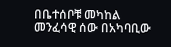በቤተሰቦቹ መካከል
መንፈሳዊ ሰው በአካባቢው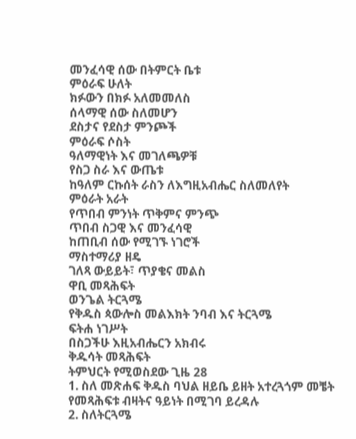መንፈሳዊ ሰው በትምርት ቤቱ
ምዕራፍ ሁለት
ክፉውን በክፉ አለመመለስ
ሰላማዊ ሰው ስለመሆን
ደስታና የደስታ ምንጮች
ምዕራፍ ሶስት
ዓለማዊነት እና መገለጫዎቹ
የስጋ ስራ እና ውጤቱ
ከዓለም ርኩሰት ራስን ለእግዚአብሔር ስለመለየት
ምዕራት አራት
የጥበብ ምንነት ጥቅምና ምንጭ
ጥበብ ስጋዊ እና መንፈሳዊ
ከጠቢብ ሰው የሚገኙ ነገሮች
ማስተማሪያ ዘዴ
ገለጻ ውይይት፣ ጥያቄና መልስ
ዋቢ መጻሕፍት
ወንጌል ትርጓሜ
የቅዱስ ጳውሎስ መልእክት ንባብ እና ትርጓሜ
ፍትሐ ነገሥት
በስጋችሁ እዚአብሔርን አክብሩ
ቅዱሳት መጻሕፍት
ትምህርት የሚወስደው ጊዜ 28
1. ስለ መጽሐፍ ቅዱስ ባህል ዘይቤ ይዘት አተረጓጎም መቼት የመጻሕፍቱ ብዛትና ዓይነት በሚገባ ይረዳሉ
2. ስለትርጓሜ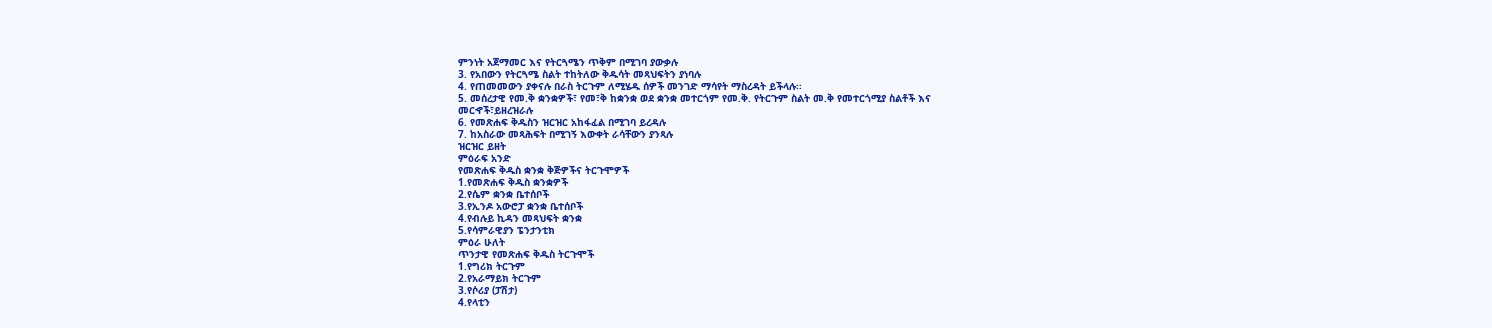ምንነት አጀማመር እና የትርጓሜን ጥቅም በሚገባ ያውቃሉ
3. የአበውን የትርጓሜ ስልት ተከትለው ቅዱሳት መጻህፍትን ያነባሉ
4. የጠመመውን ያቀናሉ በራስ ትርጉም ለሚሄዱ ሰዎች መንገድ ማሳየት ማስረዳት ይችላሉ፡፡
5. መሰረታዊ የመ.ቅ ቋንቋዎች፣ የመ፣ቅ ከቋንቋ ወደ ቋንቋ መተርጎም የመ.ቅ. የትርጉም ስልት መ.ቅ የመተርጎሚያ ስልቶች እና
መርኆች፣ይዘረዝራሉ
6. የመጽሐፍ ቅዱስን ዝርዝር አከፋፈል በሚገባ ይረዳሉ
7. ከአስራው መጻሕፍት በሚገኝ እውቀት ራሳቸውን ያንጻሉ
ዝርዝር ይዘት
ምዕራፍ አንድ
የመጽሐፍ ቅዱስ ቋንቋ ቅጅዎችና ትርጉሞዎች
1.የመጽሐፍ ቅዱስ ቋንቋዎች
2.የሴም ቋንቋ ቤተሰቦች
3.የኢንዶ አውሮፓ ቋንቋ ቤተሰቦች
4.የብሉይ ኪዳን መጻህፍት ቋንቋ
5.የሳምራዊያን ፔንታንቲክ
ምዕራ ሁለት
ጥንታዊ የመጽሐፍ ቅዱስ ትርጉሞች
1.የግሪክ ትርጉም
2.የአራማይክ ትርጉም
3.የሶሪያ (ፓሽታ)
4.የላቲን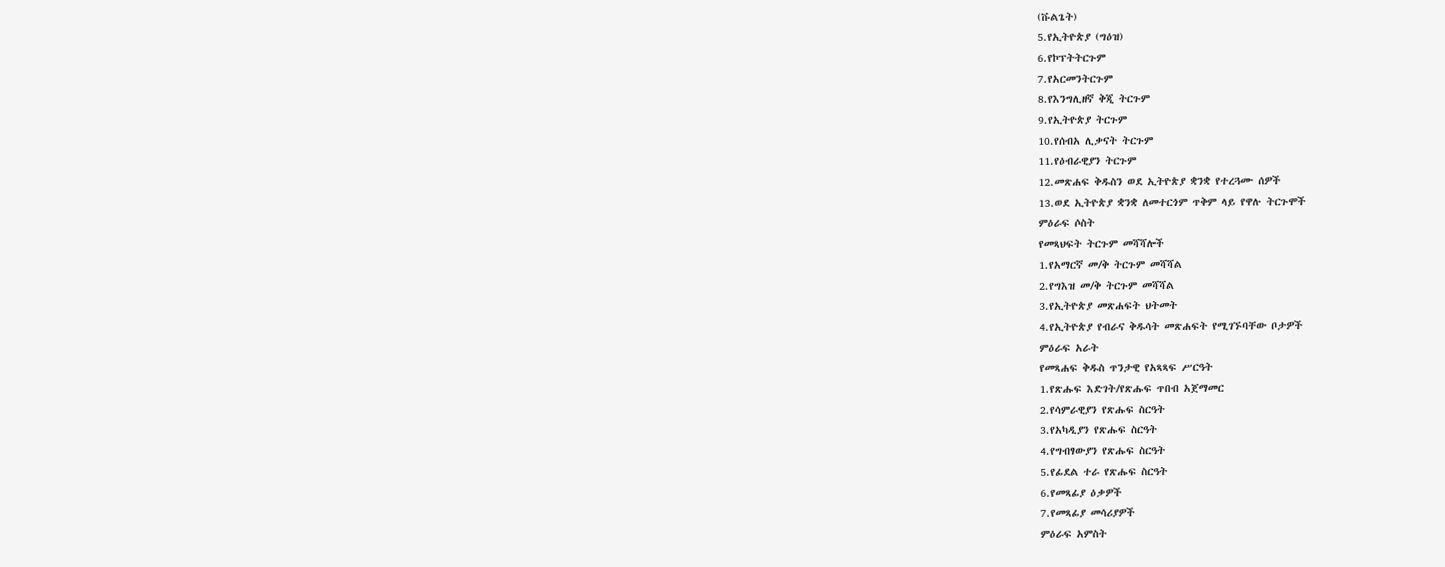(ቩልጌት)
5.የኢትዮጵያ (ግዕዝ)
6.የኮፕትትርጉም
7.የአርመንትርጉም
8.የእንግሊዘኛ ቅጂ ትርጉም
9.የኢትዮጵያ ትርጉም
10.የሰብአ ሊቃናት ትርጉም
11.የዕብራዊያን ትርጉም
12.መጽሐፍ ቅዱስን ወደ ኢትዮጵያ ቋንቋ የተረጓሙ ሰዎች
13.ወደ ኢትዮጵያ ቋንቋ ለመተርጎም ጥቅም ላይ የዋሉ ትርጉሞች
ምዕራፍ ሶስት
የመጻህፍት ትርጉም መሻሻሎች
1.የአማርኛ መ/ቅ ትርጉም መሻሻል
2.የግእዝ መ/ቅ ትርጉም መሻሻል
3.የኢትዮጵያ መጽሐፍት ህትመት
4.የኢትዮጵያ የብራና ቅዱሳት መጽሐፍት የሚገኙባቸው ቦታዎች
ምዕራፍ አራት
የመጻሐፍ ቅዱስ ጥንታዊ የአጻጻፍ ሥርዓት
1.የጽሑፍ እድገት/የጽሑፍ ጥበብ አጀማመር
2.የሳምራዊያን የጽሑፍ ስርዓት
3.የአካዲያን የጽሑፍ ስርዓት
4.የግብፃውያን የጽሑፍ ስርዓት
5.የፊደል ተራ የጽሑፍ ስርዓት
6.የመጻፊያ ዕቃዎች
7.የመጻፊያ መሳሪያዎች
ምዕራፍ አምስት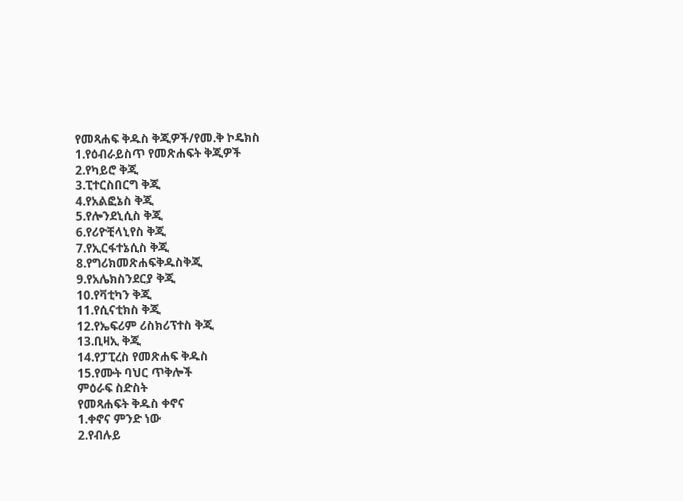የመጻሐፍ ቅዱስ ቅጂዎች/የመ.ቅ ኮዴክስ
1.የዕብራይስጥ የመጽሐፍት ቅጂዎች
2.የካይሮ ቅጂ
3.ፒተርስበርግ ቅጂ
4.የአልፎኔስ ቅጂ
5.የሎንደኒሲስ ቅጂ
6.የሪዮቺላኒየስ ቅጂ
7.የኢርፋተኔሲስ ቅጂ
8.የግሪክመጽሐፍቅዱስቅጂ
9.የአሌክስንደርያ ቅጂ
10.የቫቲካን ቅጂ
11.የሲናቲክስ ቅጂ
12.የኤፍሪም ሪስክሪፕተስ ቅጂ
13.ቢዛኢ ቅጂ
14.የፓፒረስ የመጽሐፍ ቅዱስ
15.የሙት ባህር ጥቅሎች
ምዕራፍ ስድስት
የመጻሐፍት ቅዱስ ቀኖና
1.ቀኖና ምንድ ነው
2.የብሉይ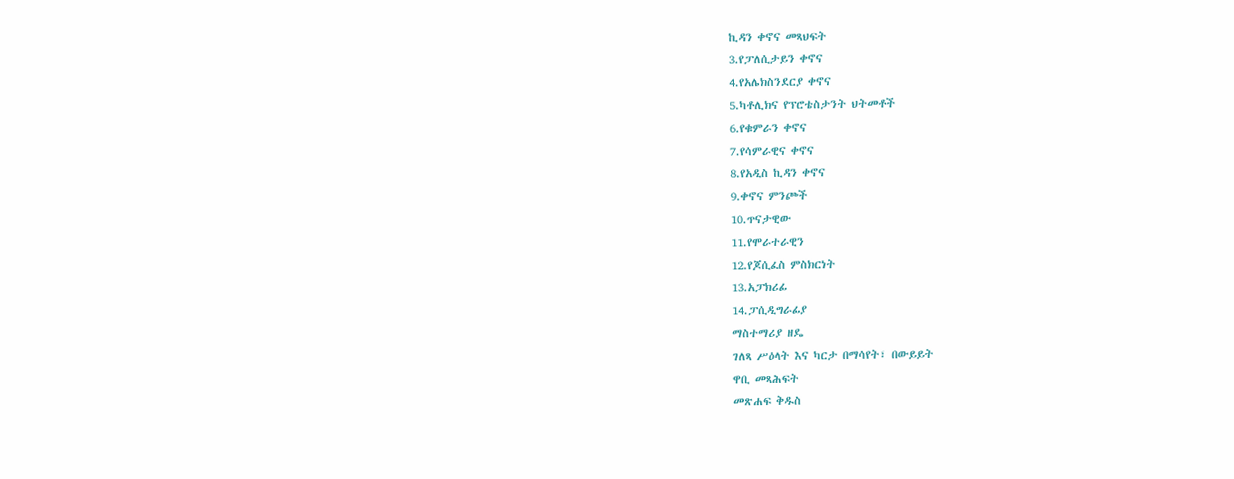ኪዳን ቀኖና መጻህፍት
3.የፓለሲታይን ቀኖና
4.የአሌክስንደርያ ቀኖና
5.ካቶሊክና የፕሮቴስታንት ህትመቶች
6.የቁምራን ቀኖና
7.የሳምራዊና ቀኖና
8.የአዲስ ኪዳን ቀኖና
9.ቀኖና ምንጮች
10.ጥናታዊው
11.የሞራተራዊን
12.የጆሲፈስ ምስክርነት
13.አፓክሪፊ
14.ፓሲዲግራፊያ
ማስተማሪያ ዘዴ
ገለጻ ሥዕላት እና ካርታ በማሳየት፣ በውይይት
ዋቢ መጻሕፍት
መጽሐፍ ቅዱስ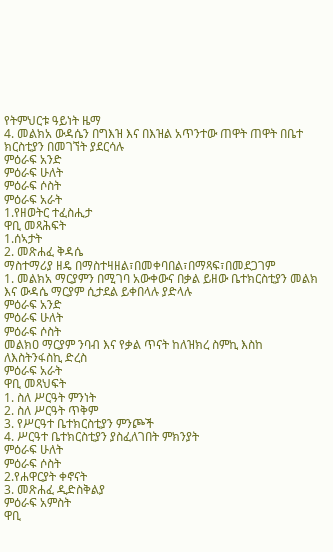የትምህርቱ ዓይነት ዜማ
4. መልክአ ውዳሴን በግእዝ እና በእዝል አጥንተው ጠዋት ጠዋት በቤተ ክርስቲያን በመገኘት ያደርሳሉ
ምዕራፍ አንድ
ምዕራፍ ሁለት
ምዕራፍ ሶስት
ምዕራፍ አራት
1.የዘወትር ተፈስሒታ
ዋቢ መጻሕፍት
1.ሰኣታት
2. መጽሐፈ ቅዳሴ
ማስተማሪያ ዘዴ በማስተዛዘል፣በመቀባበል፣በማጻፍ፣በመደጋገም
1. መልክአ ማርያምን በሚገባ አውቀውና በቃል ይዘው ቤተክርስቲያን መልክ እና ውዳሴ ማርያም ሲታደል ይቀበላሉ ያድላሉ
ምዕራፍ አንድ
ምዕራፍ ሁለት
ምዕራፍ ሶስት
መልክዐ ማርያም ንባብ እና የቃል ጥናት ከለዝክረ ስምኪ እስከ ለእስትንፋስኪ ድረስ
ምዕራፍ አራት
ዋቢ መጻህፍት
1. ስለ ሥርዓት ምንነት
2. ስለ ሥርዓት ጥቅም
3. የሥርዓተ ቤተክርስቲያን ምንጮች
4. ሥርዓተ ቤተክርስቲያን ያስፈለገበት ምክንያት
ምዕራፍ ሁለት
ምዕራፍ ሶስት
2.የሐዋርያት ቀኖናት
3. መጽሐፈ ዲድስቅልያ
ምዕራፍ አምስት
ዋቢ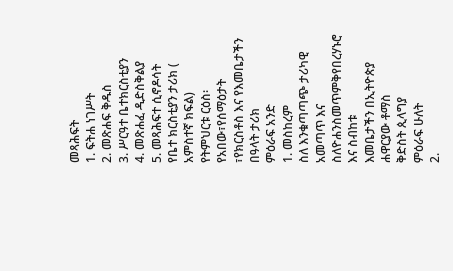መጻሕፍት
1. ፍትሐ ነገሥት
2. መጽሐፍ ቅዱስ
3. ሥርዓተ ቤተክርስቲያን
4. መጽሐፈ ዲድስቅልያ
5. መጻሕፍተ ሲኖዶሳት
የቤተ ክርስቲያን ታሪክ ( አምስተኛ ክፍል)
የትምህርቱ ርዕስ፡ የአበው፣የሰማዕታት ፣የክርስቶስ እና የእመቤታችን በዓላት ታሪክ
ምዕራፍ አንድ
1. መስከረም
ስለ እንቁጣጣጭ ታሪካዊ አመጣጥ እና ስለዮሐንስመጥምቅየበረሃኑሮ እና ስብከቱ
እመቤታችን በኢትዮጵያ
ሐዋርያው ቶማስ
ቅድስት ጲላግያ
ምዕራፍ ሁለት
2.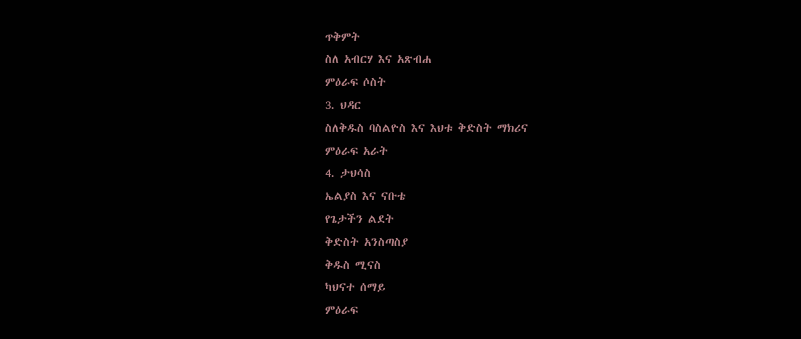ጥቅምት
ስለ አብርሃ እና አጽብሐ
ምዕራፍ ሶስት
3. ህዳር
ስለቅዱስ ባስልዮስ እና እህቱ ቅድስት ማክሪና
ምዕራፍ አራት
4. ታህሳስ
ኤልያስ እና ናቡቴ
የጌታችን ልደት
ቅድስት አንስጣስያ
ቅዱስ ሚናስ
ካህናተ ሰማይ
ምዕራፍ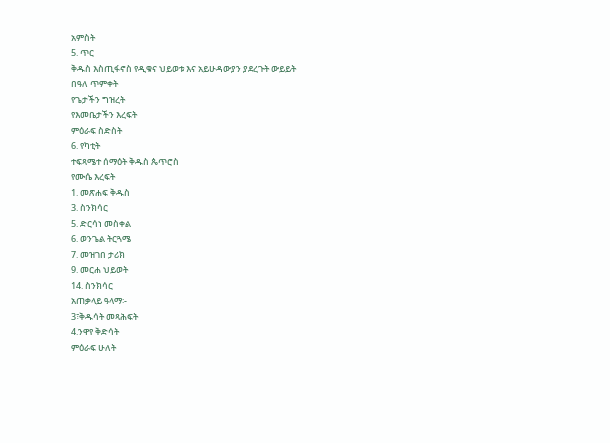አምስት
5. ጥር
ቅዱስ እስጢፋኖስ የዲቁና ህይወቱ እና አይሁዳውያን ያደረጉት ውይይት
በዓለ ጥምቀት
የጌታችን ግዝረት
የእመቤታችን እረፍት
ምዕራፍ ስድስት
6. የካቲት
ተፍጻሜተ ሰማዕት ቅዱስ ጴጥሮስ
የሙሴ እረፍት
1. መጽሐፍ ቅዱስ
3. ስንክሳር
5. ድርሳነ መስቀል
6. ወንጌል ትርጓሜ
7. መዝገበ ታሪክ
9. መርሐ ህይወት
14. ስንክሳር
አጠቃላይ ዓላማ፡-
3፣ቅዱሳት መጻሕፍት
4.ንዋየ ቅድሳት
ምዕራፍ ሁለት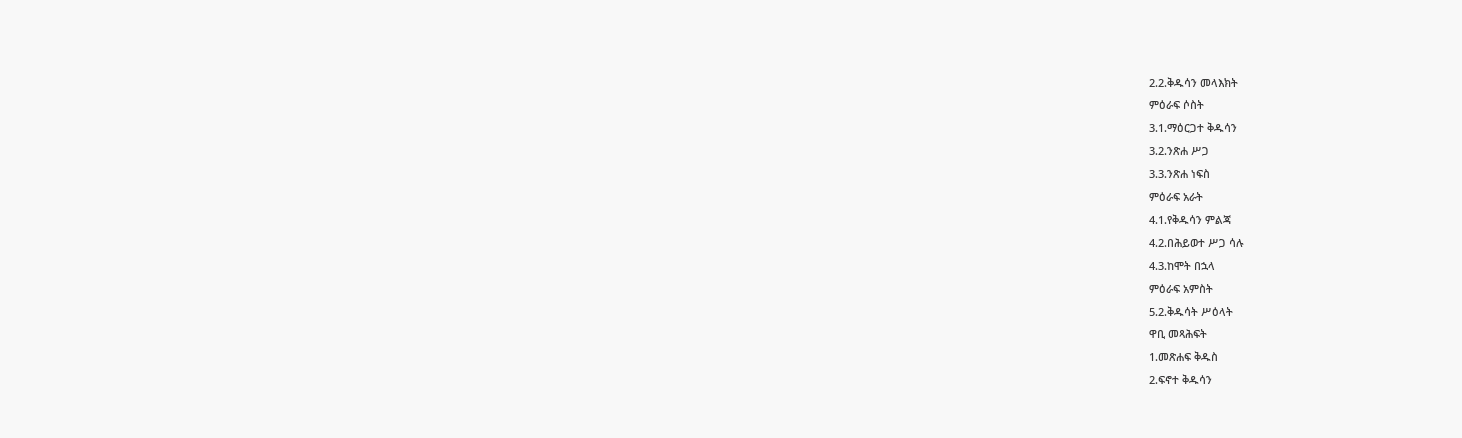2.2.ቅዱሳን መላእክት
ምዕራፍ ሶስት
3.1.ማዕርጋተ ቅዱሳን
3.2.ንጽሐ ሥጋ
3.3.ንጽሐ ነፍስ
ምዕራፍ አራት
4.1.የቅዱሳን ምልጃ
4.2.በሕይወተ ሥጋ ሳሉ
4.3.ከሞት በኋላ
ምዕራፍ አምስት
5.2.ቅዱሳት ሥዕላት
ዋቢ መጻሕፍት
1.መጽሐፍ ቅዱስ
2.ፍኖተ ቅዱሳን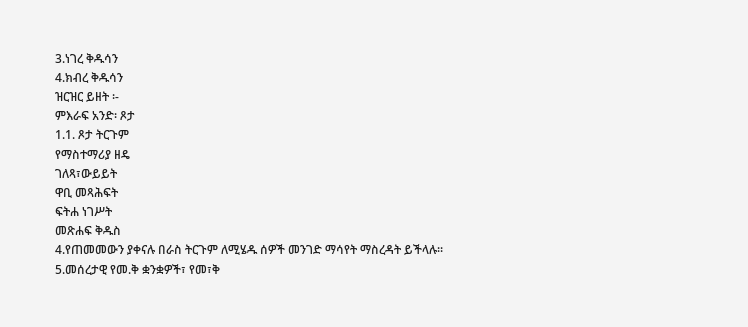3.ነገረ ቅዱሳን
4.ክብረ ቅዱሳን
ዝርዝር ይዘት ፡-
ምእራፍ አንድ፡ ጾታ
1.1. ጾታ ትርጉም
የማስተማሪያ ዘዴ
ገለጻ፣ውይይት
ዋቢ መጻሕፍት
ፍትሐ ነገሥት
መጽሐፍ ቅዱስ
4.የጠመመውን ያቀናሉ በራስ ትርጉም ለሚሄዱ ሰዎች መንገድ ማሳየት ማስረዳት ይችላሉ፡፡
5.መሰረታዊ የመ.ቅ ቋንቋዎች፣ የመ፣ቅ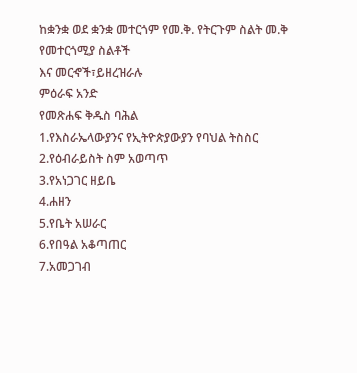ከቋንቋ ወደ ቋንቋ መተርጎም የመ.ቅ. የትርጉም ስልት መ.ቅ የመተርጎሚያ ስልቶች
እና መርኆች፣ይዘረዝራሉ
ምዕራፍ አንድ
የመጽሐፍ ቅዱስ ባሕል
1.የእስራኤላውያንና የኢትዮጵያውያን የባህል ትስስር
2.የዕብራይስት ስም አወጣጥ
3.የአነጋገር ዘይቤ
4.ሐዘን
5.የቤት አሠራር
6.የበዓል አቆጣጠር
7.አመጋገብ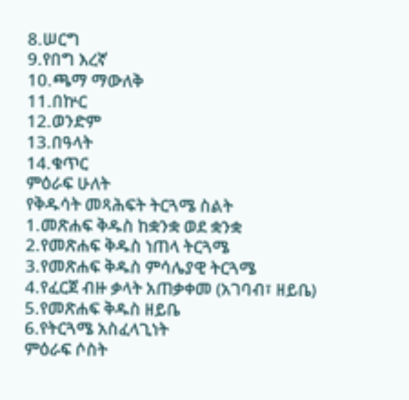8.ሠርግ
9.የበግ እረኛ
10.ጫማ ማውለቅ
11.በኵር
12.ወንድም
13.በዓላት
14.ቁጥር
ምዕራፍ ሁለት
የቅዱሳት መጻሕፍት ትርጓሜ ስልት
1.መጽሐፍ ቅዱስ ከቋንቋ ወደ ቋንቋ
2.የመጽሐፍ ቅዱስ ነጠላ ትርጓሜ
3.የመጽሐፍ ቅዱስ ምሳሌያዊ ትርጓሜ
4.የፈርጀ ብዙ ቃላት አጠቃቀመ (አገባብ፣ ዘይቤ)
5.የመጽሐፍ ቅዱስ ዘይቤ
6.የትርጓሜ አስፈላጊነት
ምዕራፍ ሶስት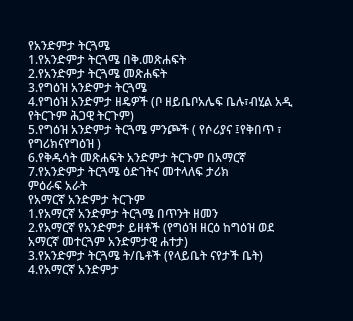የአንድምታ ትርጓሜ
1.የአንድምታ ትርጓሜ በቅ.መጽሐፍት
2.የአንድምታ ትርጓሜ መጽሐፍት
3.የግዕዝ አንድምታ ትርጓሜ
4.የግዕዝ አንድምታ ዘዴዎች (ቦ ዘይቤቦአሌፍ ቤሉ፣ብሂል አዲ የትርጉም ሕጋዊ ትርጉም)
5.የግዕዝ አንድምታ ትርጓሜ ምንጮች ( የሶሪያና ፤የቅበጥ ፣ የግሪክናየግዕዝ )
6.የቅዱሳት መጽሐፍት አንድምታ ትርጉም በአማርኛ
7.የአንድምታ ትርጓሜ ዕድገትና መተላለፍ ታሪክ
ምዕራፍ አራት
የአማርኛ አንድምታ ትርጉም
1.የአማርኛ አንድምታ ትርጓሜ በጥንት ዘመን
2.የአማርኛ የአንድምታ ይዘቶች (የግዕዝ ዘርዕ ከግዕዝ ወደ አማርኛ መተርጓም አንድምታዊ ሐተታ)
3.የአንድምታ ትርጓሜ ት/ቤቶች (የላይቤት ናየታች ቤት)
4.የአማርኛ አንድምታ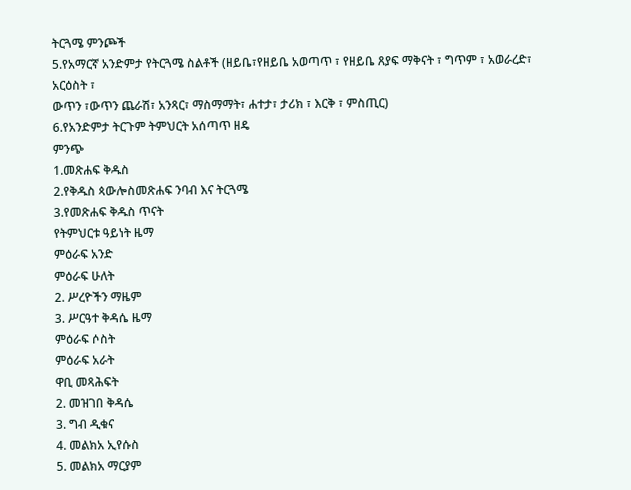ትርጓሜ ምንጮች
5.የአማርኛ አንድምታ የትርጓሜ ስልቶች (ዘይቤ፣የዘይቤ አወጣጥ ፣ የዘይቤ ጸያፍ ማቅናት ፣ ግጥም ፣ አወራረድ፣ አርዕስት ፣
ውጥን ፣ውጥን ጨራሽ፣ አንጻር፣ ማስማማት፣ ሐተታ፣ ታሪክ ፣ እርቅ ፣ ምስጢር)
6.የአንድምታ ትርጉም ትምህርት አሰጣጥ ዘዴ
ምንጭ
1.መጽሐፍ ቅዱስ
2.የቅዱስ ጳውሎስመጽሐፍ ንባብ እና ትርጓሜ
3.የመጽሐፍ ቅዱስ ጥናት
የትምህርቱ ዓይነት ዜማ
ምዕራፍ አንድ
ምዕራፍ ሁለት
2. ሥረዮችን ማዜም
3. ሥርዓተ ቅዳሴ ዜማ
ምዕራፍ ሶስት
ምዕራፍ አራት
ዋቢ መጻሕፍት
2. መዝገበ ቅዳሴ
3. ግብ ዲቁና
4. መልክአ ኢየሱስ
5. መልክአ ማርያም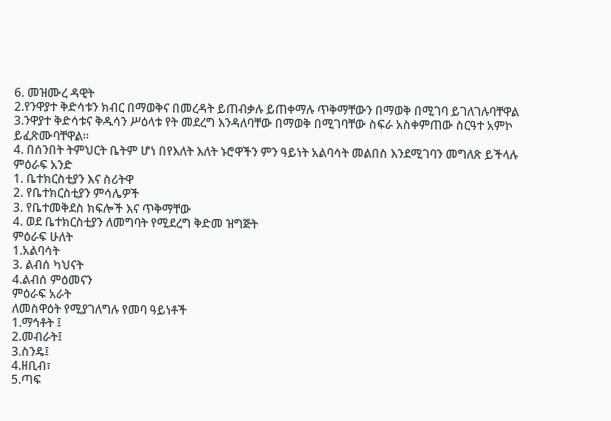6. መዝሙረ ዳዊት
2.የንዋያተ ቅድሳቱን ክብር በማወቅና በመረዳት ይጠብቃሉ ይጠቀማሉ ጥቅማቸውን በማወቅ በሚገባ ይገለገሉባቸዋል
3.ንዋያተ ቅድሳቱና ቅዱሳን ሥዕላቱ የት መደረግ እንዳለባቸው በማወቅ በሚገባቸው ስፍራ አስቀምጠው ስርዓተ አምኮ ይፈጽሙባቸዋል፡፡
4. በሰንበት ትምህርት ቤትም ሆነ በየእለት እለት ኑሮዋችን ምን ዓይነት አልባሳት መልበስ እንደሚገባን መግለጽ ይችላሉ
ምዕራፍ አንድ
1. ቤተክርስቲያን እና ስሪትዋ
2. የቤተክርስቲያን ምሳሌዎች
3. የቤተመቅደስ ክፍሎች እና ጥቅማቸው
4. ወደ ቤተክርስቲያን ለመግባት የሚደረግ ቅድመ ዝግጅት
ምዕራፍ ሁለት
1.አልባሳት
3. ልብሰ ካህናት
4.ልብሰ ምዕመናን
ምዕራፍ አራት
ለመስዋዕት የሚያገለግሉ የመባ ዓይነቶች
1.ማኅቶት ፤
2.መብራት፤
3.ስንዴ፤
4.ዘቢብ፣
5.ጣፍ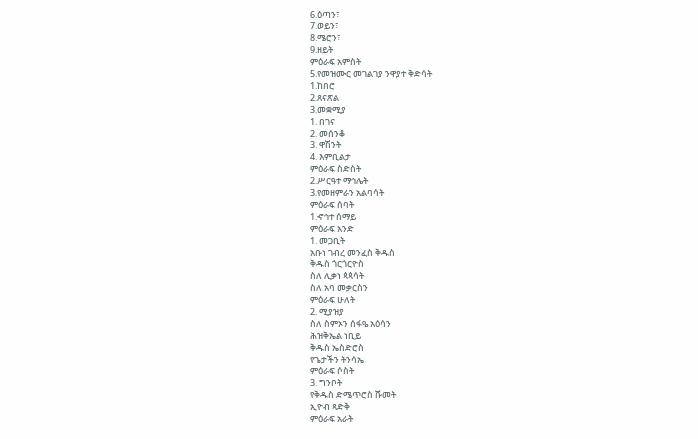6.ዕጣን፣
7.ወይን፣
8.ሜሮን፣
9.ዘይት
ምዕራፍ አምስት
5.የመዝሙር መገልገያ ንዋያተ ቅድሳት
1.ከበሮ
2.ጸናጽል
3.መቋሚያ
1. በገና
2. መሰንቆ
3. ዋሽንት
4. እምቢልታ
ምዕራፍ ስድስት
2.ሥርዓተ ማኅሌት
3.የመዘምራን አልባሳት
ምዕራፍ ሰባት
1.ኆኅተ ሰማይ
ምዕራፍ አንድ
1. መጋቢት
አቡነ ገብረ መንፈስ ቅዱስ
ቅዱስ ጎርጎርዮስ
ስለ ሊቃነ ጳጳሳት
ስለ አባ መቃርስን
ምዕራፍ ሁለት
2. ሚያዝያ
ስለ ስምኦን ሰፋዔ አዕሳን
ሕዝቅኤል ነቢይ
ቅዱስ ኤስድሮስ
የጌታችን ትንሳኤ
ምዕራፍ ሶስት
3. ግንቦት
የቅዱስ ድሜጥሮስ ሹመት
ኢዮብ ጻድቅ
ምዕራፍ አራት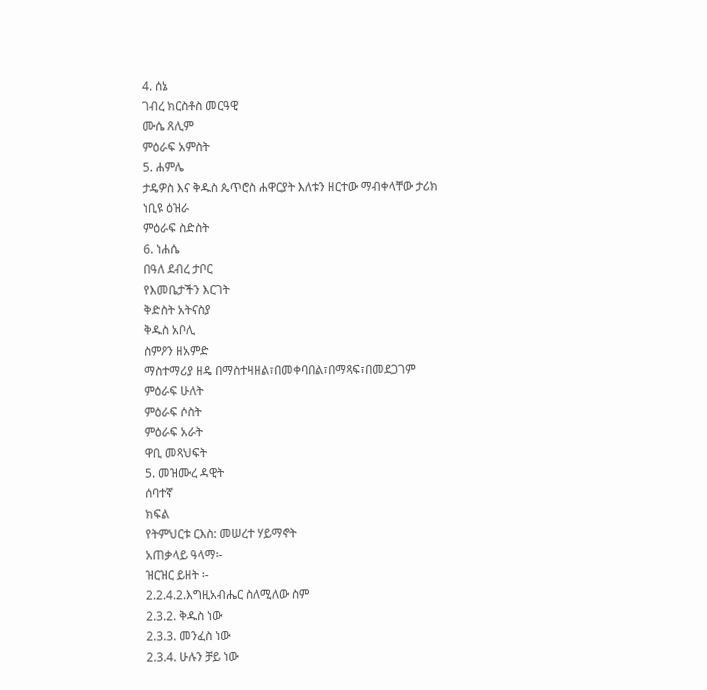4. ሰኔ
ገብረ ክርስቶስ መርዓዊ
ሙሴ ጸሊም
ምዕራፍ አምስት
5. ሐምሌ
ታዴዎስ እና ቅዱስ ጴጥሮስ ሐዋርያት እለቱን ዘርተው ማብቀላቸው ታሪክ
ነቢዩ ዕዝራ
ምዕራፍ ስድስት
6. ነሐሴ
በዓለ ደብረ ታቦር
የእመቤታችን እርገት
ቅድስት አትናስያ
ቅዱስ አቦሊ
ስምዖን ዘአምድ
ማስተማሪያ ዘዴ በማስተዛዘል፣በመቀባበል፣በማጻፍ፣በመደጋገም
ምዕራፍ ሁለት
ምዕራፍ ሶስት
ምዕራፍ አራት
ዋቢ መጻህፍት
5. መዝሙረ ዳዊት
ሰባተኛ
ክፍል
የትምህርቱ ርእስ: መሠረተ ሃይማኖት
አጠቃላይ ዓላማ፡-
ዝርዝር ይዘት ፡-
2.2.4.2.እግዚአብሔር ስለሚለው ስም
2.3.2. ቅዱስ ነው
2.3.3. መንፈስ ነው
2.3.4. ሁሉን ቻይ ነው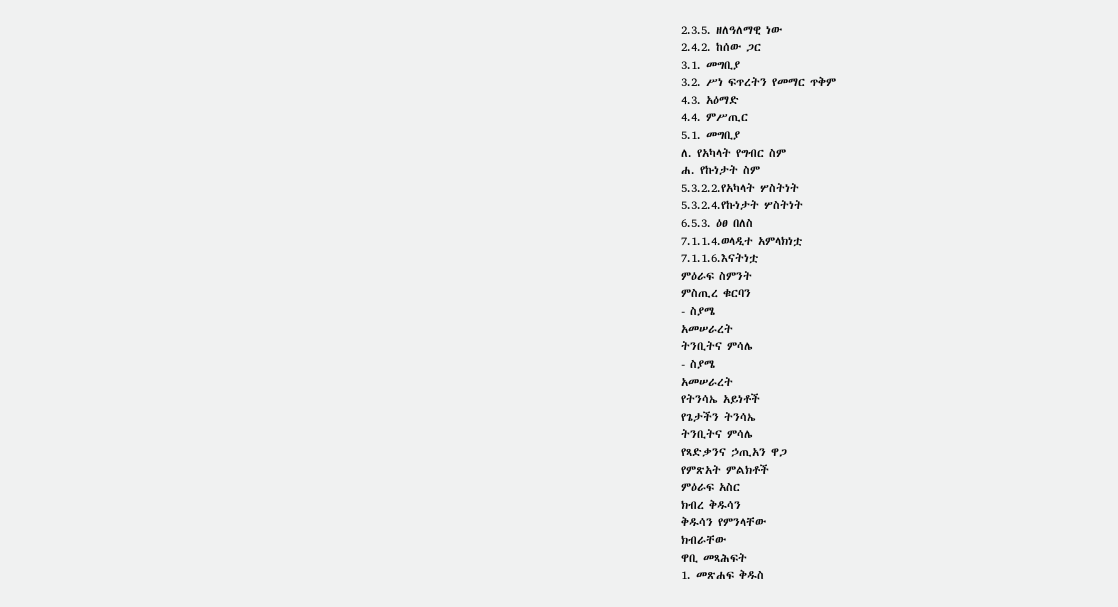2.3.5. ዘለዓለማዊ ነው
2.4.2. ከሰው ጋር
3.1. መግቢያ
3.2. ሥነ ፍጥረትን የመማር ጥቅም
4.3. አዕማድ
4.4. ምሥጢር
5.1. መግቢያ
ለ. የአካላት የግብር ስም
ሐ. የኩነታት ስም
5.3.2.2.የአካላት ሦስትነት
5.3.2.4.የኩነታት ሦስትነት
6.5.3. ዕፀ በለስ
7.1.1.4.ወላዲተ አምላክነቷ
7.1.1.6.እናትነቷ
ምዕራፍ ስምንት
ምስጢረ ቁርባን
- ስያሜ
አመሠራረት
ትንቢትና ምሳሌ
- ስያሜ
አመሠራረት
የትንሳኤ አይነቶች
የጌታችን ትንሳኤ
ትንቢትና ምሳሌ
የጻድቃንና ኃጢአን ዋጋ
የምጽአት ምልክቶች
ምዕራፍ አስር
ክብረ ቅዱሳን
ቅዱሳን የምንላቸው
ክብራቸው
ዋቢ መጻሕፍት
1. መጽሐፍ ቅዱስ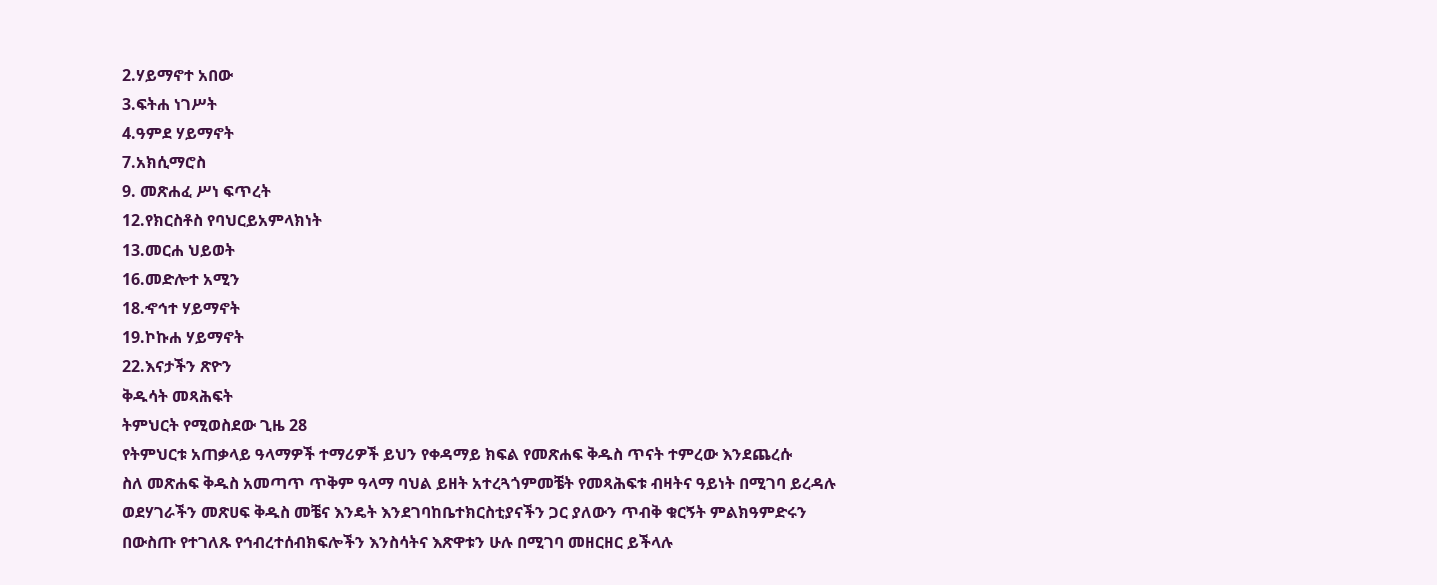2.ሃይማኖተ አበው
3.ፍትሐ ነገሥት
4.ዓምደ ሃይማኖት
7.አክሲማሮስ
9. መጽሐፈ ሥነ ፍጥረት
12.የክርስቶስ የባህርይአምላክነት
13.መርሐ ህይወት
16.መድሎተ አሚን
18.ኆኅተ ሃይማኖት
19.ኮኩሐ ሃይማኖት
22.እናታችን ጽዮን
ቅዱሳት መጻሕፍት
ትምህርት የሚወስደው ጊዜ 28
የትምህርቱ አጠቃላይ ዓላማዎች ተማሪዎች ይህን የቀዳማይ ክፍል የመጽሐፍ ቅዱስ ጥናት ተምረው እንደጨረሱ
ስለ መጽሐፍ ቅዱስ አመጣጥ ጥቅም ዓላማ ባህል ይዘት አተረጓጎምመቼት የመጻሕፍቱ ብዛትና ዓይነት በሚገባ ይረዳሉ
ወደሃገራችን መጽሀፍ ቅዱስ መቼና እንዴት እንደገባከቤተክርስቲያናችን ጋር ያለውን ጥብቅ ቁርኝት ምልክዓምድሩን
በውስጡ የተገለጹ የኅብረተሰብክፍሎችን እንስሳትና እጽዋቱን ሁሉ በሚገባ መዘርዘር ይችላሉ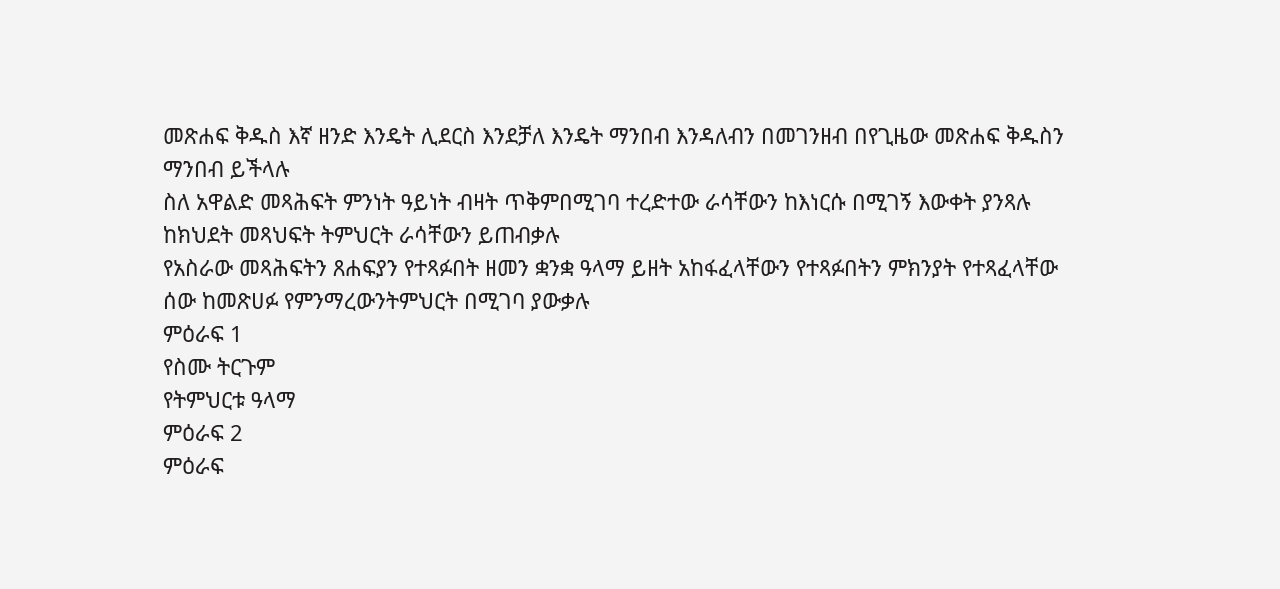መጽሐፍ ቅዱስ እኛ ዘንድ እንዴት ሊደርስ እንደቻለ እንዴት ማንበብ እንዳለብን በመገንዘብ በየጊዜው መጽሐፍ ቅዱስን
ማንበብ ይችላሉ
ስለ አዋልድ መጻሕፍት ምንነት ዓይነት ብዛት ጥቅምበሚገባ ተረድተው ራሳቸውን ከእነርሱ በሚገኝ እውቀት ያንጻሉ
ከክህደት መጻህፍት ትምህርት ራሳቸውን ይጠብቃሉ
የአስራው መጻሕፍትን ጸሐፍያን የተጻፉበት ዘመን ቋንቋ ዓላማ ይዘት አከፋፈላቸውን የተጻፉበትን ምክንያት የተጻፈላቸው
ሰው ከመጽሀፉ የምንማረውንትምህርት በሚገባ ያውቃሉ
ምዕራፍ 1
የስሙ ትርጉም
የትምህርቱ ዓላማ
ምዕራፍ 2
ምዕራፍ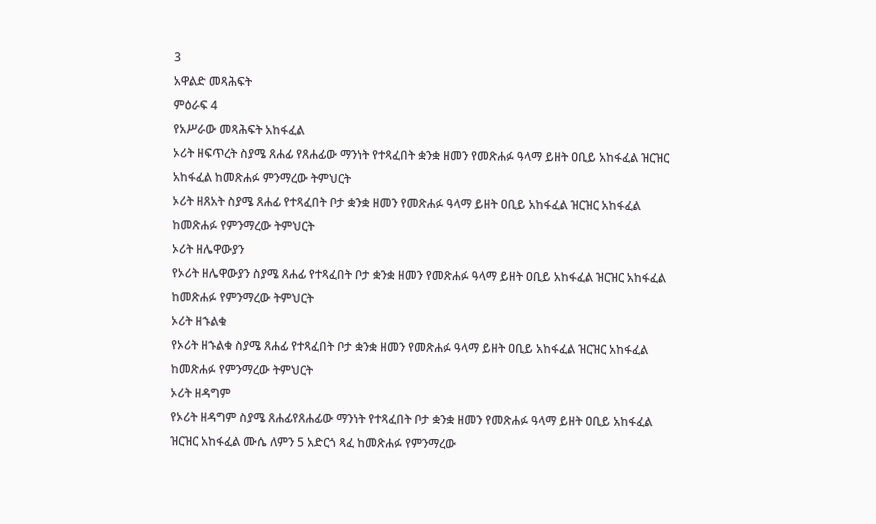3
አዋልድ መጻሕፍት
ምዕራፍ 4
የአሥራው መጻሕፍት አከፋፈል
ኦሪት ዘፍጥረት ስያሜ ጸሐፊ የጸሐፊው ማንነት የተጻፈበት ቋንቋ ዘመን የመጽሐፉ ዓላማ ይዘት ዐቢይ አከፋፈል ዝርዝር
አከፋፈል ከመጽሐፉ ምንማረው ትምህርት
ኦሪት ዘጸአት ስያሜ ጸሐፊ የተጻፈበት ቦታ ቋንቋ ዘመን የመጽሐፉ ዓላማ ይዘት ዐቢይ አከፋፈል ዝርዝር አከፋፈል
ከመጽሐፉ የምንማረው ትምህርት
ኦሪት ዘሌዋውያን
የኦሪት ዘሌዋውያን ስያሜ ጸሐፊ የተጻፈበት ቦታ ቋንቋ ዘመን የመጽሐፉ ዓላማ ይዘት ዐቢይ አከፋፈል ዝርዝር አከፋፈል
ከመጽሐፉ የምንማረው ትምህርት
ኦሪት ዘኁልቁ
የኦሪት ዘኁልቁ ስያሜ ጸሐፊ የተጻፈበት ቦታ ቋንቋ ዘመን የመጽሐፉ ዓላማ ይዘት ዐቢይ አከፋፈል ዝርዝር አከፋፈል
ከመጽሐፉ የምንማረው ትምህርት
ኦሪት ዘዳግም
የኦሪት ዘዳግም ስያሜ ጸሐፊየጸሐፊው ማንነት የተጻፈበት ቦታ ቋንቋ ዘመን የመጽሐፉ ዓላማ ይዘት ዐቢይ አከፋፈል
ዝርዝር አከፋፈል ሙሴ ለምን 5 አድርጎ ጻፈ ከመጽሐፉ የምንማረው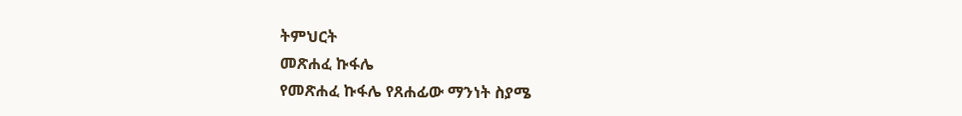ትምህርት
መጽሐፈ ኩፋሌ
የመጽሐፈ ኩፋሌ የጸሐፊው ማንነት ስያሜ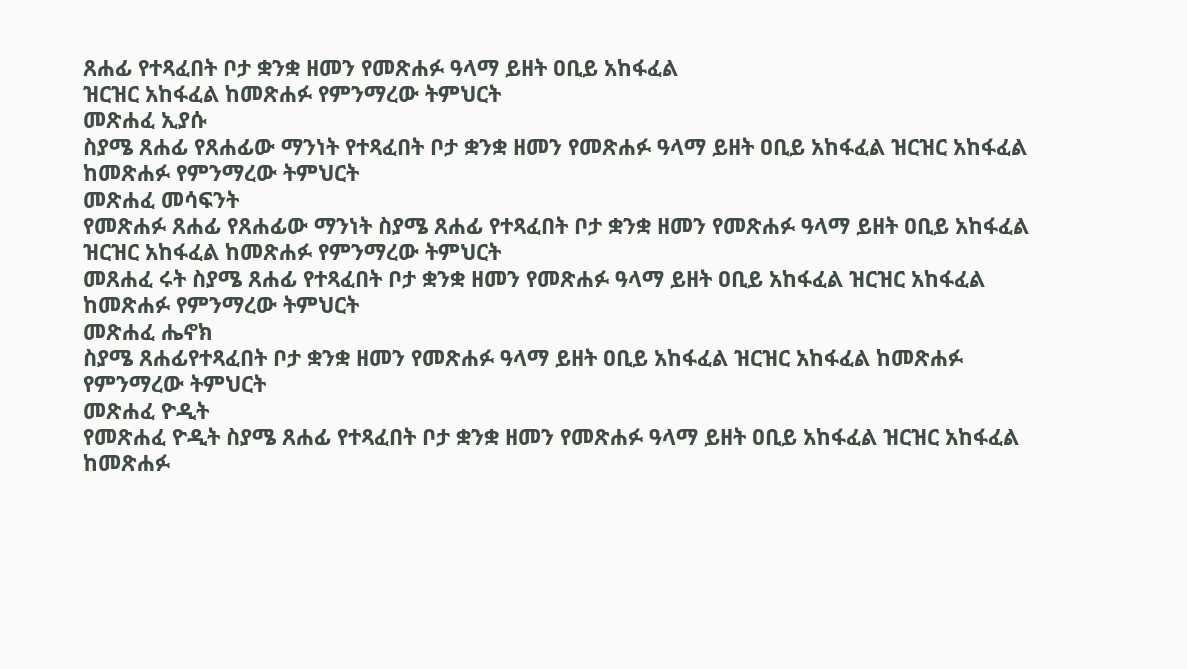ጸሐፊ የተጻፈበት ቦታ ቋንቋ ዘመን የመጽሐፉ ዓላማ ይዘት ዐቢይ አከፋፈል
ዝርዝር አከፋፈል ከመጽሐፉ የምንማረው ትምህርት
መጽሐፈ ኢያሱ
ስያሜ ጸሐፊ የጸሐፊው ማንነት የተጻፈበት ቦታ ቋንቋ ዘመን የመጽሐፉ ዓላማ ይዘት ዐቢይ አከፋፈል ዝርዝር አከፋፈል
ከመጽሐፉ የምንማረው ትምህርት
መጽሐፈ መሳፍንት
የመጽሐፉ ጸሐፊ የጸሐፊው ማንነት ስያሜ ጸሐፊ የተጻፈበት ቦታ ቋንቋ ዘመን የመጽሐፉ ዓላማ ይዘት ዐቢይ አከፋፈል
ዝርዝር አከፋፈል ከመጽሐፉ የምንማረው ትምህርት
መጸሐፈ ሩት ስያሜ ጸሐፊ የተጻፈበት ቦታ ቋንቋ ዘመን የመጽሐፉ ዓላማ ይዘት ዐቢይ አከፋፈል ዝርዝር አከፋፈል
ከመጽሐፉ የምንማረው ትምህርት
መጽሐፈ ሔኖክ
ስያሜ ጸሐፊየተጻፈበት ቦታ ቋንቋ ዘመን የመጽሐፉ ዓላማ ይዘት ዐቢይ አከፋፈል ዝርዝር አከፋፈል ከመጽሐፉ
የምንማረው ትምህርት
መጽሐፈ ዮዲት
የመጽሐፈ ዮዲት ስያሜ ጸሐፊ የተጻፈበት ቦታ ቋንቋ ዘመን የመጽሐፉ ዓላማ ይዘት ዐቢይ አከፋፈል ዝርዝር አከፋፈል
ከመጽሐፉ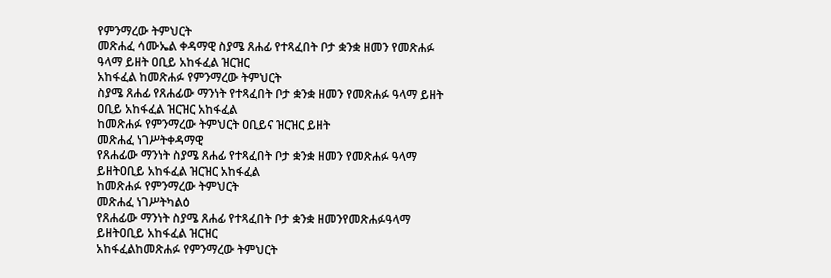የምንማረው ትምህርት
መጽሐፈ ሳሙኤል ቀዳማዊ ስያሜ ጸሐፊ የተጻፈበት ቦታ ቋንቋ ዘመን የመጽሐፉ ዓላማ ይዘት ዐቢይ አከፋፈል ዝርዝር
አከፋፈል ከመጽሐፉ የምንማረው ትምህርት
ስያሜ ጸሐፊ የጸሐፊው ማንነት የተጻፈበት ቦታ ቋንቋ ዘመን የመጽሐፉ ዓላማ ይዘት ዐቢይ አከፋፈል ዝርዝር አከፋፈል
ከመጽሐፉ የምንማረው ትምህርት ዐቢይና ዝርዝር ይዘት
መጽሐፈ ነገሥትቀዳማዊ
የጸሐፊው ማንነት ስያሜ ጸሐፊ የተጻፈበት ቦታ ቋንቋ ዘመን የመጽሐፉ ዓላማ ይዘትዐቢይ አከፋፈል ዝርዝር አከፋፈል
ከመጽሐፉ የምንማረው ትምህርት
መጽሐፈ ነገሥትካልዕ
የጸሐፊው ማንነት ስያሜ ጸሐፊ የተጻፈበት ቦታ ቋንቋ ዘመንየመጽሐፉዓላማ ይዘትዐቢይ አከፋፈል ዝርዝር
አከፋፈልከመጽሐፉ የምንማረው ትምህርት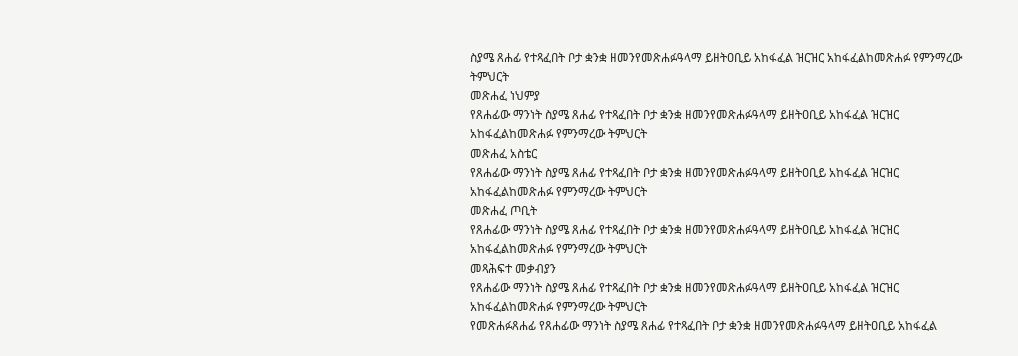ስያሜ ጸሐፊ የተጻፈበት ቦታ ቋንቋ ዘመንየመጽሐፉዓላማ ይዘትዐቢይ አከፋፈል ዝርዝር አከፋፈልከመጽሐፉ የምንማረው
ትምህርት
መጽሐፈ ነህምያ
የጸሐፊው ማንነት ስያሜ ጸሐፊ የተጻፈበት ቦታ ቋንቋ ዘመንየመጽሐፉዓላማ ይዘትዐቢይ አከፋፈል ዝርዝር
አከፋፈልከመጽሐፉ የምንማረው ትምህርት
መጽሐፈ አስቴር
የጸሐፊው ማንነት ስያሜ ጸሐፊ የተጻፈበት ቦታ ቋንቋ ዘመንየመጽሐፉዓላማ ይዘትዐቢይ አከፋፈል ዝርዝር
አከፋፈልከመጽሐፉ የምንማረው ትምህርት
መጽሐፈ ጦቢት
የጸሐፊው ማንነት ስያሜ ጸሐፊ የተጻፈበት ቦታ ቋንቋ ዘመንየመጽሐፉዓላማ ይዘትዐቢይ አከፋፈል ዝርዝር
አከፋፈልከመጽሐፉ የምንማረው ትምህርት
መጻሕፍተ መቃብያን
የጸሐፊው ማንነት ስያሜ ጸሐፊ የተጻፈበት ቦታ ቋንቋ ዘመንየመጽሐፉዓላማ ይዘትዐቢይ አከፋፈል ዝርዝር
አከፋፈልከመጽሐፉ የምንማረው ትምህርት
የመጽሐፉጸሐፊ የጸሐፊው ማንነት ስያሜ ጸሐፊ የተጻፈበት ቦታ ቋንቋ ዘመንየመጽሐፉዓላማ ይዘትዐቢይ አከፋፈል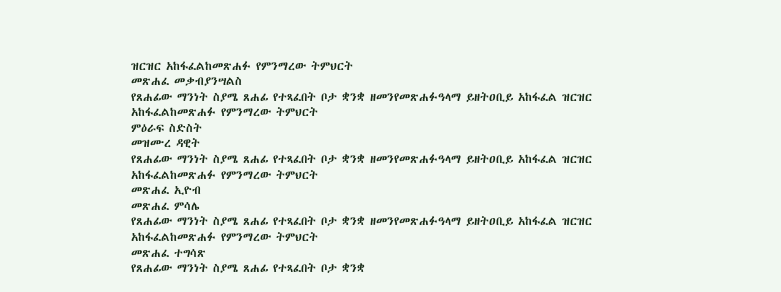ዝርዝር አከፋፈልከመጽሐፉ የምንማረው ትምህርት
መጽሐፈ መቃብያንሣልስ
የጸሐፊው ማንነት ስያሜ ጸሐፊ የተጻፈበት ቦታ ቋንቋ ዘመንየመጽሐፉዓላማ ይዘትዐቢይ አከፋፈል ዝርዝር
አከፋፈልከመጽሐፉ የምንማረው ትምህርት
ምዕራፍ ስድስት
መዝሙረ ዳዊት
የጸሐፊው ማንነት ስያሜ ጸሐፊ የተጻፈበት ቦታ ቋንቋ ዘመንየመጽሐፉዓላማ ይዘትዐቢይ አከፋፈል ዝርዝር
አከፋፈልከመጽሐፉ የምንማረው ትምህርት
መጽሐፈ ኢዮብ
መጽሐፈ ምሳሌ
የጸሐፊው ማንነት ስያሜ ጸሐፊ የተጻፈበት ቦታ ቋንቋ ዘመንየመጽሐፉዓላማ ይዘትዐቢይ አከፋፈል ዝርዝር
አከፋፈልከመጽሐፉ የምንማረው ትምህርት
መጽሐፈ ተግሳጽ
የጸሐፊው ማንነት ስያሜ ጸሐፊ የተጻፈበት ቦታ ቋንቋ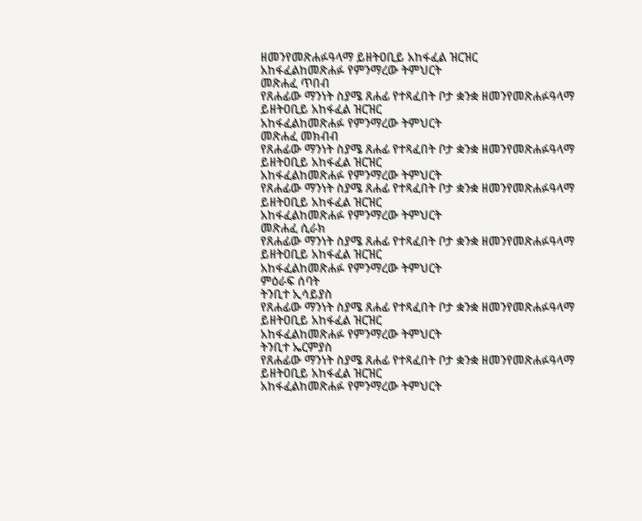ዘመንየመጽሐፉዓላማ ይዘትዐቢይ አከፋፈል ዝርዝር
አከፋፈልከመጽሐፉ የምንማረው ትምህርት
መጽሐፈ ጥበብ
የጸሐፊው ማንነት ስያሜ ጸሐፊ የተጻፈበት ቦታ ቋንቋ ዘመንየመጽሐፉዓላማ ይዘትዐቢይ አከፋፈል ዝርዝር
አከፋፈልከመጽሐፉ የምንማረው ትምህርት
መጽሐፈ መክብብ
የጸሐፊው ማንነት ስያሜ ጸሐፊ የተጻፈበት ቦታ ቋንቋ ዘመንየመጽሐፉዓላማ ይዘትዐቢይ አከፋፈል ዝርዝር
አከፋፈልከመጽሐፉ የምንማረው ትምህርት
የጸሐፊው ማንነት ስያሜ ጸሐፊ የተጻፈበት ቦታ ቋንቋ ዘመንየመጽሐፉዓላማ ይዘትዐቢይ አከፋፈል ዝርዝር
አከፋፈልከመጽሐፉ የምንማረው ትምህርት
መጽሐፈ ሲራክ
የጸሐፊው ማንነት ስያሜ ጸሐፊ የተጻፈበት ቦታ ቋንቋ ዘመንየመጽሐፉዓላማ ይዘትዐቢይ አከፋፈል ዝርዝር
አከፋፈልከመጽሐፉ የምንማረው ትምህርት
ምዕራፍ ሰባት
ትንቢተ ኢሳይያስ
የጸሐፊው ማንነት ስያሜ ጸሐፊ የተጻፈበት ቦታ ቋንቋ ዘመንየመጽሐፉዓላማ ይዘትዐቢይ አከፋፈል ዝርዝር
አከፋፈልከመጽሐፉ የምንማረው ትምህርት
ትንቢተ ኤርምያስ
የጸሐፊው ማንነት ስያሜ ጸሐፊ የተጻፈበት ቦታ ቋንቋ ዘመንየመጽሐፉዓላማ ይዘትዐቢይ አከፋፈል ዝርዝር
አከፋፈልከመጽሐፉ የምንማረው ትምህርት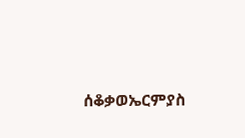ሰቆቃወኤርምያስ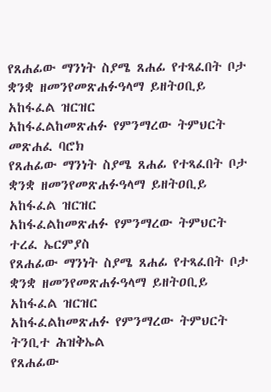የጸሐፊው ማንነት ስያሜ ጸሐፊ የተጻፈበት ቦታ ቋንቋ ዘመንየመጽሐፉዓላማ ይዘትዐቢይ አከፋፈል ዝርዝር
አከፋፈልከመጽሐፉ የምንማረው ትምህርት
መጽሐፈ ባሮክ
የጸሐፊው ማንነት ስያሜ ጸሐፊ የተጻፈበት ቦታ ቋንቋ ዘመንየመጽሐፉዓላማ ይዘትዐቢይ አከፋፈል ዝርዝር
አከፋፈልከመጽሐፉ የምንማረው ትምህርት
ተረፈ ኤርምያስ
የጸሐፊው ማንነት ስያሜ ጸሐፊ የተጻፈበት ቦታ ቋንቋ ዘመንየመጽሐፉዓላማ ይዘትዐቢይ አከፋፈል ዝርዝር
አከፋፈልከመጽሐፉ የምንማረው ትምህርት
ትንቢተ ሕዝቅኤል
የጸሐፊው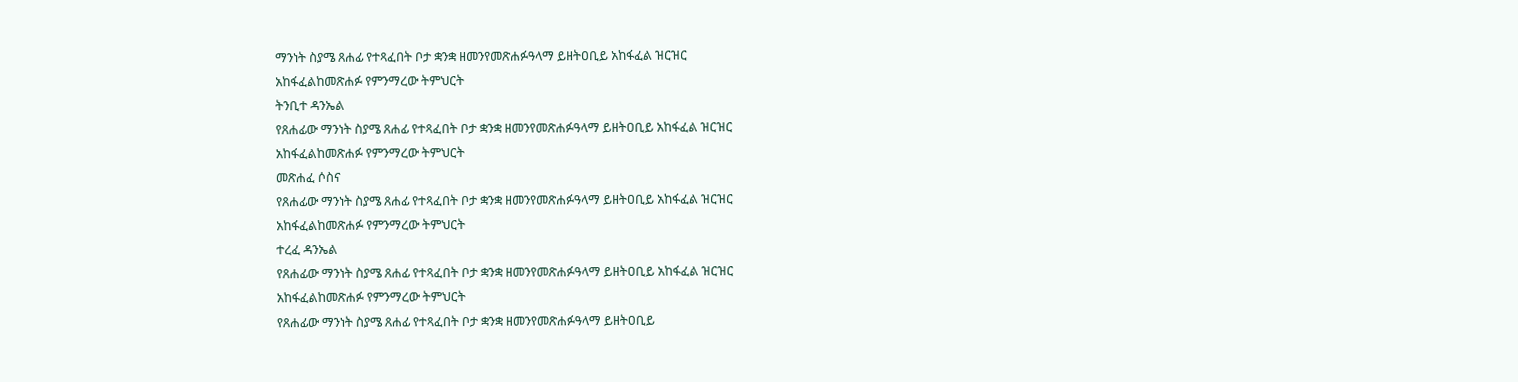ማንነት ስያሜ ጸሐፊ የተጻፈበት ቦታ ቋንቋ ዘመንየመጽሐፉዓላማ ይዘትዐቢይ አከፋፈል ዝርዝር
አከፋፈልከመጽሐፉ የምንማረው ትምህርት
ትንቢተ ዳንኤል
የጸሐፊው ማንነት ስያሜ ጸሐፊ የተጻፈበት ቦታ ቋንቋ ዘመንየመጽሐፉዓላማ ይዘትዐቢይ አከፋፈል ዝርዝር
አከፋፈልከመጽሐፉ የምንማረው ትምህርት
መጽሐፈ ሶስና
የጸሐፊው ማንነት ስያሜ ጸሐፊ የተጻፈበት ቦታ ቋንቋ ዘመንየመጽሐፉዓላማ ይዘትዐቢይ አከፋፈል ዝርዝር
አከፋፈልከመጽሐፉ የምንማረው ትምህርት
ተረፈ ዳንኤል
የጸሐፊው ማንነት ስያሜ ጸሐፊ የተጻፈበት ቦታ ቋንቋ ዘመንየመጽሐፉዓላማ ይዘትዐቢይ አከፋፈል ዝርዝር
አከፋፈልከመጽሐፉ የምንማረው ትምህርት
የጸሐፊው ማንነት ስያሜ ጸሐፊ የተጻፈበት ቦታ ቋንቋ ዘመንየመጽሐፉዓላማ ይዘትዐቢይ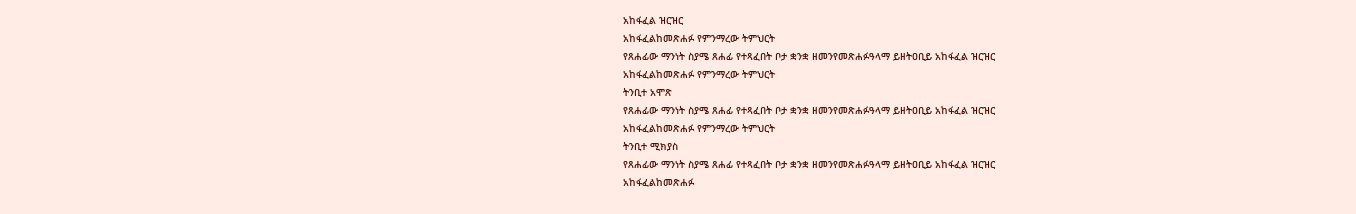አከፋፈል ዝርዝር
አከፋፈልከመጽሐፉ የምንማረው ትምህርት
የጸሐፊው ማንነት ስያሜ ጸሐፊ የተጻፈበት ቦታ ቋንቋ ዘመንየመጽሐፉዓላማ ይዘትዐቢይ አከፋፈል ዝርዝር
አከፋፈልከመጽሐፉ የምንማረው ትምህርት
ትንቢተ አሞጽ
የጸሐፊው ማንነት ስያሜ ጸሐፊ የተጻፈበት ቦታ ቋንቋ ዘመንየመጽሐፉዓላማ ይዘትዐቢይ አከፋፈል ዝርዝር
አከፋፈልከመጽሐፉ የምንማረው ትምህርት
ትንቢተ ሚክያስ
የጸሐፊው ማንነት ስያሜ ጸሐፊ የተጻፈበት ቦታ ቋንቋ ዘመንየመጽሐፉዓላማ ይዘትዐቢይ አከፋፈል ዝርዝር
አከፋፈልከመጽሐፉ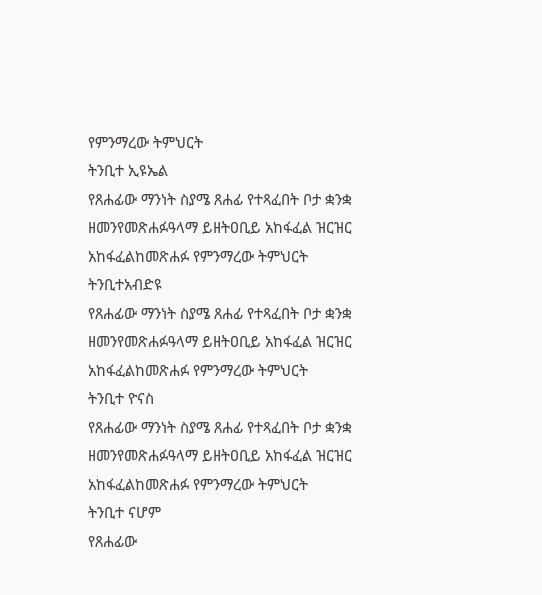የምንማረው ትምህርት
ትንቢተ ኢዩኤል
የጸሐፊው ማንነት ስያሜ ጸሐፊ የተጻፈበት ቦታ ቋንቋ ዘመንየመጽሐፉዓላማ ይዘትዐቢይ አከፋፈል ዝርዝር
አከፋፈልከመጽሐፉ የምንማረው ትምህርት
ትንቢተአብድዩ
የጸሐፊው ማንነት ስያሜ ጸሐፊ የተጻፈበት ቦታ ቋንቋ ዘመንየመጽሐፉዓላማ ይዘትዐቢይ አከፋፈል ዝርዝር
አከፋፈልከመጽሐፉ የምንማረው ትምህርት
ትንቢተ ዮናስ
የጸሐፊው ማንነት ስያሜ ጸሐፊ የተጻፈበት ቦታ ቋንቋ ዘመንየመጽሐፉዓላማ ይዘትዐቢይ አከፋፈል ዝርዝር
አከፋፈልከመጽሐፉ የምንማረው ትምህርት
ትንቢተ ናሆም
የጸሐፊው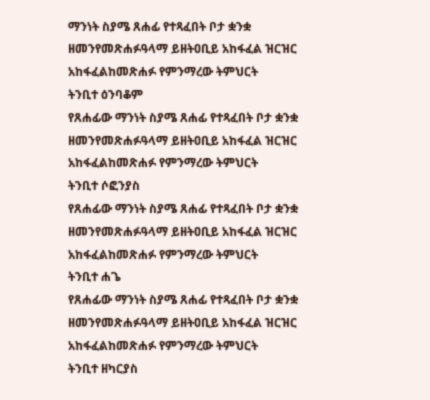ማንነት ስያሜ ጸሐፊ የተጻፈበት ቦታ ቋንቋ ዘመንየመጽሐፉዓላማ ይዘትዐቢይ አከፋፈል ዝርዝር
አከፋፈልከመጽሐፉ የምንማረው ትምህርት
ትንቢተ ዕንባቆም
የጸሐፊው ማንነት ስያሜ ጸሐፊ የተጻፈበት ቦታ ቋንቋ ዘመንየመጽሐፉዓላማ ይዘትዐቢይ አከፋፈል ዝርዝር
አከፋፈልከመጽሐፉ የምንማረው ትምህርት
ትንቢተ ሶፎንያስ
የጸሐፊው ማንነት ስያሜ ጸሐፊ የተጻፈበት ቦታ ቋንቋ ዘመንየመጽሐፉዓላማ ይዘትዐቢይ አከፋፈል ዝርዝር
አከፋፈልከመጽሐፉ የምንማረው ትምህርት
ትንቢተ ሐጌ
የጸሐፊው ማንነት ስያሜ ጸሐፊ የተጻፈበት ቦታ ቋንቋ ዘመንየመጽሐፉዓላማ ይዘትዐቢይ አከፋፈል ዝርዝር
አከፋፈልከመጽሐፉ የምንማረው ትምህርት
ትንቢተ ዘካርያስ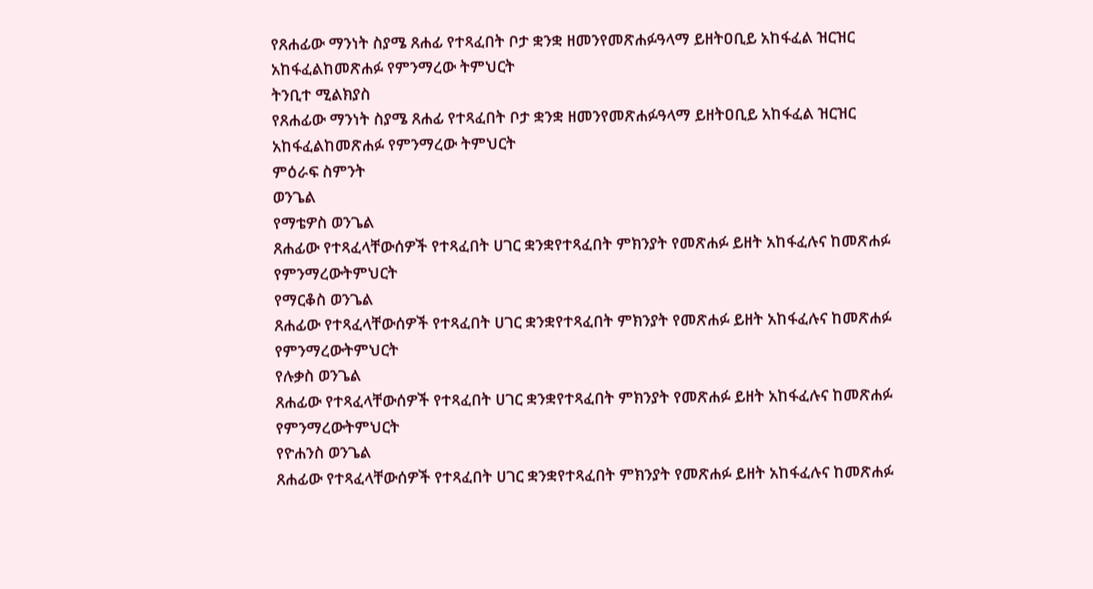የጸሐፊው ማንነት ስያሜ ጸሐፊ የተጻፈበት ቦታ ቋንቋ ዘመንየመጽሐፉዓላማ ይዘትዐቢይ አከፋፈል ዝርዝር
አከፋፈልከመጽሐፉ የምንማረው ትምህርት
ትንቢተ ሚልክያስ
የጸሐፊው ማንነት ስያሜ ጸሐፊ የተጻፈበት ቦታ ቋንቋ ዘመንየመጽሐፉዓላማ ይዘትዐቢይ አከፋፈል ዝርዝር
አከፋፈልከመጽሐፉ የምንማረው ትምህርት
ምዕራፍ ስምንት
ወንጌል
የማቴዎስ ወንጌል
ጸሐፊው የተጻፈላቸውሰዎች የተጻፈበት ሀገር ቋንቋየተጻፈበት ምክንያት የመጽሐፉ ይዘት አከፋፈሉና ከመጽሐፉ
የምንማረውትምህርት
የማርቆስ ወንጌል
ጸሐፊው የተጻፈላቸውሰዎች የተጻፈበት ሀገር ቋንቋየተጻፈበት ምክንያት የመጽሐፉ ይዘት አከፋፈሉና ከመጽሐፉ
የምንማረውትምህርት
የሉቃስ ወንጌል
ጸሐፊው የተጻፈላቸውሰዎች የተጻፈበት ሀገር ቋንቋየተጻፈበት ምክንያት የመጽሐፉ ይዘት አከፋፈሉና ከመጽሐፉ
የምንማረውትምህርት
የዮሐንስ ወንጌል
ጸሐፊው የተጻፈላቸውሰዎች የተጻፈበት ሀገር ቋንቋየተጻፈበት ምክንያት የመጽሐፉ ይዘት አከፋፈሉና ከመጽሐፉ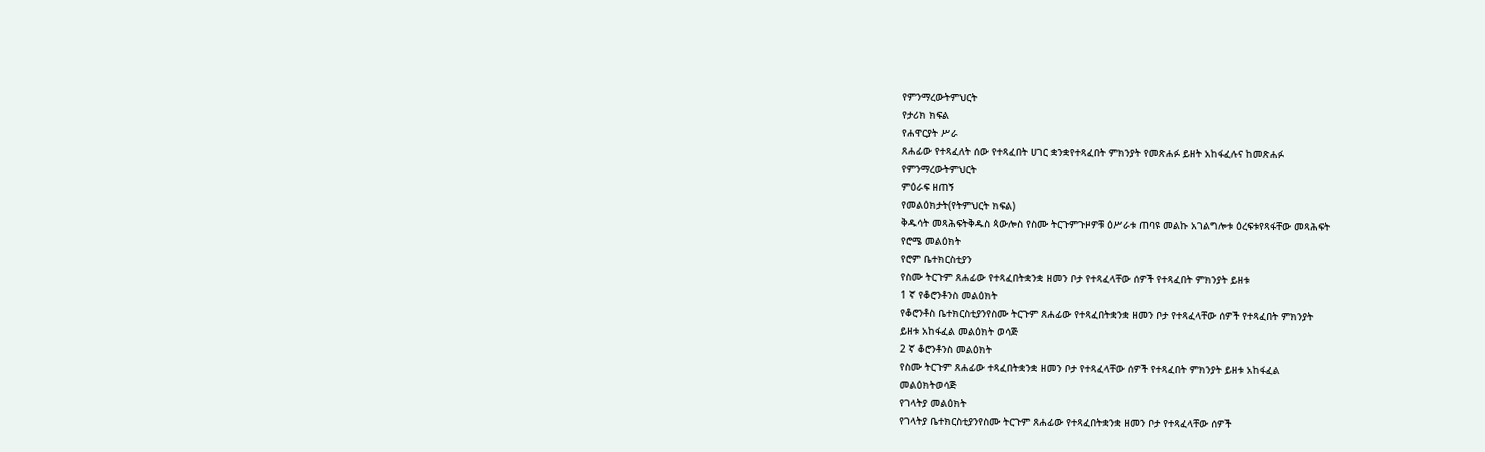የምንማረውትምህርት
የታሪክ ክፍል
የሐዋርያት ሥራ
ጸሐፊው የተጻፈለት ሰው የተጻፈበት ሀገር ቋንቋየተጻፈበት ምክንያት የመጽሐፉ ይዘት አከፋፈሉና ከመጽሐፉ
የምንማረውትምህርት
ምዕራፍ ዘጠኝ
የመልዕክታት(የትምህርት ክፍል)
ቅዱሳት መጻሕፍትቅዱስ ጳውሎስ የስሙ ትርጉምጉዞዎቹ ዕሥራቱ ጠባዩ መልኩ አገልግሎቱ ዕረፍቱየጻፋቸው መጻሕፍት
የሮሜ መልዕክት
የሮም ቤተክርስቲያን
የስሙ ትርጉም ጸሐፊው የተጻፈበትቋንቋ ዘመን ቦታ የተጻፈላቸው ሰዎች የተጻፈበት ምክንያት ይዘቱ
1 ኛ የቆሮንቶንስ መልዕክት
የቆሮንቶስ ቤተክርስቲያንየስሙ ትርጉም ጸሐፊው የተጻፈበትቋንቋ ዘመን ቦታ የተጻፈላቸው ሰዎች የተጻፈበት ምክንያት
ይዘቱ አከፋፈል መልዕክት ወሳጅ
2 ኛ ቆሮንቶንስ መልዕክት
የስሙ ትርጉም ጸሐፊው ተጻፈበትቋንቋ ዘመን ቦታ የተጻፈላቸው ሰዎች የተጻፈበት ምክንያት ይዘቱ አከፋፈል
መልዕክትወሳጅ
የገላትያ መልዕክት
የገላትያ ቤተክርስቲያንየስሙ ትርጉም ጸሐፊው የተጻፈበትቋንቋ ዘመን ቦታ የተጻፈላቸው ሰዎች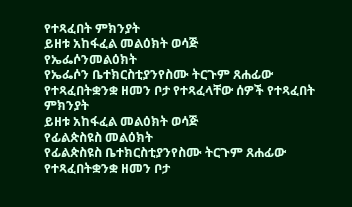የተጻፈበት ምክንያት
ይዘቱ አከፋፈል መልዕክት ወሳጅ
የኤፌሶንመልዕክት
የኤፌሶን ቤተክርስቲያንየስሙ ትርጉም ጸሐፊው የተጻፈበትቋንቋ ዘመን ቦታ የተጻፈላቸው ሰዎች የተጻፈበት ምክንያት
ይዘቱ አከፋፈል መልዕክት ወሳጅ
የፊልጵስዩስ መልዕክት
የፊልጵስዩስ ቤተክርስቲያንየስሙ ትርጉም ጸሐፊው የተጻፈበትቋንቋ ዘመን ቦታ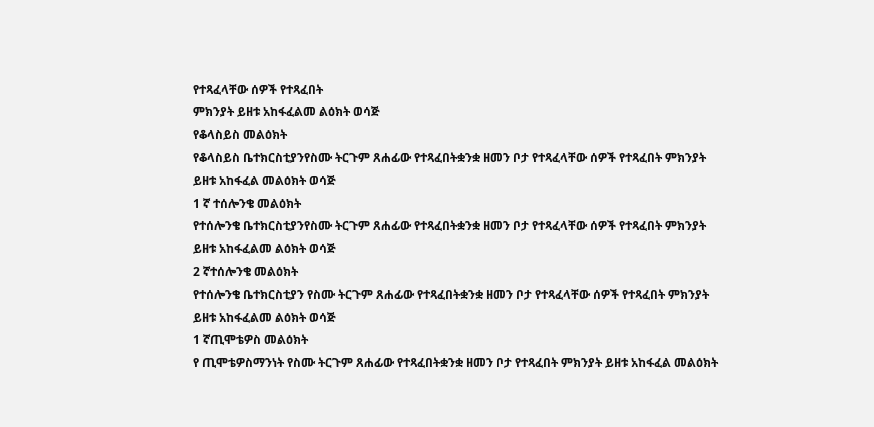የተጻፈላቸው ሰዎች የተጻፈበት
ምክንያት ይዘቱ አከፋፈልመ ልዕክት ወሳጅ
የቆላስይስ መልዕክት
የቆላስይስ ቤተክርስቲያንየስሙ ትርጉም ጸሐፊው የተጻፈበትቋንቋ ዘመን ቦታ የተጻፈላቸው ሰዎች የተጻፈበት ምክንያት
ይዘቱ አከፋፈል መልዕክት ወሳጅ
1 ኛ ተሰሎንቄ መልዕክት
የተሰሎንቄ ቤተክርስቲያንየስሙ ትርጉም ጸሐፊው የተጻፈበትቋንቋ ዘመን ቦታ የተጻፈላቸው ሰዎች የተጻፈበት ምክንያት
ይዘቱ አከፋፈልመ ልዕክት ወሳጅ
2 ኛተሰሎንቄ መልዕክት
የተሰሎንቄ ቤተክርስቲያን የስሙ ትርጉም ጸሐፊው የተጻፈበትቋንቋ ዘመን ቦታ የተጻፈላቸው ሰዎች የተጻፈበት ምክንያት
ይዘቱ አከፋፈልመ ልዕክት ወሳጅ
1 ኛጢሞቴዎስ መልዕክት
የ ጢሞቴዎስማንነት የስሙ ትርጉም ጸሐፊው የተጻፈበትቋንቋ ዘመን ቦታ የተጻፈበት ምክንያት ይዘቱ አከፋፈል መልዕክት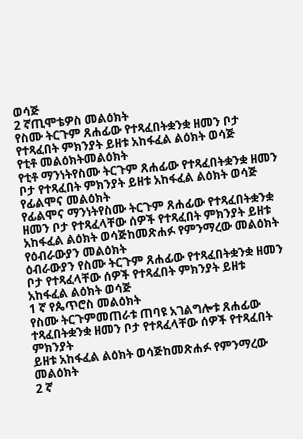ወሳጅ
2 ኛጢሞቴዎስ መልዕክት
የስሙ ትርጉም ጸሐፊው የተጻፈበትቋንቋ ዘመን ቦታ የተጻፈበት ምክንያት ይዘቱ አከፋፈል ልዕክት ወሳጅ
የቲቶ መልዕክትመልዕክት
የቲቶ ማንነትየስሙ ትርጉም ጸሐፊው የተጻፈበትቋንቋ ዘመን ቦታ የተጻፈበት ምክንያት ይዘቱ አከፋፈል ልዕክት ወሳጅ
የፊልሞና መልዕክት
የፊልሞና ማንነትየስሙ ትርጉም ጸሐፊው የተጻፈበትቋንቋ ዘመን ቦታ የተጻፈላቸው ሰዎች የተጻፈበት ምክንያት ይዘቱ
አከፋፈል ልዕክት ወሳጅከመጽሐፉ የምንማረው መልዕክት
የዕብራውያን መልዕክት
ዕብራውያን የስሙ ትርጉም ጸሐፊው የተጻፈበትቋንቋ ዘመን ቦታ የተጻፈላቸው ሰዎች የተጻፈበት ምክንያት ይዘቱ
አከፋፈል ልዕክት ወሳጅ
1 ኛ የጴጥሮስ መልዕክት
የስሙ ትርጉምመጠራቱ ጠባዩ አገልግሎቱ ጸሐፊው ተጻፈበትቋንቋ ዘመን ቦታ የተጻፈላቸው ሰዎች የተጻፈበት ምክንያት
ይዘቱ አከፋፈል ልዕክት ወሳጅከመጽሐፉ የምንማረው መልዕክት
2 ኛ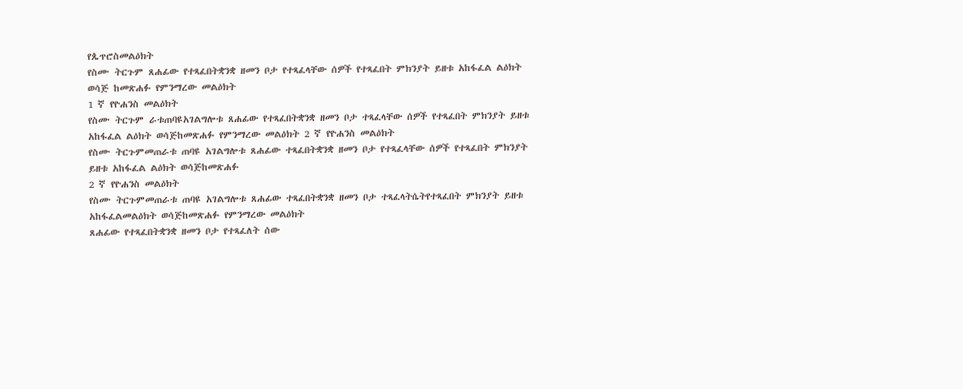የጴጥሮስመልዕክት
የስሙ ትርጉም ጸሐፊው የተጻፈበትቋንቋ ዘመን ቦታ የተጻፈላቸው ሰዎች የተጻፈበት ምክንያት ይዘቱ አከፋፈል ልዕክት
ወሳጅ ከመጽሐፉ የምንማረው መልዕክት
1 ኛ የዮሐንስ መልዕክት
የስሙ ትርጉም ራቱጠባዩአገልግሎቱ ጸሐፊው የተጻፈበትቋንቋ ዘመን ቦታ ተጻፈላቸው ሰዎች የተጻፈበት ምክንያት ይዘቱ
አከፋፈል ልዕክት ወሳጅከመጽሐፉ የምንማረው መልዕክት 2 ኛ የዮሐንስ መልዕክት
የስሙ ትርጉምመጠራቱ ጠባዩ አገልግሎቱ ጸሐፊው ተጻፈበትቋንቋ ዘመን ቦታ የተጻፈላቸው ሰዎች የተጻፈበት ምክንያት
ይዘቱ አከፋፈል ልዕክት ወሳጅከመጽሐፉ
2 ኛ የዮሐንስ መልዕክት
የስሙ ትርጉምመጠራቱ ጠባዩ አገልግሎቱ ጸሐፊው ተጻፈበትቋንቋ ዘመን ቦታ ተጻፈላትሴትየተጻፈበት ምክንያት ይዘቱ
አከፋፈልመልዕክት ወሳጅከመጽሐፉ የምንማረው መልዕክት
ጸሐፊው የተጻፈበትቋንቋ ዘመን ቦታ የተጻፈለት ሰው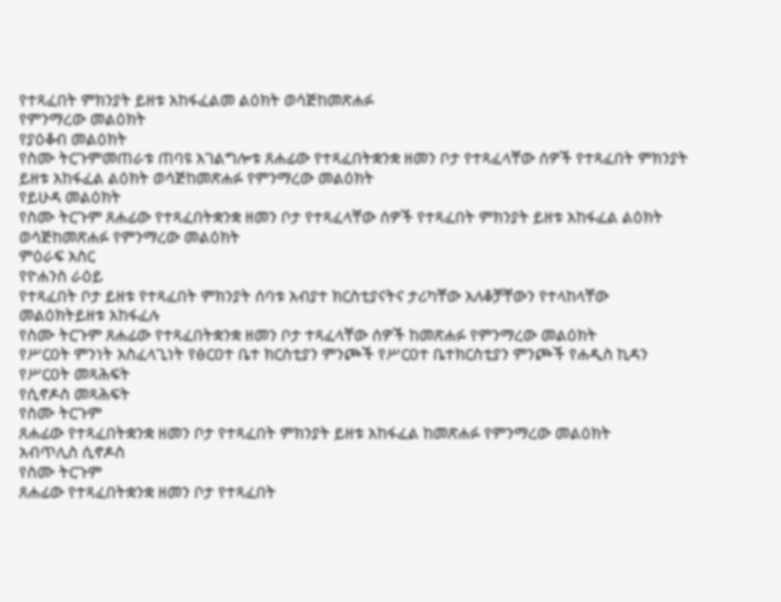የተጻፈበት ምክንያት ይዘቱ አከፋፈልመ ልዕክት ወሳጅከመጽሐፉ
የምንማረው መልዕክት
የያዕቆብ መልዕክት
የስሙ ትርጉምመጠራቱ ጠባዩ አገልግሎቱ ጸሐፊው የተጻፈበትቋንቋ ዘመን ቦታ የተጻፈላቸው ሰዎች የተጻፈበት ምክንያት
ይዘቱ አከፋፈል ልዕክት ወሳጅከመጽሐፉ የምንማረው መልዕክት
የይሁዳ መልዕክት
የስሙ ትርጉም ጸሐፊው የተጻፈበትቋንቋ ዘመን ቦታ የተጻፈላቸው ሰዎች የተጻፈበት ምክንያት ይዘቱ አከፋፈል ልዕክት
ወሳጅከመጽሐፉ የምንማረው መልዕክት
ምዕራፍ አስር
የዮሐንስ ራዕይ
የተጻፈበት ቦታ ይዘቱ የተጻፈበት ምክንያት ሰባቱ አብያተ ክርስቲያናትና ታሪካቸው አለቆቻቸውን የተላከላቸው
መልዕክትይዘቱ አከፋፈሉ
የስሙ ትርጉም ጸሐፊው የተጻፈበትቋንቋ ዘመን ቦታ ተጻፈላቸው ሰዎች ከመጽሐፉ የምንማረው መልዕክት
የሥርዐት ምንነት አስፈላጊነት የፅርዐተ ቤተ ክርስቲያን ምንጮች የሥርዐተ ቤተክርስቲያን ምንጮች የሐዲስ ኪዳን
የሥርዐት መጻሕፍት
የሲኖዶስ መጻሕፍት
የስሙ ትርጉም
ጸሐፊው የተጻፈበትቋንቋ ዘመን ቦታ የተጻፈበት ምክንያት ይዘቱ አከፋፈል ከመጽሐፉ የምንማረው መልዕክት
አብጥሊስ ሲኖዶስ
የስሙ ትርጉም
ጸሐፊው የተጻፈበትቋንቋ ዘመን ቦታ የተጻፈበት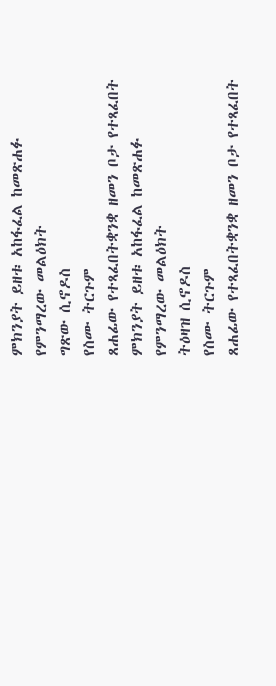ምክንያት ይዘቱ አከፋፈል ከመጽሐፉ የምንማረው መልዕክት
ግጽው ሲኖዶስ
የስሙ ትርጉም
ጸሐፊው የተጻፈበትቋንቋ ዘመን ቦታ የተጻፈበት ምክንያት ይዘቱ አከፋፈል ከመጽሐፉ የምንማረው መልዕክት
ትዕዛዝ ሲኖዶስ
የስሙ ትርጉም
ጸሐፊው የተጻፈበትቋንቋ ዘመን ቦታ የተጻፈበት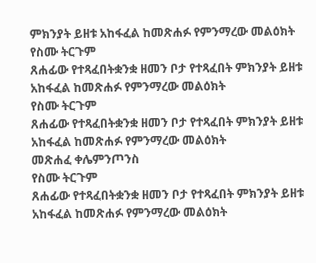ምክንያት ይዘቱ አከፋፈል ከመጽሐፉ የምንማረው መልዕክት
የስሙ ትርጉም
ጸሐፊው የተጻፈበትቋንቋ ዘመን ቦታ የተጻፈበት ምክንያት ይዘቱ አከፋፈል ከመጽሐፉ የምንማረው መልዕክት
የስሙ ትርጉም
ጸሐፊው የተጻፈበትቋንቋ ዘመን ቦታ የተጻፈበት ምክንያት ይዘቱ አከፋፈል ከመጽሐፉ የምንማረው መልዕክት
መጽሐፈ ቀሌምንጦንስ
የስሙ ትርጉም
ጸሐፊው የተጻፈበትቋንቋ ዘመን ቦታ የተጻፈበት ምክንያት ይዘቱ አከፋፈል ከመጽሐፉ የምንማረው መልዕክት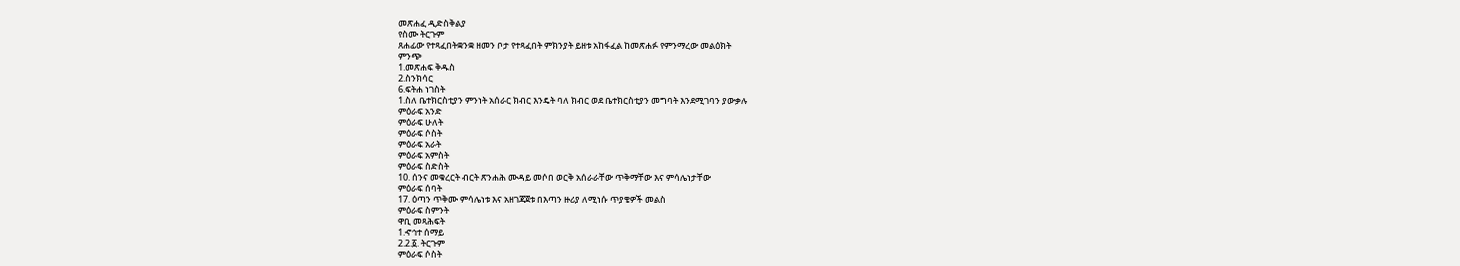መጽሐፈ ዲድስቅልያ
የስሙ ትርጉም
ጸሐፊው የተጻፈበትቋንቋ ዘመን ቦታ የተጻፈበት ምክንያት ይዘቱ አከፋፈል ከመጽሐፉ የምንማረው መልዕክት
ምንጭ
1.መጽሐፍ ቅዱስ
2.ስንክሳር
6.ፍትሐ ነገስት
1.ስለ ቤተክርስቲያን ምንነት አሰራር ክብር እንዴት ባለ ክብር ወደ ቤተክርስቲያን መግባት እንደሚገባን ያውቃሉ
ምዕራፍ አንድ
ምዕራፍ ሁለት
ምዕራፍ ሶስት
ምዕራፍ አራት
ምዕራፍ አምስት
ምዕራፍ ስድስት
10. ሰንና መቁረርት ብርት ጽንሐሕ ሙዳይ መሶበ ወርቅ አሰራራቸው ጥቅማቸው እና ምሳሌነታቸው
ምዕራፍ ሰባት
17. ዕጣን ጥቅሙ ምሳሌነቱ እና አዘገጃጀቱ በእጣን ዙሪያ ለሚነሱ ጥያቄዎች መልስ
ምዕራፍ ስምንት
ዋቢ መጻሕፍት
1.ኆኅተ ሰማይ
2.2.፩. ትርጉም
ምዕራፍ ሶስት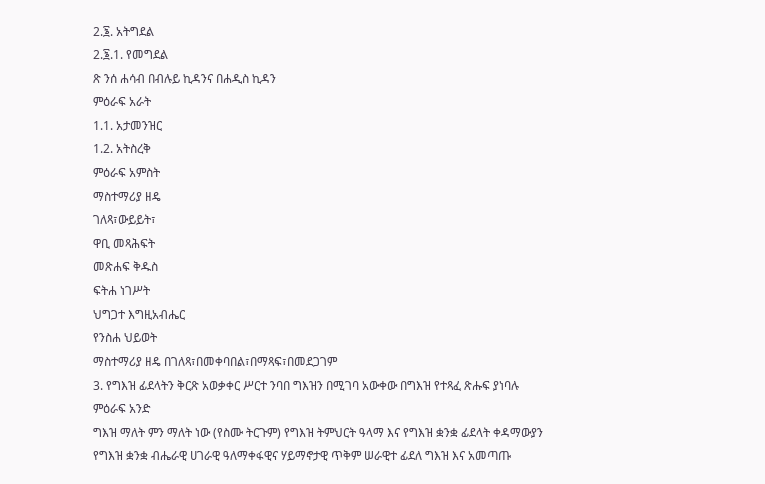2.፮. አትግደል
2.፮.1. የመግደል
ጽ ንሰ ሐሳብ በብሉይ ኪዳንና በሐዲስ ኪዳን
ምዕራፍ አራት
1.1. አታመንዝር
1.2. አትስረቅ
ምዕራፍ አምስት
ማስተማሪያ ዘዴ
ገለጻ፣ውይይት፣
ዋቢ መጻሕፍት
መጽሐፍ ቅዱስ
ፍትሐ ነገሥት
ህግጋተ እግዚአብሔር
የንስሐ ህይወት
ማስተማሪያ ዘዴ በገለጻ፣በመቀባበል፣በማጻፍ፣በመደጋገም
3. የግእዝ ፊደላትን ቅርጽ አወቃቀር ሥርተ ንባበ ግእዝን በሚገባ አውቀው በግእዝ የተጻፈ ጽሑፍ ያነባሉ
ምዕራፍ አንድ
ግእዝ ማለት ምን ማለት ነው (የስሙ ትርጉም) የግእዝ ትምህርት ዓላማ እና የግእዝ ቋንቋ ፊደላት ቀዳማውያን
የግእዝ ቋንቋ ብሔራዊ ሀገራዊ ዓለማቀፋዊና ሃይማኖታዊ ጥቅም ሠራዊተ ፊደለ ግእዝ እና አመጣጡ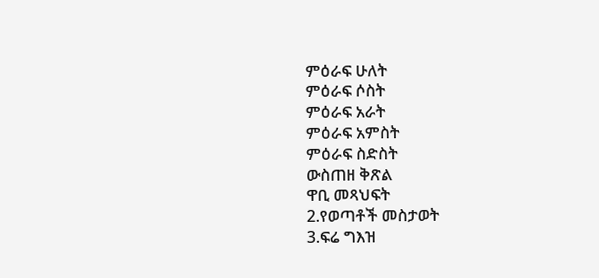ምዕራፍ ሁለት
ምዕራፍ ሶስት
ምዕራፍ አራት
ምዕራፍ አምስት
ምዕራፍ ስድስት
ውስጠዘ ቅጽል
ዋቢ መጻህፍት
2.የወጣቶች መስታወት
3.ፍሬ ግእዝ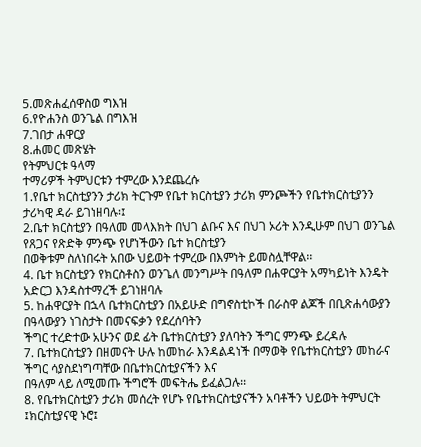5.መጽሐፈሰዋስወ ግእዝ
6.የዮሐንስ ወንጌል በግእዝ
7.ገበታ ሐዋርያ
8.ሐመር መጽሄት
የትምህርቱ ዓላማ
ተማሪዎች ትምህርቱን ተምረው እንደጨረሱ
1.የቤተ ክርስቲያንን ታሪክ ትርጉም የቤተ ክርስቲያን ታሪክ ምንጮችን የቤተክርስቲያንን ታሪካዊ ዳራ ይገነዘባሉ፡፤
2.ቤተ ክርስቲያን በዓለመ መላእክት በህገ ልቡና እና በህገ ኦሪት እንዲሁም በህገ ወንጌል የጸጋና የጽድቅ ምንጭ የሆነችውን ቤተ ክርስቲያን
በወቅቱም ስለነበሩት አበው ህይወት ተምረው በእምነት ይመስሏቸዋል፡፡
4. ቤተ ክርስቲያን የክርስቶስን ወንጌለ መንግሥት በዓለም በሐዋርያት አማካይነት እንዴት አድርጋ እንዳስተማረች ይገነዘባሉ
5. ከሐዋርያት በኋላ ቤተክርስቲያን በአይሁድ በግኖስቲኮች በራስዋ ልጆች በቢጽሐሳውያን በዓላውያን ነገስታት በመናፍቃን የደረሰባትን
ችግር ተረድተው አሁንና ወደ ፊት ቤተክርስቲያን ያለባትን ችግር ምንጭ ይረዳሉ
7. ቤተክርስቲያን በዘመናት ሁሉ ከመከራ እንዳልዳነች በማወቅ የቤተክርስቲያን መከራና ችግር ሳያስደነግጣቸው በቤተክርስቲያናችን እና
በዓለም ላይ ለሚመጡ ችግሮች መፍትሔ ይፈልጋሉ፡፡
8. የቤተክርስቲያን ታሪክ መሰረት የሆኑ የቤተክርስቲያናችን አባቶችን ህይወት ትምህርት ፤ክርስቲያናዊ ኑሮ፤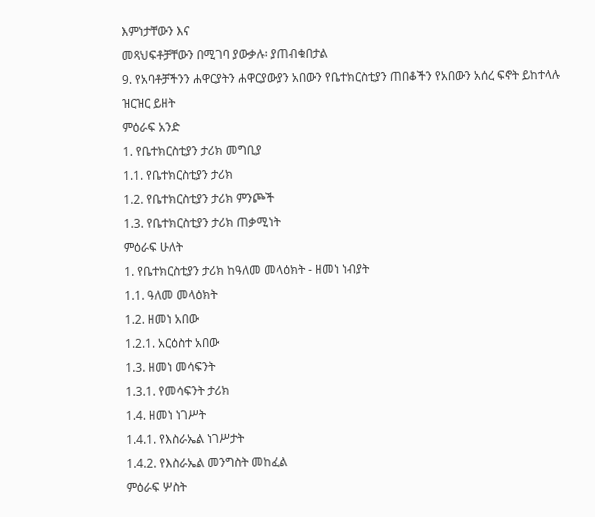እምነታቸውን እና
መጻህፍቶቻቸውን በሚገባ ያውቃሉ፡ ያጠብቁበታል
9. የአባቶቻችንን ሐዋርያትን ሐዋርያውያን አበውን የቤተክርስቲያን ጠበቆችን የአበውን አሰረ ፍኖት ይከተላሉ
ዝርዝር ይዘት
ምዕራፍ አንድ
1. የቤተክርስቲያን ታሪክ መግቢያ
1.1. የቤተክርስቲያን ታሪክ
1.2. የቤተክርስቲያን ታሪክ ምንጮች
1.3. የቤተክርስቲያን ታሪክ ጠቃሚነት
ምዕራፍ ሁለት
1. የቤተክርስቲያን ታሪክ ከዓለመ መላዕክት - ዘመነ ነብያት
1.1. ዓለመ መላዕክት
1.2. ዘመነ አበው
1.2.1. አርዕስተ አበው
1.3. ዘመነ መሳፍንት
1.3.1. የመሳፍንት ታሪክ
1.4. ዘመነ ነገሥት
1.4.1. የእስራኤል ነገሥታት
1.4.2. የእስራኤል መንግስት መከፈል
ምዕራፍ ሦስት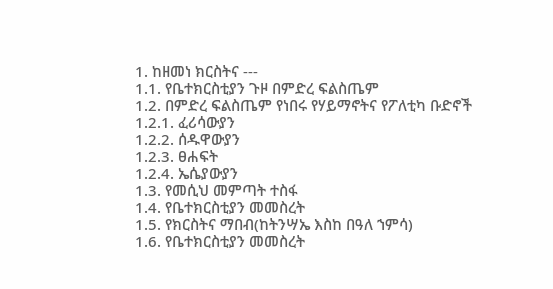1. ከዘመነ ክርስትና ---
1.1. የቤተክርስቲያን ጉዞ በምድረ ፍልስጤም
1.2. በምድረ ፍልስጤም የነበሩ የሃይማኖትና የፖለቲካ ቡድኖች
1.2.1. ፈሪሳውያን
1.2.2. ሰዱዋውያን
1.2.3. ፀሐፍት
1.2.4. ኤሴያውያን
1.3. የመሲህ መምጣት ተስፋ
1.4. የቤተክርስቲያን መመስረት
1.5. የክርስትና ማበብ(ከትንሣኤ እስከ በዓለ ኀምሳ)
1.6. የቤተክርስቲያን መመስረት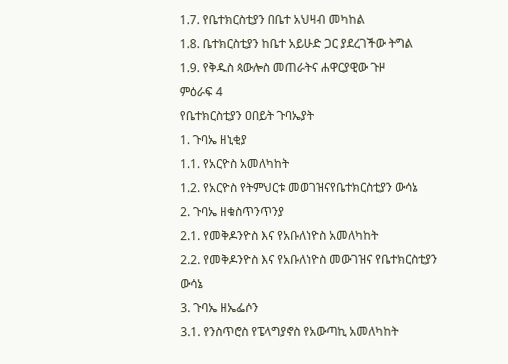1.7. የቤተክርስቲያን በቤተ አህዛብ መካከል
1.8. ቤተክርስቲያን ከቤተ አይሁድ ጋር ያደረገችው ትግል
1.9. የቅዱስ ጳውሎስ መጠራትና ሐዋርያዊው ጉዞ
ምዕራፍ 4
የቤተክርስቲያን ዐበይት ጉባኤያት
1. ጉባኤ ዘኒቂያ
1.1. የአርዮስ አመለካከት
1.2. የአርዮስ የትምህርቱ መወገዝናየቤተክርስቲያን ውሳኔ
2. ጉባኤ ዘቁስጥንጥንያ
2.1. የመቅዶንዮስ እና የአቡለነዮስ አመለካከት
2.2. የመቅዶንዮስ እና የአቡለነዮስ መውገዝና የቤተክርስቲያን ውሳኔ
3. ጉባኤ ዘኤፌሶን
3.1. የንስጥሮስ የፔላግያኖስ የአውጣኪ አመለካከት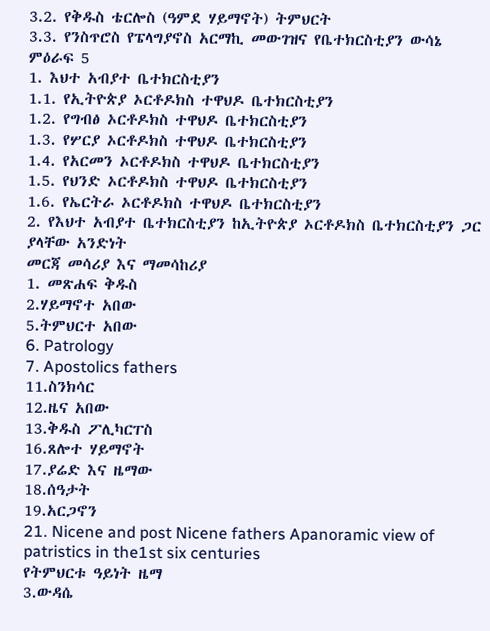3.2. የቅዱስ ቴርሎስ (ዓምደ ሃይማኖት) ትምህርት
3.3. የንስጥሮስ የፔላግያኖስ አርማኪ መውገዝና የቤተክርስቲያን ውሳኔ
ምዕራፍ 5
1. እህተ አብያተ ቤተክርስቲያን
1.1. የኢትዮጵያ ኦርቶዶክስ ተዋህዶ ቤተክርስቲያን
1.2. የግብፅ ኦርቶዶክስ ተዋህዶ ቤተክርስቲያን
1.3. የሦርያ ኦርቶዶክስ ተዋህዶ ቤተክርስቲያን
1.4. የአርመን ኦርቶዶክስ ተዋህዶ ቤተክርስቲያን
1.5. የህንድ ኦርቶዶክስ ተዋህዶ ቤተክርስቲያን
1.6. የኤርትራ ኦርቶዶክስ ተዋህዶ ቤተክርስቲያን
2. የእህተ አብያተ ቤተክርስቲያን ከኢትዮጵያ ኦርቶዶክስ ቤተክርስቲያን ጋር ያላቸው አንድነት
መርጃ መሳሪያ እና ማመሳከሪያ
1. መጽሐፍ ቅዱስ
2.ሃይማኖተ አበው
5.ትምህርተ አበው
6. Patrology
7. Apostolics fathers
11.ስንክሳር
12.ዜና አበው
13.ቅዱስ ፖሊካርፐስ
16.ጸሎተ ሃይማኖት
17.ያሬድ እና ዜማው
18.ሰዓታት
19.አርጋኖን
21. Nicene and post Nicene fathers Apanoramic view of patristics in the1st six centuries
የትምህርቱ ዓይነት ዜማ
3.ውዳሴ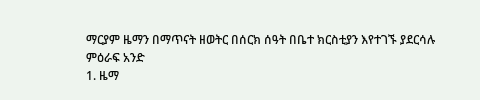ማርያም ዜማን በማጥናት ዘወትር በሰርክ ሰዓት በቤተ ክርስቲያን እየተገኙ ያደርሳሉ
ምዕራፍ አንድ
1. ዜማ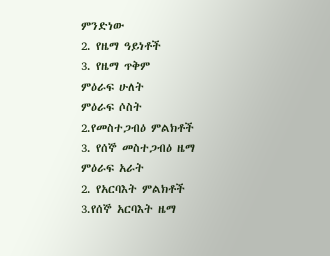ምንድነው
2. የዜማ ዓይነቶች
3. የዜማ ጥቅም
ምዕራፍ ሁለት
ምዕራፍ ሶስት
2.የመስተጋብዕ ምልክቶች
3. የሰኞ መስተጋብዕ ዜማ
ምዕራፍ አራት
2. የአርባእት ምልክቶች
3.የሰኞ አርባእት ዜማ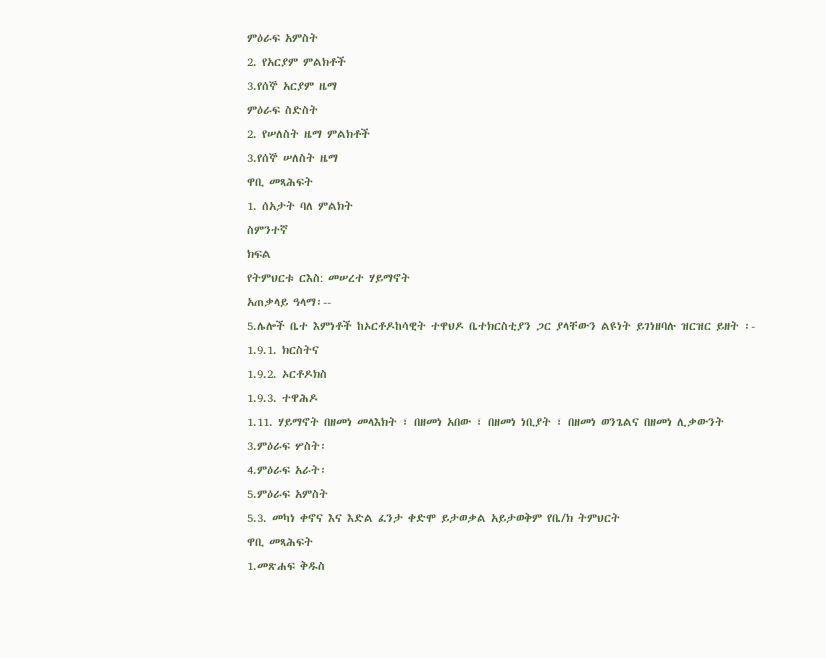ምዕራፍ አምስት
2. የአርያም ምልክቶች
3.የሰኞ አርያም ዜማ
ምዕራፍ ስድስት
2. የሠለስት ዜማ ምልክቶች
3.የሰኞ ሠለስት ዜማ
ዋቢ መጻሕፍት
1. ሰአታት ባለ ምልክት
ስምንተኛ
ክፍል
የትምህርቱ ርእስ: መሠረተ ሃይማኖት
አጠቃላይ ዓላማ፡--
5.ሌሎች ቤተ እምነቶች ከኦርቶዶከሳዊት ተዋህዶ ቤተክርስቲያን ጋር ያላቸውን ልዩነት ይገነዘባሉ ዝርዝር ይዘት ፡-
1.9.1. ክርስትና
1.9.2. ኦርቶዶክስ
1.9.3. ተዋሕዶ
1.11. ሃይማኖት በዘመነ መላእክት ፣ በዘመነ አበው ፣ በዘመነ ነቢያት ፣ በዘመነ ወንጌልና በዘመነ ሊቃውንት
3.ምዕራፍ ሦስት፡
4.ምዕራፍ አራት፡
5.ምዕራፍ አምስት
5.3. መካነ ቀኖና እና እድል ፈንታ ቀድሞ ይታወቃል አይታወቅም የቤ/ክ ትምህርት
ዋቢ መጻሕፍት
1.መጽሐፍ ቅዱስ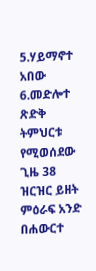5.ሃይማኖተ አበው
6.መድሎተ ጽድቅ
ትምህርቱ የሚወሰደው ጊዜ 38
ዝርዝር ይዘት
ምዕራፍ አንድ
በሐውርተ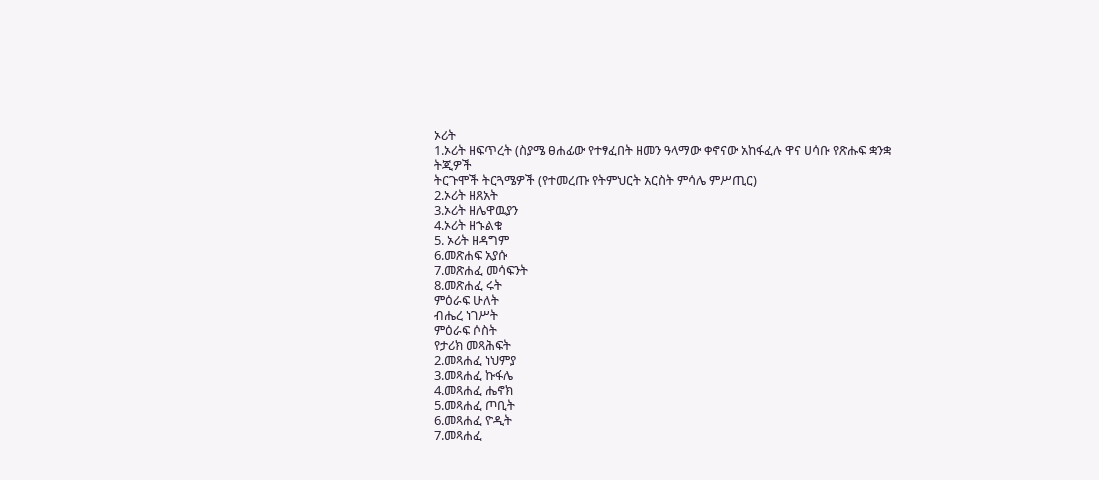ኦሪት
1.ኦሪት ዘፍጥረት (ስያሜ ፀሐፊው የተፃፈበት ዘመን ዓላማው ቀኖናው አከፋፈሉ ዋና ሀሳቡ የጽሑፍ ቋንቋ ትጂዎች
ትርጉሞች ትርጓሜዎች (የተመረጡ የትምህርት አርስት ምሳሌ ምሥጢር)
2.ኦሪት ዘጸአት
3.ኦሪት ዘሌዋዉያን
4.ኦሪት ዘኁልቁ
5. ኦሪት ዘዳግም
6.መጽሐፍ አያሱ
7.መጽሐፈ መሳፍንት
8.መጽሐፈ ሩት
ምዕራፍ ሁለት
ብሔረ ነገሥት
ምዕራፍ ሶስት
የታሪክ መጻሕፍት
2.መጻሐፈ ነህምያ
3.መጻሐፈ ኩፋሌ
4.መጻሐፈ ሔኖክ
5.መጻሐፈ ጦቢት
6.መጻሐፈ ዮዲት
7.መጻሐፈ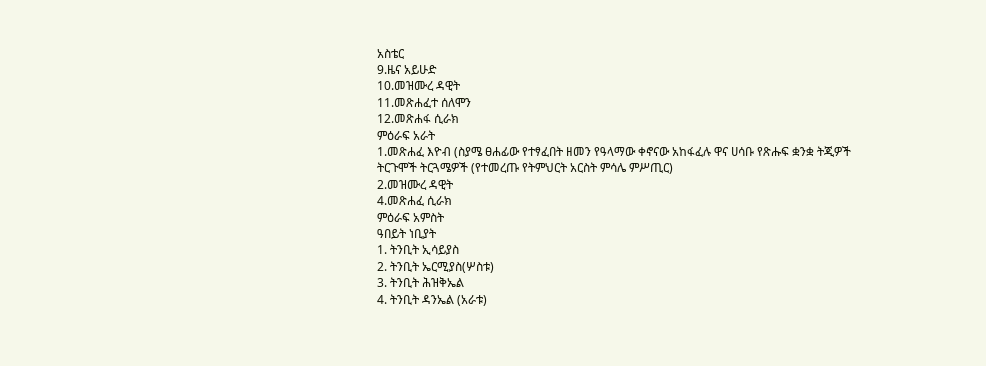አስቴር
9.ዜና አይሁድ
10.መዝሙረ ዳዊት
11.መጽሐፈተ ሰለሞን
12.መጽሐፋ ሲራክ
ምዕራፍ አራት
1.መጽሐፈ እዮብ (ስያሜ ፀሐፊው የተፃፈበት ዘመን የዓላማው ቀኖናው አከፋፈሉ ዋና ሀሳቡ የጽሑፍ ቋንቋ ትጂዎች
ትርጉሞች ትርጓሜዎች (የተመረጡ የትምህርት አርስት ምሳሌ ምሥጢር)
2.መዝሙረ ዳዊት
4.መጽሐፈ ሲራክ
ምዕራፍ አምስት
ዓበይት ነቢያት
1. ትንቢት ኢሳይያስ
2. ትንቢት ኤርሚያስ(ሦስቱ)
3. ትንቢት ሕዝቅኤል
4. ትንቢት ዳንኤል (አራቱ)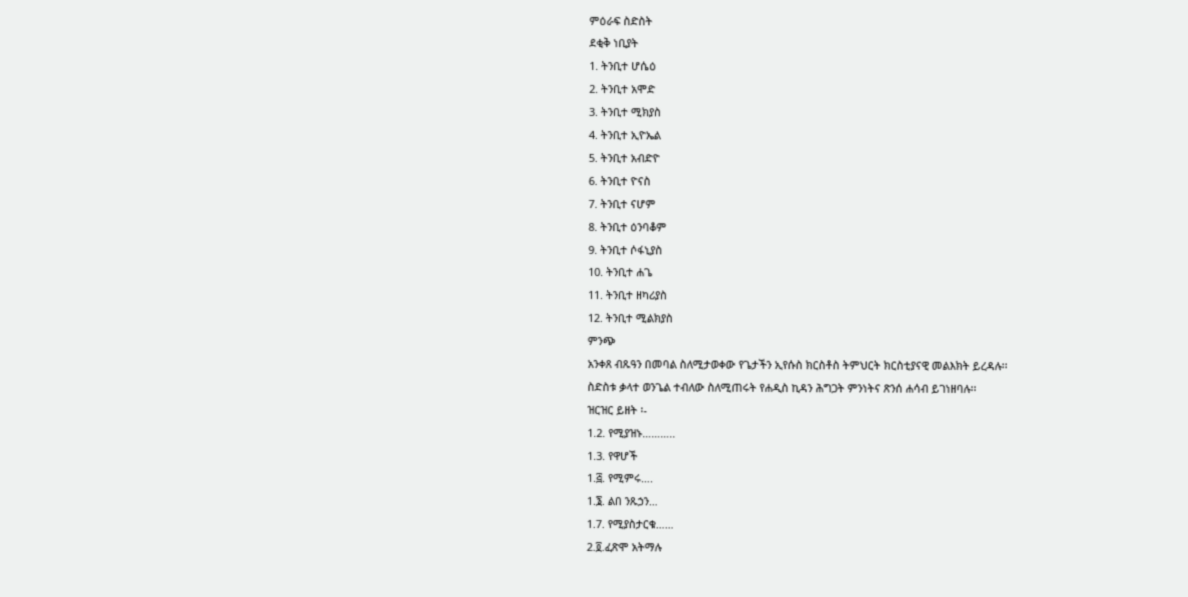ምዕራፍ ስድስት
ደቂቅ ነቢያት
1. ትንቢተ ሆሴዕ
2. ትንቢተ አሞድ
3. ትንቢተ ሚክያስ
4. ትንቢተ ኢዮኤል
5. ትንቢተ አብድዮ
6. ትንቢተ ዮናስ
7. ትንቢተ ናሆም
8. ትንቢተ ዕንባቆም
9. ትንቢተ ሶፋኒያስ
10. ትንቢተ ሐጌ
11. ትንቢተ ዘካሪያስ
12. ትንቢተ ሚልክያስ
ምንጭ
አንቀጸ ብጹዓን በመባል ስለሚታወቀው የጌታችን ኢየሱስ ክርስቶስ ትምህርት ክርስቲያናዊ መልእክት ይረዳሉ፡፡
ስድስቱ ቃላተ ወንጌል ተብለው ስለሚጠሩት የሐዲስ ኪዳን ሕግጋት ምንነትና ጽንሰ ሐሳብ ይገነዘባሉ፡፡
ዝርዝር ይዘት ፡-
1.2. የሚያዝኑ………..
1.3. የዋሆች
1.፭. የሚምሩ….
1.፮. ልበ ንጹኃን…
1.7. የሚያስታርቁ……
2.፬.ፈጽሞ አትማሉ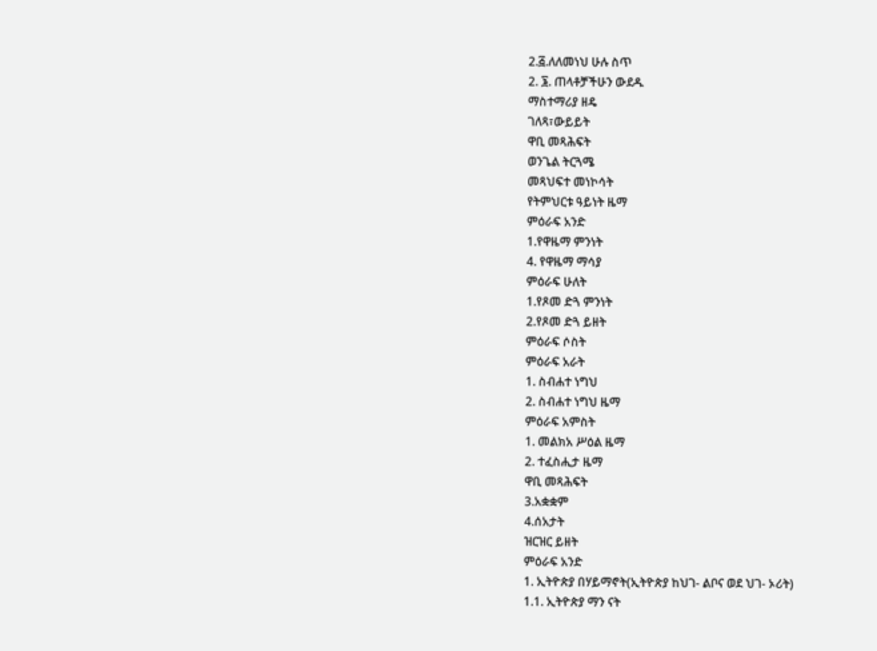2.፭.ለለመነህ ሁሉ ስጥ
2. ፮. ጠላቶቻችሁን ውደዱ
ማስተማሪያ ዘዴ
ገለጻ፣ውይይት
ዋቢ መጻሕፍት
ወንጌል ትርጓሜ
መጻህፍተ መነኮሳት
የትምህርቱ ዓይነት ዜማ
ምዕራፍ አንድ
1.የዋዜማ ምንነት
4. የዋዜማ ማሳያ
ምዕራፍ ሁለት
1.የጾመ ድጓ ምንነት
2.የጾመ ድጓ ይዘት
ምዕራፍ ሶስት
ምዕራፍ አራት
1. ስብሐተ ነግህ
2. ስብሐተ ነግህ ዜማ
ምዕራፍ አምስት
1. መልክአ ሥዕል ዜማ
2. ተፈስሒታ ዜማ
ዋቢ መጻሕፍት
3.አቋቋም
4.ሰአታት
ዝርዝር ይዘት
ምዕራፍ አንድ
1. ኢትዮጵያ በሃይማኖት(ኢትዮጵያ ከህገ- ልቦና ወደ ህገ- ኦሪት)
1.1. ኢትዮጵያ ማን ናት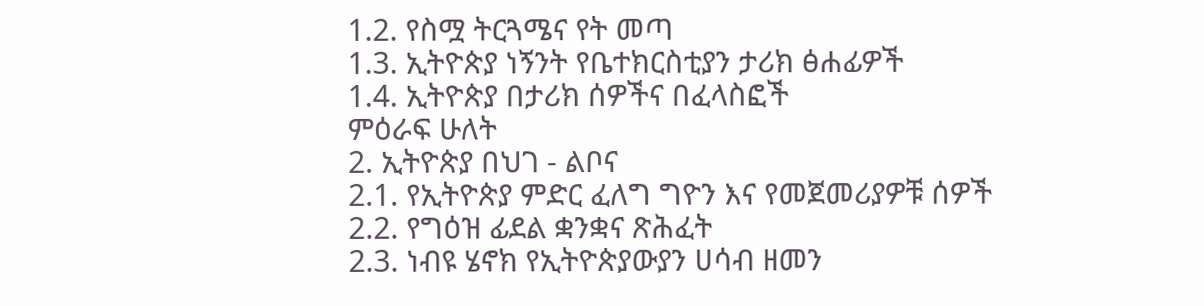1.2. የስሟ ትርጓሜና የት መጣ
1.3. ኢትዮጵያ ነኝንት የቤተክርስቲያን ታሪክ ፅሐፊዎች
1.4. ኢትዮጵያ በታሪክ ሰዎችና በፈላስፎች
ምዕራፍ ሁለት
2. ኢትዮጵያ በህገ - ልቦና
2.1. የኢትዮጵያ ምድር ፈለግ ግዮን እና የመጀመሪያዎቹ ሰዎች
2.2. የግዕዝ ፊደል ቋንቋና ጽሕፈት
2.3. ነብዩ ሄኖክ የኢትዮጵያውያን ሀሳብ ዘመን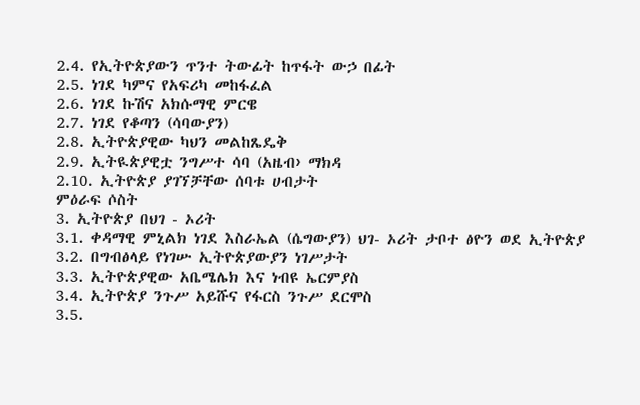2.4. የኢትዮጵያውን ጥንተ ትውፊት ከጥፋት ውኃ በፊት
2.5. ነገደ ካምና የአፍሪካ መከፋፈል
2.6. ነገደ ኩሽና አክሱማዊ ምርዌ
2.7. ነገደ የቆጣን (ሳባውያን)
2.8. ኢትዮጵያዊው ካህን መልከጼዴቅ
2.9. ኢትዪጵያዊቷ ንግሥተ ሳባ (አዜብ› ማክዳ
2.10. ኢትዮጵያ ያገኘቻቸው ሰባቱ ሀብታት
ምዕራፍ ሶስት
3. ኢትዮጵያ በህገ - ኦሪት
3.1. ቀዳማዊ ምኒልክ ነገደ እስራኤል (ሴግውያን) ህገ- ኦሪት ታቦተ ፅዮን ወደ ኢትዮጵያ
3.2. በግብፅላይ የነገሡ ኢትዮጵያውያን ነገሥታት
3.3. ኢትዮጵያዊው አቤሜሌክ እና ነብዩ ኤርምያስ
3.4. ኢትዮጵያ ንጉሥ አይሹና የፋርስ ንጉሥ ደርሞስ
3.5.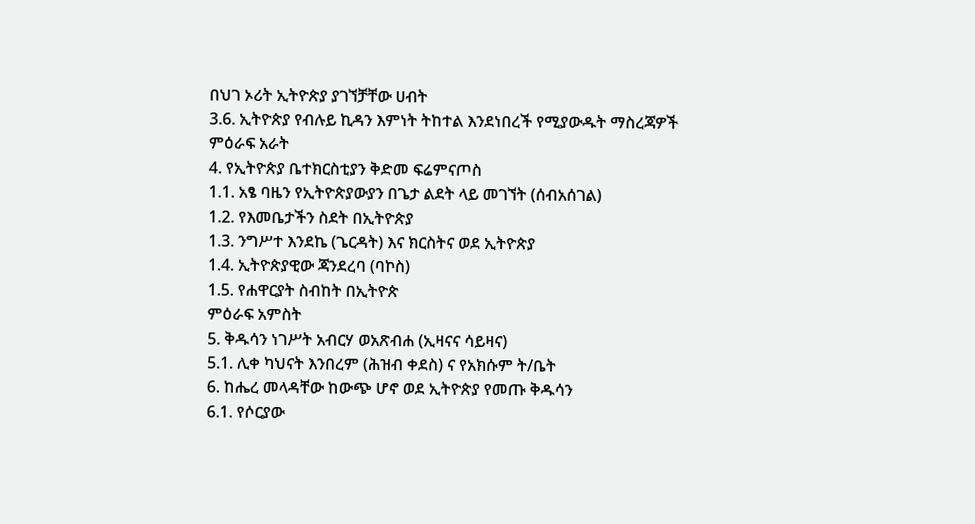በህገ ኦሪት ኢትዮጵያ ያገኘቻቸው ሀብት
3.6. ኢትዮጵያ የብሉይ ኪዳን እምነት ትከተል እንደነበረች የሚያውዱት ማስረጃዎች
ምዕራፍ አራት
4. የኢትዮጵያ ቤተክርስቲያን ቅድመ ፍሬምናጦስ
1.1. አፄ ባዜን የኢትዮጵያውያን በጌታ ልደት ላይ መገኘት (ሰብአሰገል)
1.2. የእመቤታችን ስደት በኢትዮጵያ
1.3. ንግሥተ እንደኬ (ጌርዳት) እና ክርስትና ወደ ኢትዮጵያ
1.4. ኢትዮጵያዊው ጃንደረባ (ባኮስ)
1.5. የሐዋርያት ስብከት በኢትዮጵ
ምዕራፍ አምስት
5. ቅዱሳን ነገሥት አብርሃ ወአጽብሐ (ኢዛናና ሳይዛና)
5.1. ሊቀ ካህናት እንበረም (ሕዝብ ቀደስ) ና የአክሱም ት/ቤት
6. ከሔረ መላዳቸው ከውጭ ሆኖ ወደ ኢትዮጵያ የመጡ ቅዱሳን
6.1. የሶርያው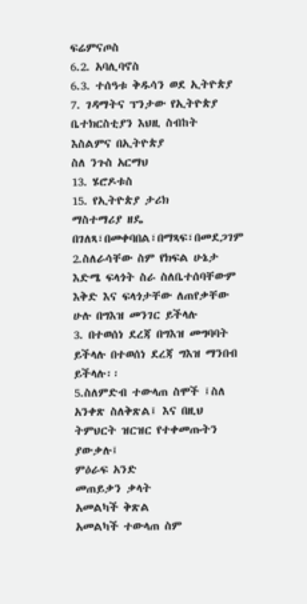ፍሬምናጦስ
6.2. አባሊባኖስ
6.3. ተሰዓቱ ቅዱሳን ወደ ኢትዮጵያ
7. ገዳማትና ፕንታው የኢትዮጵያ ቤተክርስቲያን እህዚ ስብከት
እስልምና በኢትዮጵያ
ስለ ንጉስ አርማህ
13. ሄሮዶቱስ
15. የኢትዮጵያ ታሪክ
ማስተማሪያ ዘዴ በገለጻ፣በመቀባበል፣በማጻፍ፣በመደጋገም
2.ስለራሳቸው ስም የክፍል ሁኔታ እድሜ ፍላጎት ስራ ስለቤተሰባቸውም እቅድ እና ፍላጎታቸው ለጠየቃቸው ሁሉ በግእዝ መንገር ይችላሉ
3. በተወሰነ ደረጃ በግእዝ መግባባት ይችላሉ በተወሰነ ደረጃ ግእዝ ማንበብ ይችላሉ፡፡
5.ስለምድብ ተውላጠ ስሞች ፤ስለ አንቀጽ ስለቅጽል፤ እና በዚህ ትምህርት ዝርዝር የተቀመጡትን ያውቃሉ፤
ምዕራፍ አንድ
መጠይቃን ቃላት
አመልካች ቅጽል
አመልካች ተውላጠ ስም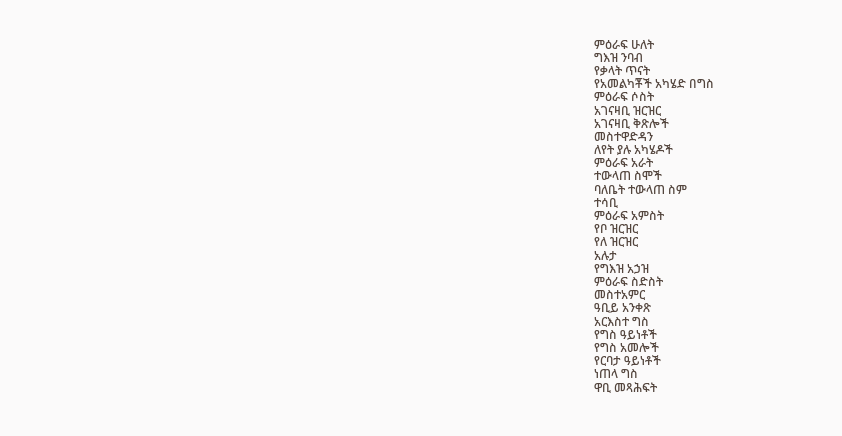ምዕራፍ ሁለት
ግእዝ ንባብ
የቃላት ጥናት
የአመልካቾች አካሄድ በግስ
ምዕራፍ ሶስት
አገናዛቢ ዝርዝር
አገናዛቢ ቅጽሎች
መስተዋድዳን
ለየት ያሉ አካሄዶች
ምዕራፍ አራት
ተውላጠ ስሞች
ባለቤት ተውላጠ ስም
ተሳቢ
ምዕራፍ አምስት
የቦ ዝርዝር
የለ ዝርዝር
አሉታ
የግእዝ አኃዝ
ምዕራፍ ስድስት
መስተአምር
ዓቢይ አንቀጽ
አርእስተ ግስ
የግስ ዓይነቶች
የግስ አመሎች
የርባታ ዓይነቶች
ነጠላ ግስ
ዋቢ መጻሕፍት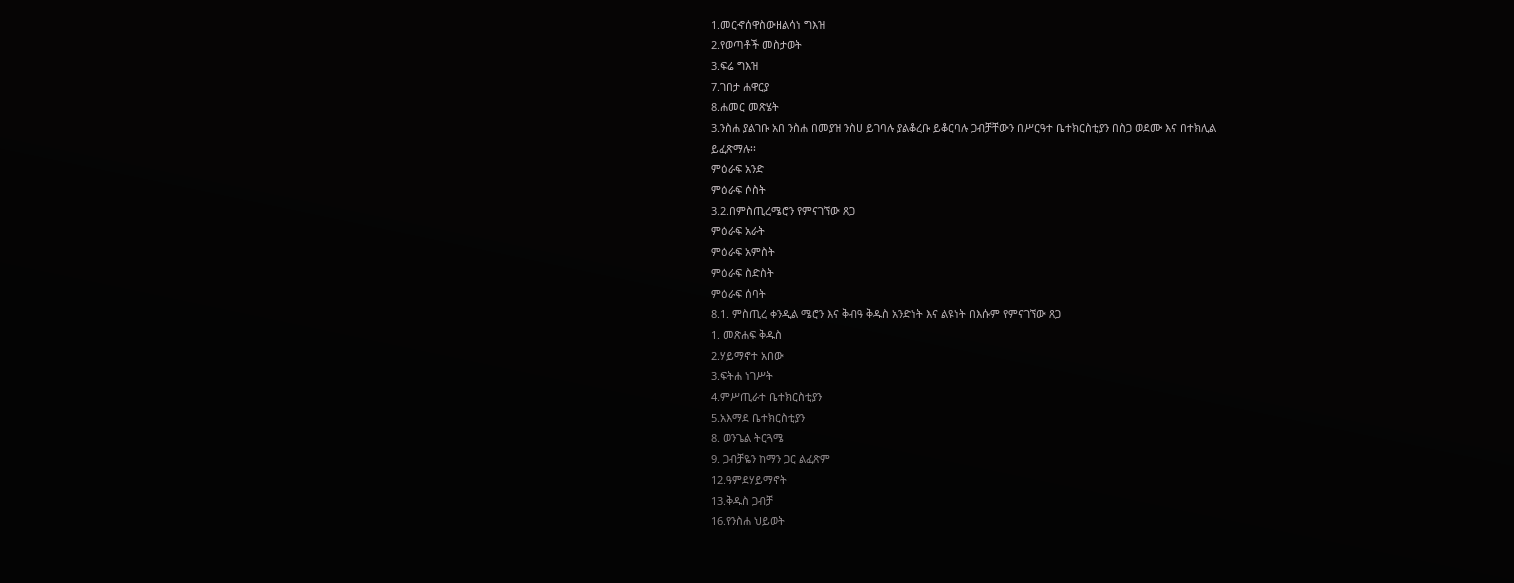1.መርኆሰዋስውዘልሳነ ግእዝ
2.የወጣቶች መስታወት
3.ፍሬ ግእዝ
7.ገበታ ሐዋርያ
8.ሐመር መጽሄት
3.ንስሐ ያልገቡ አበ ንስሐ በመያዝ ንስሀ ይገባሉ ያልቆረቡ ይቆርባሉ ጋብቻቸውን በሥርዓተ ቤተክርስቲያን በስጋ ወደሙ እና በተክሊል
ይፈጽማሉ፡፡
ምዕራፍ አንድ
ምዕራፍ ሶስት
3.2.በምስጢረሜሮን የምናገኘው ጸጋ
ምዕራፍ አራት
ምዕራፍ አምስት
ምዕራፍ ስድስት
ምዕራፍ ሰባት
8.1. ምስጢረ ቀንዲል ሜሮን እና ቅብዓ ቅዱስ አንድነት እና ልዩነት በእሱም የምናገኘው ጸጋ
1. መጽሐፍ ቅዱስ
2.ሃይማኖተ አበው
3.ፍትሐ ነገሥት
4.ምሥጢራተ ቤተክርስቲያን
5.አእማደ ቤተክርስቲያን
8. ወንጌል ትርጓሜ
9. ጋብቻዬን ከማን ጋር ልፈጽም
12.ዓምደሃይማኖት
13.ቅዱስ ጋብቻ
16.የንስሐ ህይወት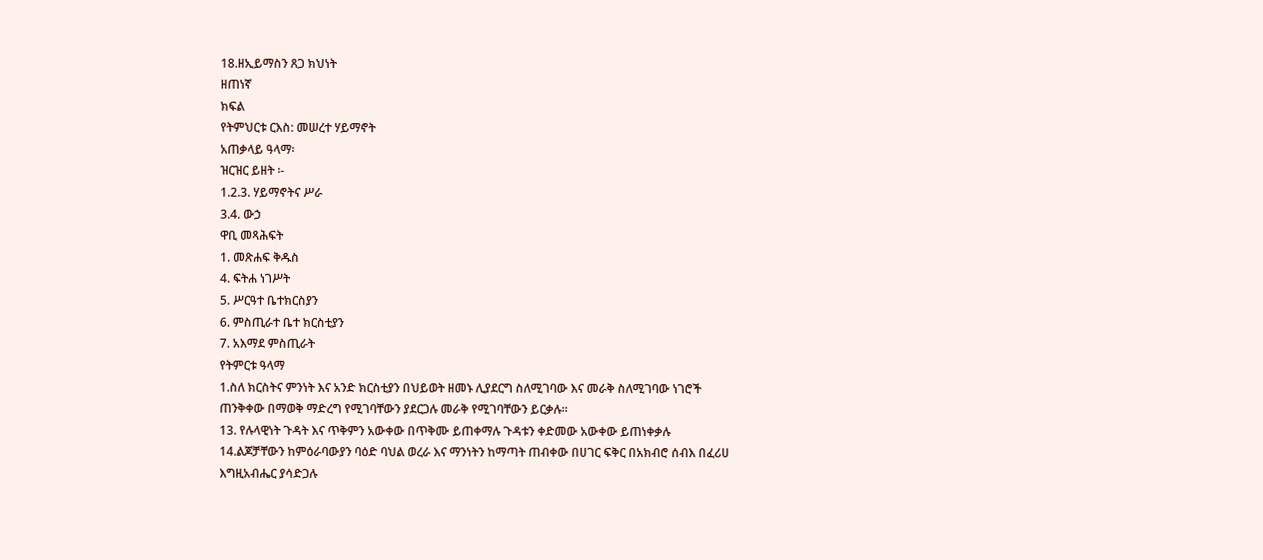18.ዘኢይማስን ጸጋ ክህነት
ዘጠነኛ
ክፍል
የትምህርቱ ርእስ: መሠረተ ሃይማኖት
አጠቃላይ ዓላማ፡
ዝርዝር ይዘት ፡-
1.2.3. ሃይማኖትና ሥራ
3.4. ውኃ
ዋቢ መጻሕፍት
1. መጽሐፍ ቅዱስ
4. ፍትሐ ነገሥት
5. ሥርዓተ ቤተክርስያን
6. ምስጢራተ ቤተ ክርስቲያን
7. አእማደ ምስጢራት
የትምርቱ ዓላማ
1.ስለ ክርስትና ምንነት እና አንድ ክርስቲያን በህይወት ዘመኑ ሊያደርግ ስለሚገባው እና መራቅ ስለሚገባው ነገሮች
ጠንቅቀው በማወቅ ማድረግ የሚገባቸውን ያደርጋሉ መራቅ የሚገባቸውን ይርቃሉ፡፡
13. የሉላዊነት ጉዳት እና ጥቅምን አውቀው በጥቅሙ ይጠቀማሉ ጉዳቱን ቀድመው አውቀው ይጠነቀቃሉ
14.ልጆቻቸውን ከምዕራባውያን ባዕድ ባህል ወረራ እና ማንነትን ከማጣት ጠብቀው በሀገር ፍቅር በአክብሮ ሰብእ በፈሪሀ
እግዚአብሔር ያሳድጋሉ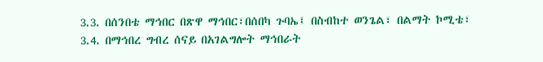3.3. በሰንበቴ ማኅበር በጽዋ ማኅበር፣በሰበካ ጉባኤ፤ በስብከተ ወንጌል፣ በልማት ኮሚቴ፣
3.4. በማኅበረ ግብረ ሰናይ በአገልግሎት ማኅበራት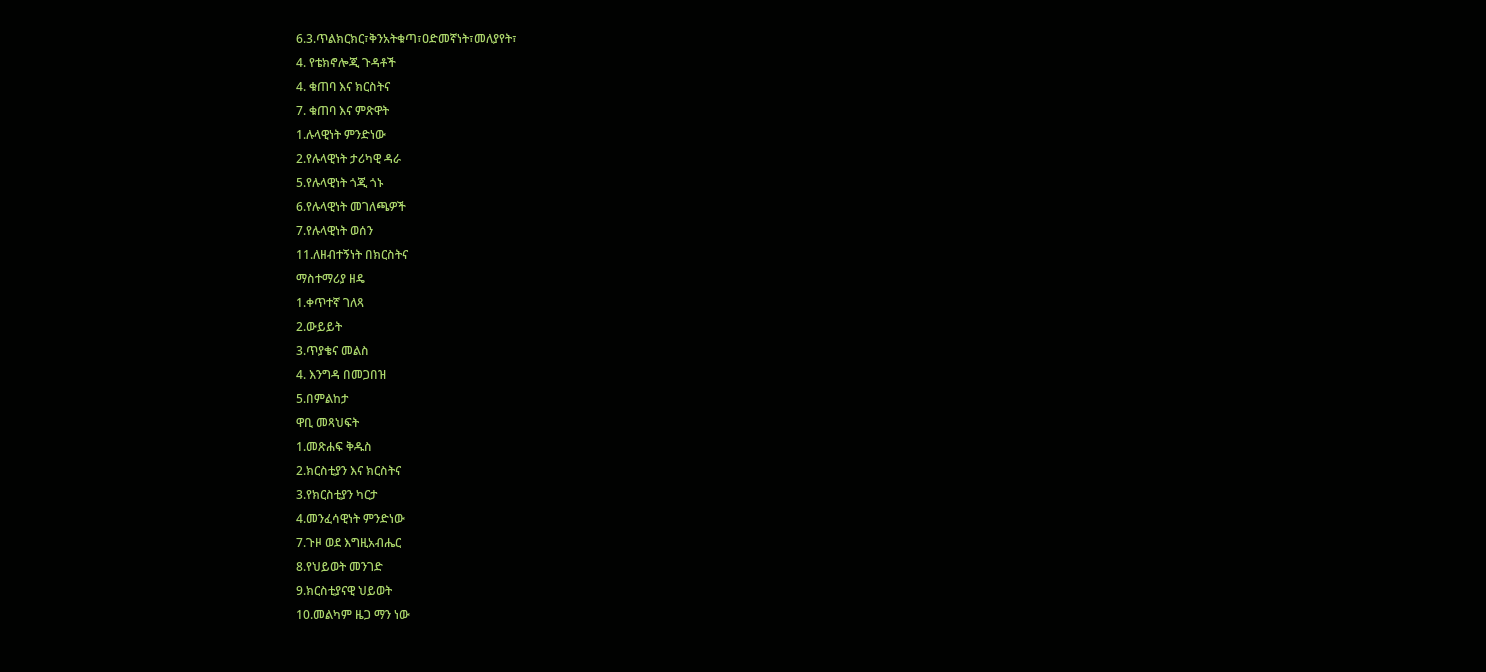6.3.ጥልክርክር፣ቅንአትቁጣ፣ዐድመኛነት፣መለያየት፣
4. የቴክኖሎጂ ጉዳቶች
4. ቁጠባ እና ክርስትና
7. ቁጠባ እና ምጽዋት
1.ሉላዊነት ምንድነው
2.የሉላዊነት ታሪካዊ ዳራ
5.የሉላዊነት ጎጂ ጎኑ
6.የሉላዊነት መገለጫዎች
7.የሉላዊነት ወሰን
11.ለዘብተኝነት በክርስትና
ማስተማሪያ ዘዴ
1.ቀጥተኛ ገለጻ
2.ውይይት
3.ጥያቄና መልስ
4. እንግዳ በመጋበዝ
5.በምልከታ
ዋቢ መጻህፍት
1.መጽሐፍ ቅዱስ
2.ክርስቲያን እና ክርስትና
3.የክርስቲያን ካርታ
4.መንፈሳዊነት ምንድነው
7.ጉዞ ወደ እግዚአብሔር
8.የህይወት መንገድ
9.ክርስቲያናዊ ህይወት
10.መልካም ዜጋ ማን ነው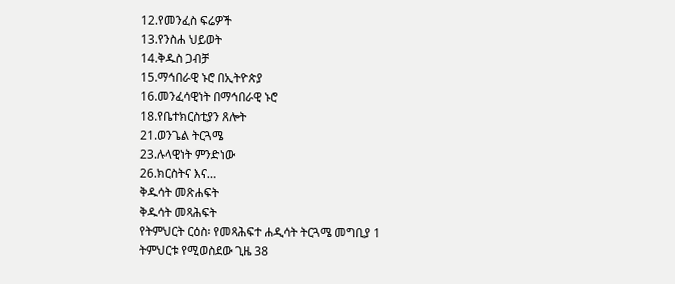12.የመንፈስ ፍሬዎች
13.የንስሐ ህይወት
14.ቅዱስ ጋብቻ
15.ማኅበራዊ ኑሮ በኢትዮጵያ
16.መንፈሳዊነት በማኅበራዊ ኑሮ
18.የቤተክርስቲያን ጸሎት
21.ወንጌል ትርጓሜ
23.ሉላዊነት ምንድነው
26.ክርስትና እና…
ቅዱሳት መጽሐፍት
ቅዱሳት መጻሕፍት
የትምህርት ርዕስ፡ የመጻሕፍተ ሐዲሳት ትርጓሜ መግቢያ 1
ትምህርቱ የሚወስደው ጊዜ 38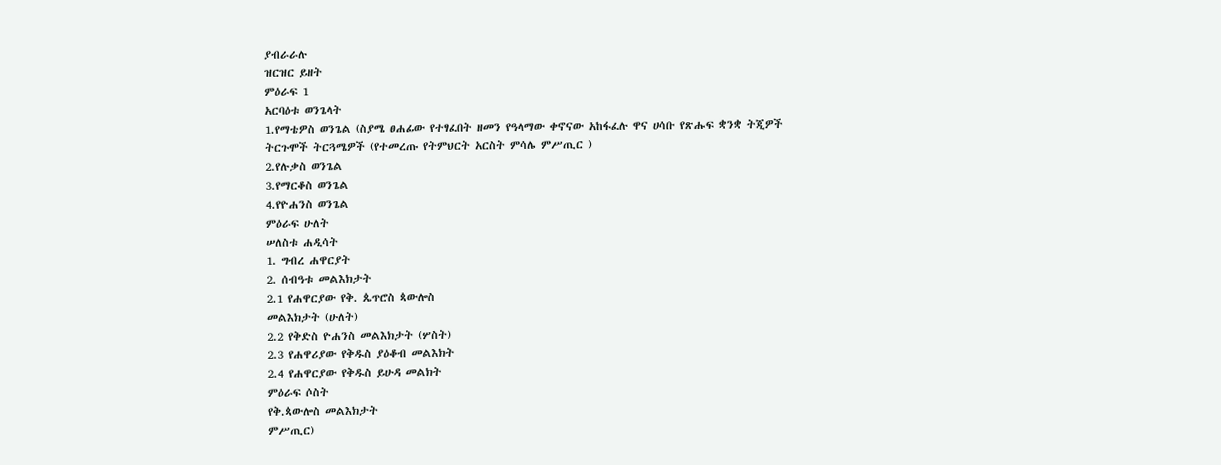ያብራራሉ
ዝርዝር ይዘት
ምዕራፍ 1
አርባዕቱ ወንጌላት
1.የማቴዎስ ወንጌል (ስያሜ ፀሐፊው የተፃፈበት ዘመን የዓላማው ቀኖናው አከፋፈሉ ዋና ሀሳቡ የጽሑፍ ቋንቋ ትጂዎች
ትርጉሞች ትርጓሜዎች (የተመረጡ የትምህርት አርስት ምሳሌ ምሥጢር )
2.የሉቃስ ወንጌል
3.የማርቆስ ወንጌል
4.የዮሐንስ ወንጌል
ምዕራፍ ሁለት
ሠለስቱ ሐዲሳት
1. ግብረ ሐዋርያት
2. ሰብዓቱ መልእክታት
2.1 የሐዋርያው የቅ. ጴጥሮስ ጳውሎስ
መልእክታት (ሁለት)
2.2 የቅድስ ዮሐንስ መልእክታት (ሦስት)
2.3 የሐዋሪያው የቅዱስ ያዕቆብ መልእክት
2.4 የሐዋርያው የቅዱስ ይሁዳ መልክት
ምዕራፍ ሶስት
የቅ.ጳውሎስ መልእክታት
ምሥጢር)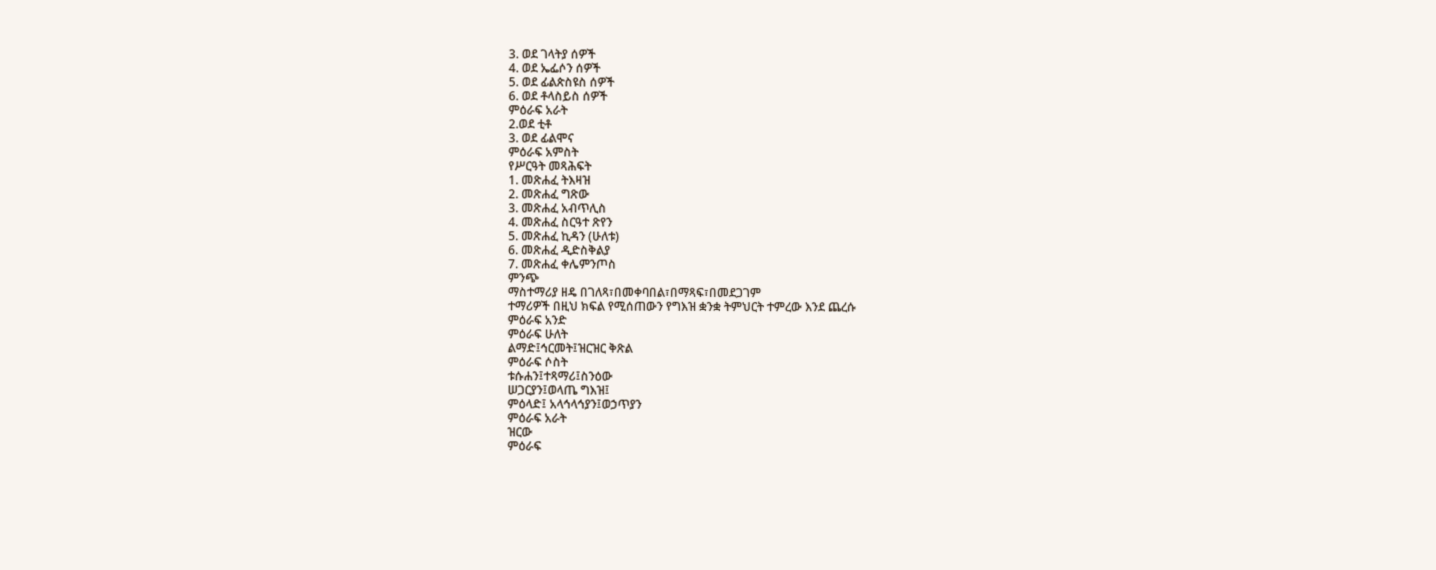3. ወደ ገላትያ ሰዎች
4. ወደ ኤፌሶን ሰዎች
5. ወደ ፊልጵስዩስ ሰዎች
6. ወደ ቶላስይስ ሰዎች
ምዕራፍ አራት
2.ወደ ቲቶ
3. ወደ ፊልሞና
ምዕራፍ አምስት
የሥርዓት መጻሕፍት
1. መጽሐፈ ትእዛዝ
2. መጽሐፈ ግጽው
3. መጽሐፈ አብጥሊስ
4. መጽሐፈ ስርዓተ ጽየን
5. መጽሐፈ ኪዳን (ሁለቱ)
6. መጽሐፈ ዲድስቅልያ
7. መጽሐፈ ቀሌምንጦስ
ምንጭ
ማስተማሪያ ዘዴ በገለጻ፣በመቀባበል፣በማጻፍ፣በመደጋገም
ተማሪዎች በዚህ ክፍል የሚሰጠውን የግእዝ ቋንቋ ትምህርት ተምረው እንደ ጨረሱ
ምዕራፍ አንድ
ምዕራፍ ሁለት
ልማድ፤ኅርመት፤ዝርዝር ቅጽል
ምዕራፍ ሶስት
ቱሱሐን፤ተጻማሪ፤ስንዕው
ሠጋርያን፤ወላጤ ግእዝ፤
ምዕላድ፤ አላኅላኅያን፤ወኃጥያን
ምዕራፍ አራት
ዝርው
ምዕራፍ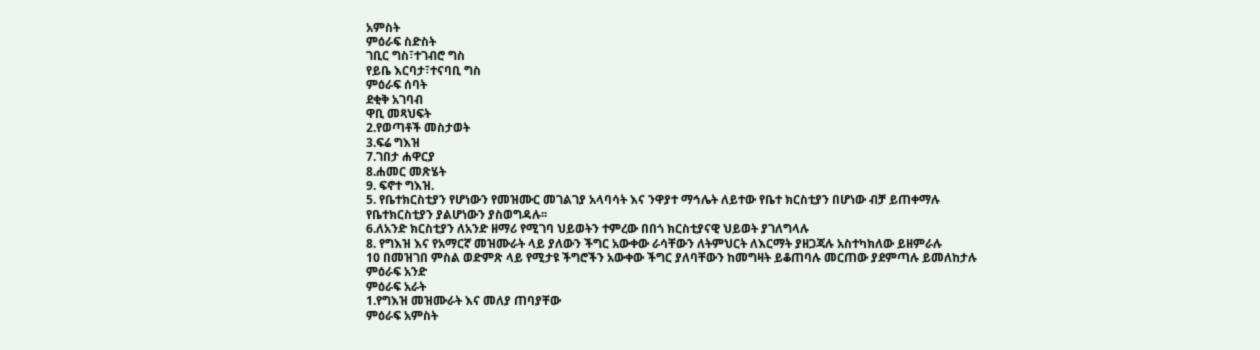አምስት
ምዕራፍ ስድስት
ገቢር ግስ፣ተገብሮ ግስ
የይቤ እርባታ፣ተናባቢ ግስ
ምዕራፍ ሰባት
ደቂቅ አገባብ
ዋቢ መጻህፍት
2.የወጣቶች መስታወት
3.ፍሬ ግእዝ
7.ገበታ ሐዋርያ
8.ሐመር መጽሄት
9. ፍኖተ ግእዝ.
5. የቤተክርስቲያን የሆነውን የመዝሙር መገልገያ አላባሳት እና ንዋያተ ማኅሌት ለይተው የቤተ ክርስቲያን በሆነው ብቻ ይጠቀማሉ
የቤተክርስቲያን ያልሆነውን ያስወግዳሉ፡፡
6.ለአንድ ክርስቲያን ለአንድ ዘማሪ የሚገባ ህይወትን ተምረው በበጎ ክርስቲያናዊ ህይወት ያገለግላሉ
8. የግእዝ እና የአማርኛ መዝሙራት ላይ ያለውን ችግር አውቀው ራሳቸውን ለትምህርት ለእርማት ያዘጋጃሉ አስተካክለው ይዘምራሉ
10 በመዝገበ ምስል ወድምጽ ላይ የሚታዩ ችግሮችን አውቀው ችግር ያለባቸውን ከመግዛት ይቆጠባሉ መርጠው ያደምጣሉ ይመለከታሉ
ምዕራፍ አንድ
ምዕራፍ አራት
1.የግእዝ መዝሙራት እና መለያ ጠባያቸው
ምዕራፍ አምስት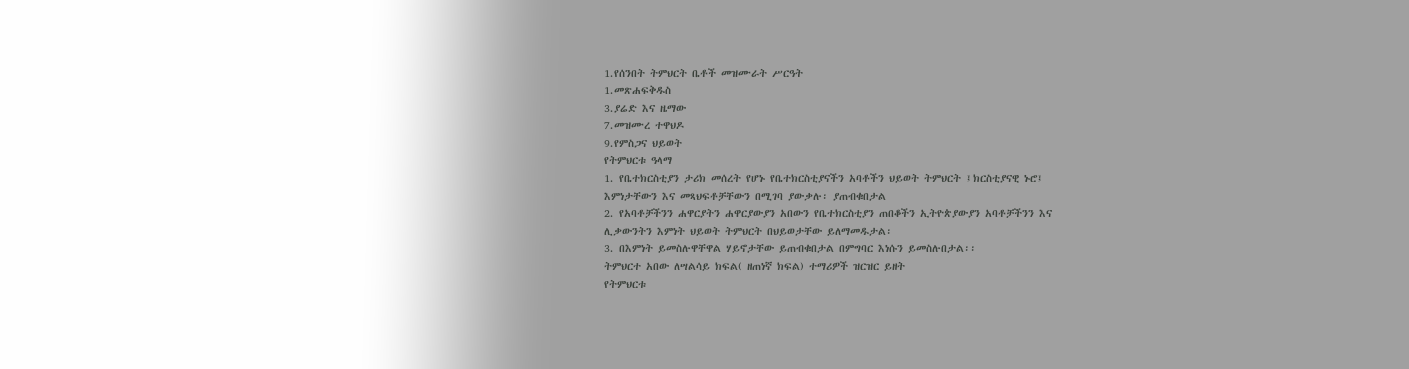1.የሰንበት ትምህርት ቤቶች መዝሙራት ሥርዓት
1.መጽሐፍቅዱስ
3.ያሬድ እና ዜማው
7.መዝሙረ ተዋህዶ
9.የምስጋና ህይወት
የትምህርቱ ዓላማ
1. የቤተክርስቲያን ታሪክ መሰረት የሆኑ የቤተክርስቲያናችን አባቶችን ህይወት ትምህርት ፤ክርስቲያናዊ ኑሮ፤
እምነታቸውን እና መጻህፍቶቻቸውን በሚገባ ያውቃሉ፡ ያጠብቁበታል
2. የአባቶቻችንን ሐዋርያትን ሐዋርያውያን አበውን የቤተክርስቲያን ጠበቆችን ኢትዮጵያውያን አባቶቻችንን እና
ሊቃውንትን እምነት ህይወት ትምህርት በህይወታቸው ይለማመዱታል፡
3. በእምነት ይመስሉዋቸዋል ሃይኖታቸው ይጠብቁበታል በምግባር እነሱን ይመስሉበታል፡፡
ትምህርተ አበው ለሣልሳይ ክፍል( ዘጠነኛ ክፍል) ተማሪዎች ዝርዝር ይዘት
የትምህርቱ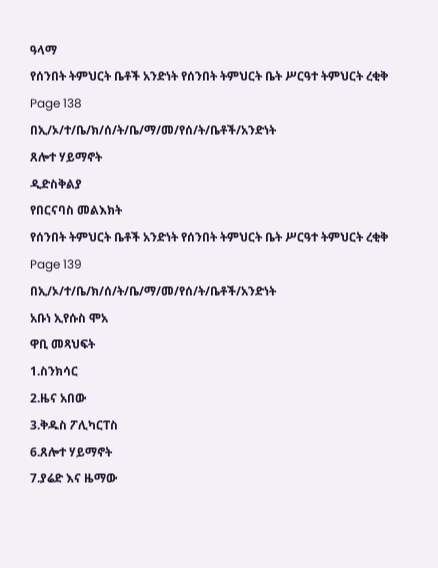ዓላማ
የሰንበት ትምህርት ቤቶች አንድነት የሰንበት ትምህርት ቤት ሥርዓተ ትምህርት ረቂቅ Page 138
በኢ/ኦ/ተ/ቤ/ክ/ሰ/ት/ቤ/ማ/መ/የሰ/ት/ቤቶች/አንድነት
ጸሎተ ሃይማኖት
ዲድስቅልያ
የበርናባስ መልእክት
የሰንበት ትምህርት ቤቶች አንድነት የሰንበት ትምህርት ቤት ሥርዓተ ትምህርት ረቂቅ Page 139
በኢ/ኦ/ተ/ቤ/ክ/ሰ/ት/ቤ/ማ/መ/የሰ/ት/ቤቶች/አንድነት
አቡነ ኢየሱስ ሞአ
ዋቢ መጻህፍት
1.ስንክሳር
2.ዜና አበው
3.ቅዱስ ፖሊካርፐስ
6.ጸሎተ ሃይማኖት
7.ያሬድ እና ዜማው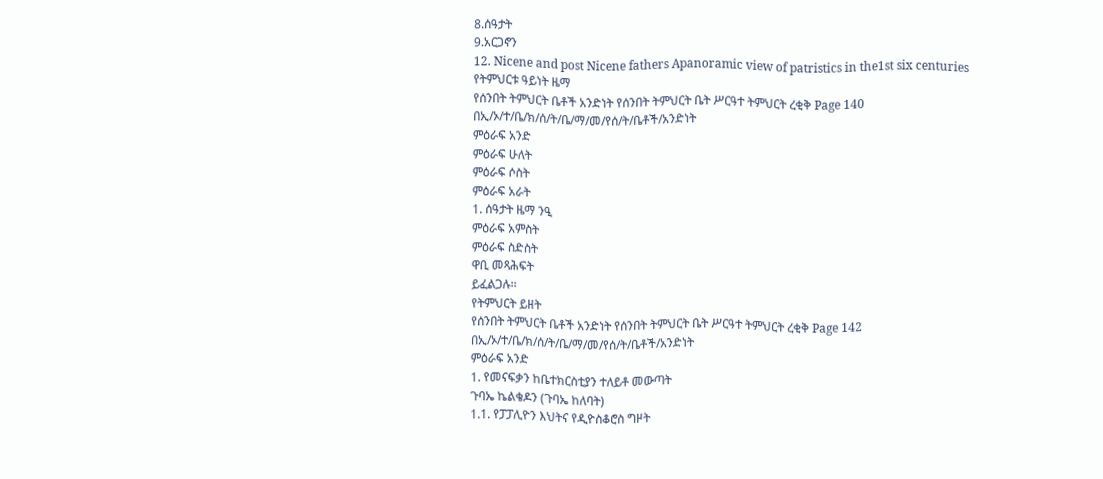8.ሰዓታት
9.አርጋኖን
12. Nicene and post Nicene fathers Apanoramic view of patristics in the1st six centuries
የትምህርቱ ዓይነት ዜማ
የሰንበት ትምህርት ቤቶች አንድነት የሰንበት ትምህርት ቤት ሥርዓተ ትምህርት ረቂቅ Page 140
በኢ/ኦ/ተ/ቤ/ክ/ሰ/ት/ቤ/ማ/መ/የሰ/ት/ቤቶች/አንድነት
ምዕራፍ አንድ
ምዕራፍ ሁለት
ምዕራፍ ሶስት
ምዕራፍ አራት
1. ሰዓታት ዜማ ንዒ
ምዕራፍ አምስት
ምዕራፍ ስድስት
ዋቢ መጻሕፍት
ይፈልጋሉ፡፡
የትምህርት ይዘት
የሰንበት ትምህርት ቤቶች አንድነት የሰንበት ትምህርት ቤት ሥርዓተ ትምህርት ረቂቅ Page 142
በኢ/ኦ/ተ/ቤ/ክ/ሰ/ት/ቤ/ማ/መ/የሰ/ት/ቤቶች/አንድነት
ምዕራፍ አንድ
1. የመናፍቃን ከቤተክርስቲያን ተለይቶ መውጣት
ጉባኤ ኬልቄዶን (ጉባኤ ከለባት)
1.1. የፓፓሊዮን እህትና የዲዮስቆሮስ ግዞት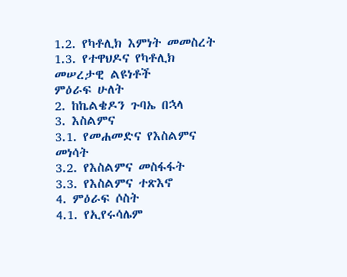1.2. የካቶሊክ እምነት መመስረት
1.3. የተዋህዶና የካቶሊክ መሠረታዊ ልዩነቶች
ምዕራፍ ሁለት
2. ከኬልቄዶን ጉባኤ በኋላ
3. እስልምና
3.1. የመሐመድና የእስልምና መነሳት
3.2. የእስልምና መስፋፋት
3.3. የእስልምና ተጽእኖ
4. ምዕራፍ ሶስት
4.1. የኢየሩሳሌም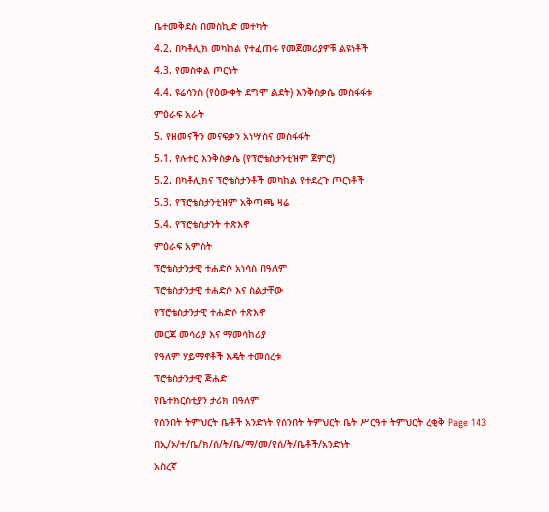ቤተመቅደስ በመስኪድ መተካት
4.2. በካቶሊክ መካከል የተፈጠሩ የመጀመሪያዎቹ ልዩነቶች
4.3. የመስቀል ጦርነት
4.4. ዩሬሳንስ (የዕውቀት ደግሞ ልደት) እንቅስቃሴ መስፋፋቱ
ምዕራፍ አራት
5. የዘመናችን መናፍቃን አነሣስና መስፋፋት
5.1. የሉተር እንቅስቃሴ (የፕሮቴስታንቲዝም ጀምሮ)
5.2. በካቶሊክና ፕሮቴስታንቶች መካከል የተደረጉ ጦርነቶች
5.3. የፕሮቴስታንቲዝም አቅጣጫ ዛሬ
5.4. የፕሮቴስታንት ተጽእኖ
ምዕራፍ አምስት
ፕሮቴስታንታዊ ተሐድሶ አነሳስ በዓለም
ፕሮቴስታንታዊ ተሐድሶ እና ስልታቸው
የፕሮቴስታንታዊ ተሐድሶ ተጽእኖ
መርጃ መሳሪያ እና ማመሳከሪያ
የዓለም ሃይማኖቶች እዴት ተመሰረቱ
ፕሮቴስታንታዊ ጅሐድ
የቤተክርስቲያን ታሪክ በዓለም
የሰንበት ትምህርት ቤቶች አንድነት የሰንበት ትምህርት ቤት ሥርዓተ ትምህርት ረቂቅ Page 143
በኢ/ኦ/ተ/ቤ/ክ/ሰ/ት/ቤ/ማ/መ/የሰ/ት/ቤቶች/አንድነት
አስረኛ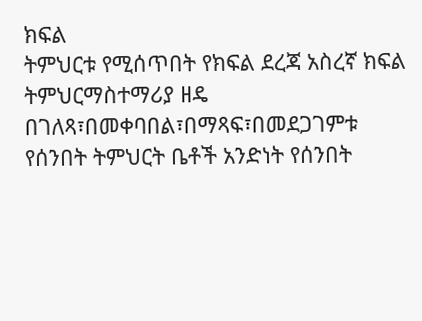ክፍል
ትምህርቱ የሚሰጥበት የክፍል ደረጃ አስረኛ ክፍል
ትምህርማስተማሪያ ዘዴ በገለጻ፣በመቀባበል፣በማጻፍ፣በመደጋገምቱ
የሰንበት ትምህርት ቤቶች አንድነት የሰንበት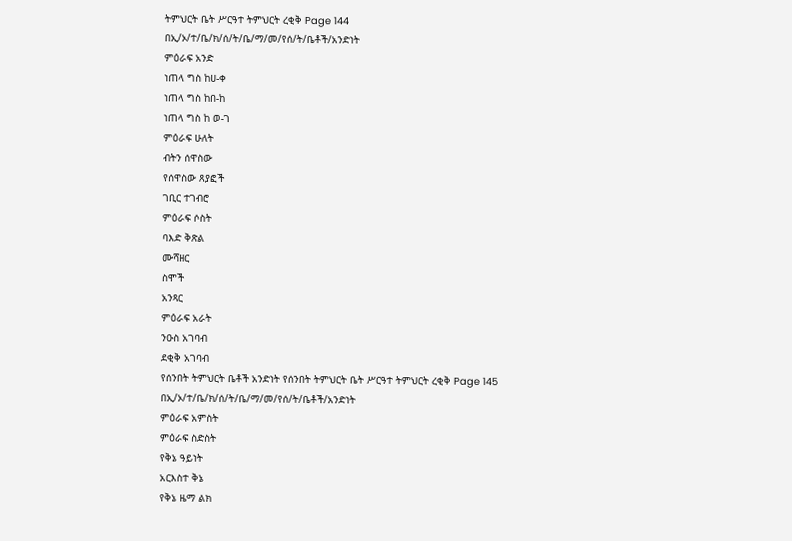ትምህርት ቤት ሥርዓተ ትምህርት ረቂቅ Page 144
በኢ/ኦ/ተ/ቤ/ክ/ሰ/ት/ቤ/ማ/መ/የሰ/ት/ቤቶች/አንድነት
ምዕራፍ አንድ
ነጠላ ግስ ከሀ-ቀ
ነጠላ ግስ ከበ-ከ
ነጠላ ግስ ከ ወ-ገ
ምዕራፍ ሁለት
ብትን ሰዋስው
የሰዋስው ጸያፎች
ገቢር ተገብሮ
ምዕራፍ ሶስት
ባእድ ቅጽል
ሙሻዘር
ስሞች
አንጻር
ምዕራፍ አራት
ንዑስ አገባብ
ደቂቅ አገባብ
የሰንበት ትምህርት ቤቶች አንድነት የሰንበት ትምህርት ቤት ሥርዓተ ትምህርት ረቂቅ Page 145
በኢ/ኦ/ተ/ቤ/ክ/ሰ/ት/ቤ/ማ/መ/የሰ/ት/ቤቶች/አንድነት
ምዕራፍ አምስት
ምዕራፍ ስድስት
የቅኔ ዓይነት
አርእስተ ቅኔ
የቅኔ ዜማ ልክ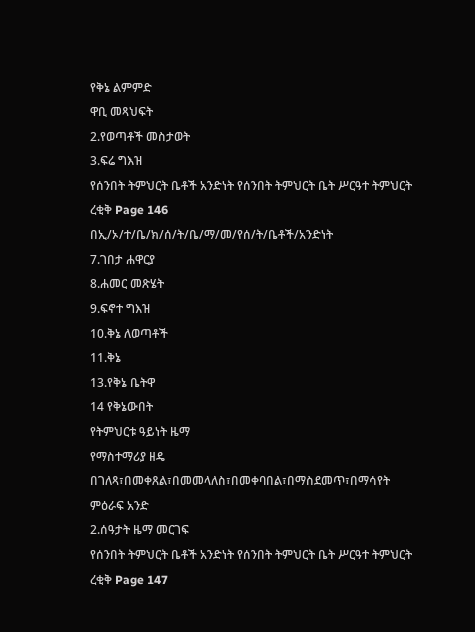የቅኔ ልምምድ
ዋቢ መጻህፍት
2.የወጣቶች መስታወት
3.ፍሬ ግእዝ
የሰንበት ትምህርት ቤቶች አንድነት የሰንበት ትምህርት ቤት ሥርዓተ ትምህርት ረቂቅ Page 146
በኢ/ኦ/ተ/ቤ/ክ/ሰ/ት/ቤ/ማ/መ/የሰ/ት/ቤቶች/አንድነት
7.ገበታ ሐዋርያ
8.ሐመር መጽሄት
9.ፍኖተ ግእዝ
10.ቅኔ ለወጣቶች
11.ቅኔ
13.የቅኔ ቤትዋ
14 የቅኔውበት
የትምህርቱ ዓይነት ዜማ
የማስተማሪያ ዘዴ በገለጻ፣በመቀጸል፣በመመላለስ፣በመቀባበል፣በማስደመጥ፣በማሳየት
ምዕራፍ አንድ
2.ሰዓታት ዜማ መርገፍ
የሰንበት ትምህርት ቤቶች አንድነት የሰንበት ትምህርት ቤት ሥርዓተ ትምህርት ረቂቅ Page 147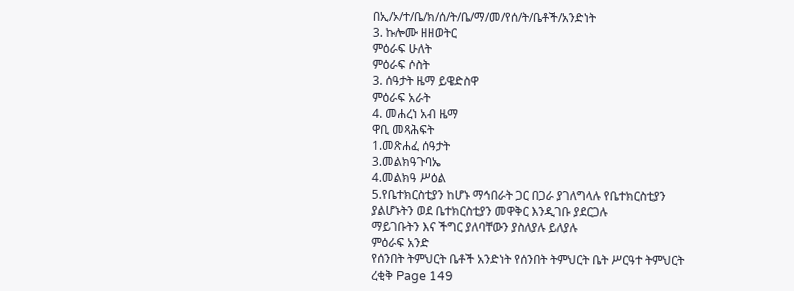በኢ/ኦ/ተ/ቤ/ክ/ሰ/ት/ቤ/ማ/መ/የሰ/ት/ቤቶች/አንድነት
3. ኩሎሙ ዘዘወትር
ምዕራፍ ሁለት
ምዕራፍ ሶስት
3. ሰዓታት ዜማ ይዌድስዋ
ምዕራፍ አራት
4. መሐረነ አብ ዜማ
ዋቢ መጻሕፍት
1.መጽሐፈ ሰዓታት
3.መልክዓጉባኤ
4.መልክዓ ሥዕል
5.የቤተክርስቲያን ከሆኑ ማኅበራት ጋር በጋራ ያገለግላሉ የቤተክርስቲያን ያልሆኑትን ወደ ቤተክርስቲያን መዋቅር እንዲገቡ ያደርጋሉ
ማይገቡትን እና ችግር ያለባቸውን ያስለያሉ ይለያሉ
ምዕራፍ አንድ
የሰንበት ትምህርት ቤቶች አንድነት የሰንበት ትምህርት ቤት ሥርዓተ ትምህርት ረቂቅ Page 149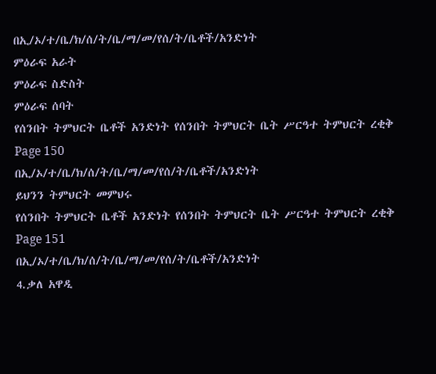በኢ/ኦ/ተ/ቤ/ክ/ሰ/ት/ቤ/ማ/መ/የሰ/ት/ቤቶች/አንድነት
ምዕራፍ አራት
ምዕራፍ ስድስት
ምዕራፍ ሰባት
የሰንበት ትምህርት ቤቶች አንድነት የሰንበት ትምህርት ቤት ሥርዓተ ትምህርት ረቂቅ Page 150
በኢ/ኦ/ተ/ቤ/ክ/ሰ/ት/ቤ/ማ/መ/የሰ/ት/ቤቶች/አንድነት
ይህንን ትምህርት መምህሩ
የሰንበት ትምህርት ቤቶች አንድነት የሰንበት ትምህርት ቤት ሥርዓተ ትምህርት ረቂቅ Page 151
በኢ/ኦ/ተ/ቤ/ክ/ሰ/ት/ቤ/ማ/መ/የሰ/ት/ቤቶች/አንድነት
4.ቃለ አዋዲ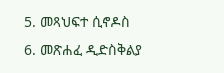5. መጻህፍተ ሲኖዶስ
6. መጽሐፈ ዲድስቅልያ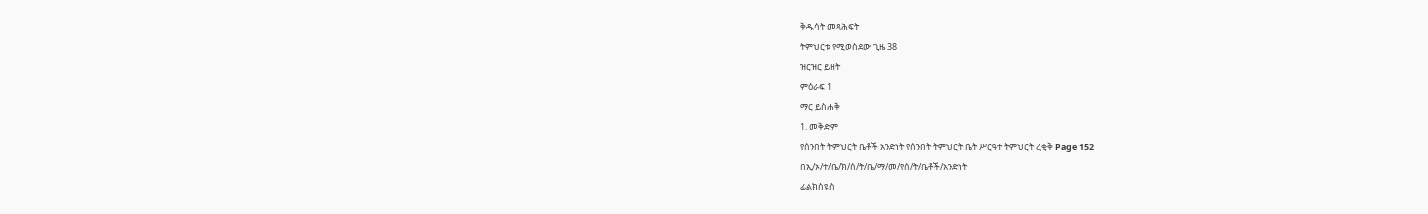ቅዱሳት መጻሕፍት
ትምህርቱ የሚወስደው ጊዜ 38
ዝርዝር ይዘት
ምዕራፍ 1
ማር ይስሐቅ
1. መቅድም
የሰንበት ትምህርት ቤቶች አንድነት የሰንበት ትምህርት ቤት ሥርዓተ ትምህርት ረቂቅ Page 152
በኢ/ኦ/ተ/ቤ/ክ/ሰ/ት/ቤ/ማ/መ/የሰ/ት/ቤቶች/አንድነት
ፊልክስዩስ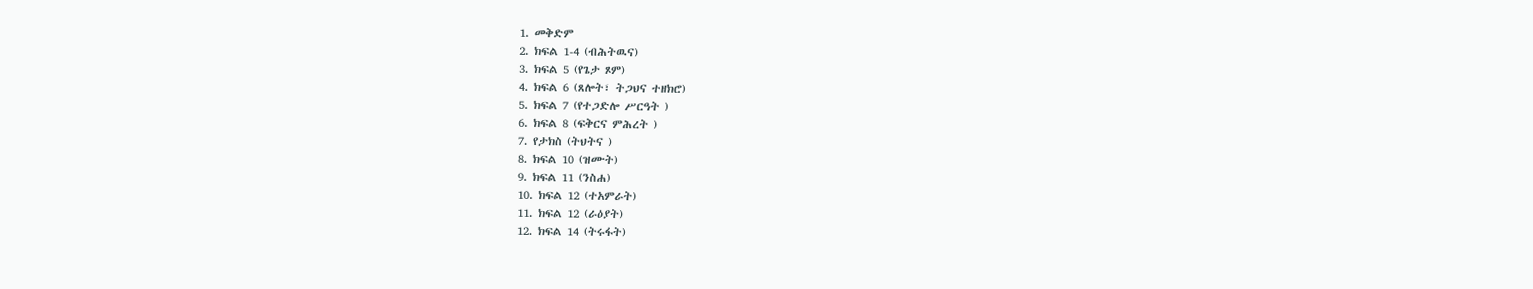1. መቅድም
2. ክፍል 1-4 (ብሕትዉና)
3. ክፍል 5 (የጌታ ጾም)
4. ክፍል 6 (ጸሎት፣ ትጋህና ተዘክሮ)
5. ክፍል 7 (የተጋድሎ ሥርዓት )
6. ክፍል 8 (ፍቅርና ምሕረት )
7. የታክስ (ትህትና )
8. ክፍል 10 (ዝሙት)
9. ክፍል 11 (ንስሐ)
10. ክፍል 12 (ተአምራት)
11. ክፍል 12 (ራዕያት)
12. ክፍል 14 (ትሩፋት)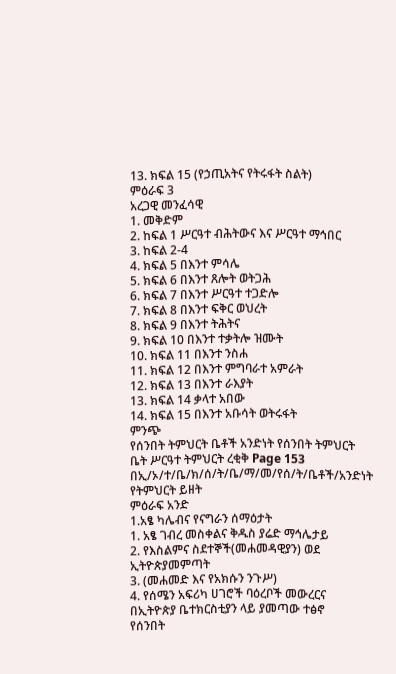13. ክፍል 15 (የኃጢአትና የትሩፋት ስልት)
ምዕራፍ 3
አረጋዊ መንፈሳዊ
1. መቅድም
2. ከፍል 1 ሥርዓተ ብሕትውና እና ሥርዓተ ማኅበር
3. ከፍል 2-4
4. ክፍል 5 በእንተ ምሳሌ
5. ክፍል 6 በእንተ ጸሎት ወትጋሕ
6. ክፍል 7 በእንተ ሥርዓተ ተጋድሎ
7. ክፍል 8 በእንተ ፍቅር ወህረት
8. ክፍል 9 በእንተ ትሕትና
9. ክፍል 10 በእንተ ተቃትሎ ዝሙት
10. ክፍል 11 በእንተ ንስሐ
11. ክፍል 12 በእንተ ምግባራተ አምራት
12. ክፍል 13 በእንተ ራእያት
13. ክፍል 14 ቃላተ አበው
14. ክፍል 15 በእንተ አቡሳት ወትሩፋት
ምንጭ
የሰንበት ትምህርት ቤቶች አንድነት የሰንበት ትምህርት ቤት ሥርዓተ ትምህርት ረቂቅ Page 153
በኢ/ኦ/ተ/ቤ/ክ/ሰ/ት/ቤ/ማ/መ/የሰ/ት/ቤቶች/አንድነት
የትምህርት ይዘት
ምዕራፍ አንድ
1.አፄ ካሌብና የናግራን ሰማዕታት
1. አፄ ገብረ መስቀልና ቅዱስ ያሬድ ማኅሌታይ
2. የእስልምና ስደተኞች(መሐመዳዊያን) ወደ ኢትዮጵያመምጣት
3. (መሐመድ እና የአክሱን ንጉሥ)
4. የሰሜን አፍሪካ ሀገሮች ባዕረቦች መውረርና በኢትዮጵያ ቤተክርስቲያን ላይ ያመጣው ተፅኖ
የሰንበት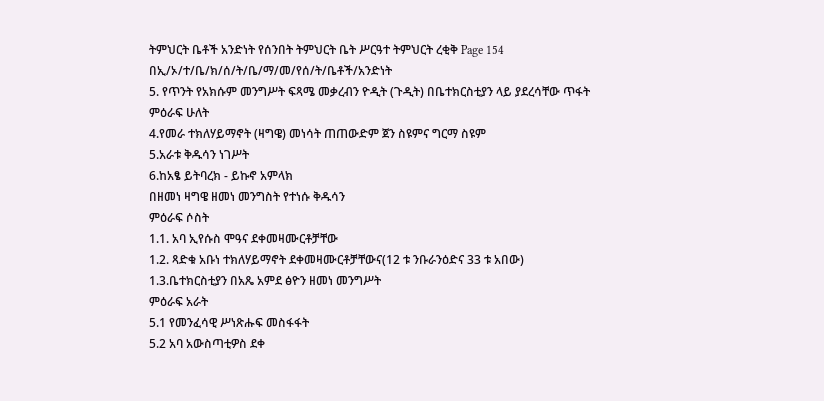ትምህርት ቤቶች አንድነት የሰንበት ትምህርት ቤት ሥርዓተ ትምህርት ረቂቅ Page 154
በኢ/ኦ/ተ/ቤ/ክ/ሰ/ት/ቤ/ማ/መ/የሰ/ት/ቤቶች/አንድነት
5. የጥንት የአክሱም መንግሥት ፍጻሜ መቃረብን ዮዲት (ጉዲት) በቤተክርስቲያን ላይ ያደረሳቸው ጥፋት
ምዕራፍ ሁለት
4.የመራ ተክለሃይማኖት (ዛግዌ) መነሳት ጠጠውድም ጀን ስዩምና ግርማ ስዩም
5.አራቱ ቅዱሳን ነገሥት
6.ከአፄ ይትባረክ - ይኩኖ አምላክ
በዘመነ ዛግዌ ዘመነ መንግስት የተነሱ ቅዱሳን
ምዕራፍ ሶስት
1.1. አባ ኢየሱስ ሞዓና ደቀመዛሙርቶቻቸው
1.2. ጻድቁ አቡነ ተክለሃይማኖት ደቀመዛሙርቶቻቸውና(12 ቱ ንቡራንዕድና 33 ቱ አበው)
1.3.ቤተክርስቲያን በአጼ አምደ ፅዮን ዘመነ መንግሥት
ምዕራፍ አራት
5.1 የመንፈሳዊ ሥነጽሑፍ መስፋፋት
5.2 አባ አውስጣቲዎስ ደቀ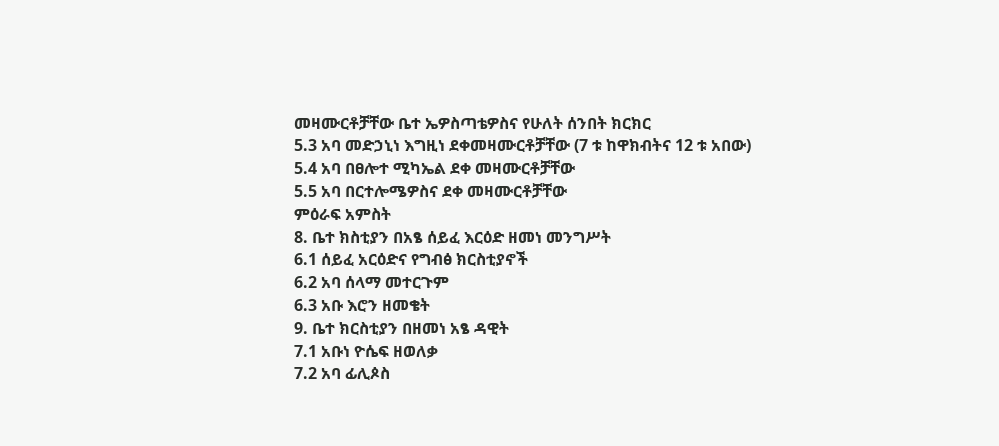መዛሙርቶቻቸው ቤተ ኤዎስጣቴዎስና የሁለት ሰንበት ክርክር
5.3 አባ መድኃኒነ እግዚነ ደቀመዛሙርቶቻቸው (7 ቱ ከዋክብትና 12 ቱ አበው)
5.4 አባ በፀሎተ ሚካኤል ደቀ መዛሙርቶቻቸው
5.5 አባ በርተሎሜዎስና ደቀ መዛሙርቶቻቸው
ምዕራፍ አምስት
8. ቤተ ክስቲያን በአፄ ሰይፈ እርዕድ ዘመነ መንግሥት
6.1 ሰይፈ አርዕድና የግብፅ ክርስቲያኖች
6.2 አባ ሰላማ መተርጉም
6.3 አቡ እሮን ዘመቄት
9. ቤተ ክርስቲያን በዘመነ አፄ ዳዊት
7.1 አቡነ ዮሴፍ ዘወለቃ
7.2 አባ ፊሊጶስ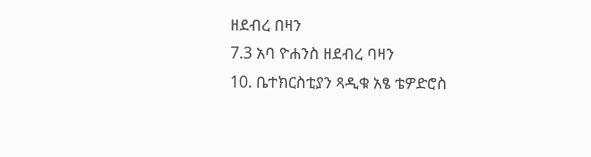ዘደብረ በዛን
7.3 አባ ዮሐንስ ዘደብረ ባዛን
10. ቤተክርስቲያን ጻዲቁ አፄ ቴዎድሮስ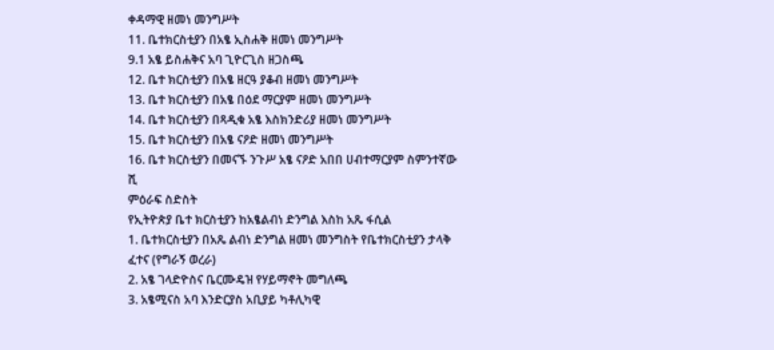ቀዳማዊ ዘመነ መንግሥት
11. ቤተክርስቲያን በአፄ ኢስሐቅ ዘመነ መንግሥት
9.1 አፄ ይስሐቅና አባ ጊዮርጊስ ዘጋስጫ
12. ቤተ ክርስቲያን በአፄ ዘርዓ ያቆብ ዘመነ መንግሥት
13. ቤተ ክርስቲያን በአፄ በዕደ ማርያም ዘመነ መንግሥት
14. ቤተ ክርስቲያን በጻዲቁ አፄ እስክንድሪያ ዘመነ መንግሥት
15. ቤተ ክርስቲያን በአፄ ናዖድ ዘመነ መንግሥት
16. ቤተ ክርስቲያን በመናኙ ንጉሥ አፄ ናዖድ አበበ ሀብተማርያም ስምንተኛው ሺ
ምዕራፍ ስድስት
የኢትዮጵያ ቤተ ክርስቲያን ከአፄልብነ ድንግል እስከ አጼ ፋሲል
1. ቤተክርስቲያን በአጼ ልብነ ድንግል ዘመነ መንግስት የቤተክርስቲያን ታላቅ ፈተና (የግራኝ ወረራ)
2. አፄ ገላድዮስና ቤርሙዴዝ የሃይማኖት መግለጫ
3. አፄሚናስ አባ እንድርያስ አቢያይ ካቶሊካዊ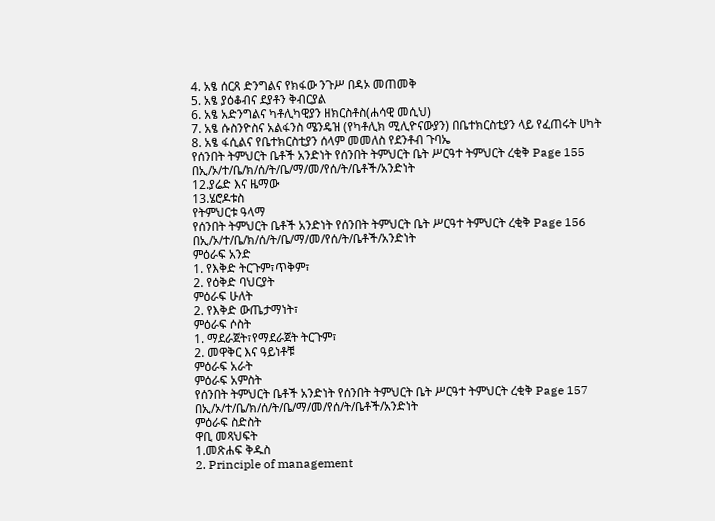4. አፄ ሰርጸ ድንግልና የክፋው ንጉሥ በዳኦ መጠመቅ
5. አፄ ያዕቆብና ደያቶን ቅብርያል
6. አፄ አድንግልና ካቶሊካዊያን ዘክርስቶስ(ሐሳዊ መሲህ)
7. አፄ ሱስንዮስና አልፋንስ ሜንዴዝ (የካቶሊክ ሚሊዮናውያን) በቤተክርስቲያን ላይ የፈጠሩት ሀካት
8. አፄ ፋሲልና የቤተክርስቲያን ሰላም መመለስ የደንቶብ ጉባኤ
የሰንበት ትምህርት ቤቶች አንድነት የሰንበት ትምህርት ቤት ሥርዓተ ትምህርት ረቂቅ Page 155
በኢ/ኦ/ተ/ቤ/ክ/ሰ/ት/ቤ/ማ/መ/የሰ/ት/ቤቶች/አንድነት
12.ያሬድ እና ዜማው
13.ሄሮዶቱስ
የትምህርቱ ዓላማ
የሰንበት ትምህርት ቤቶች አንድነት የሰንበት ትምህርት ቤት ሥርዓተ ትምህርት ረቂቅ Page 156
በኢ/ኦ/ተ/ቤ/ክ/ሰ/ት/ቤ/ማ/መ/የሰ/ት/ቤቶች/አንድነት
ምዕራፍ አንድ
1. የእቅድ ትርጉም፣ጥቅም፣
2. የዕቅድ ባህርያት
ምዕራፍ ሁለት
2. የእቅድ ውጤታማነት፣
ምዕራፍ ሶስት
1. ማደራጀት፣የማደራጀት ትርጉም፣
2. መዋቅር እና ዓይነቶቹ
ምዕራፍ አራት
ምዕራፍ አምስት
የሰንበት ትምህርት ቤቶች አንድነት የሰንበት ትምህርት ቤት ሥርዓተ ትምህርት ረቂቅ Page 157
በኢ/ኦ/ተ/ቤ/ክ/ሰ/ት/ቤ/ማ/መ/የሰ/ት/ቤቶች/አንድነት
ምዕራፍ ስድስት
ዋቢ መጻህፍት
1.መጽሐፍ ቅዱስ
2. Principle of management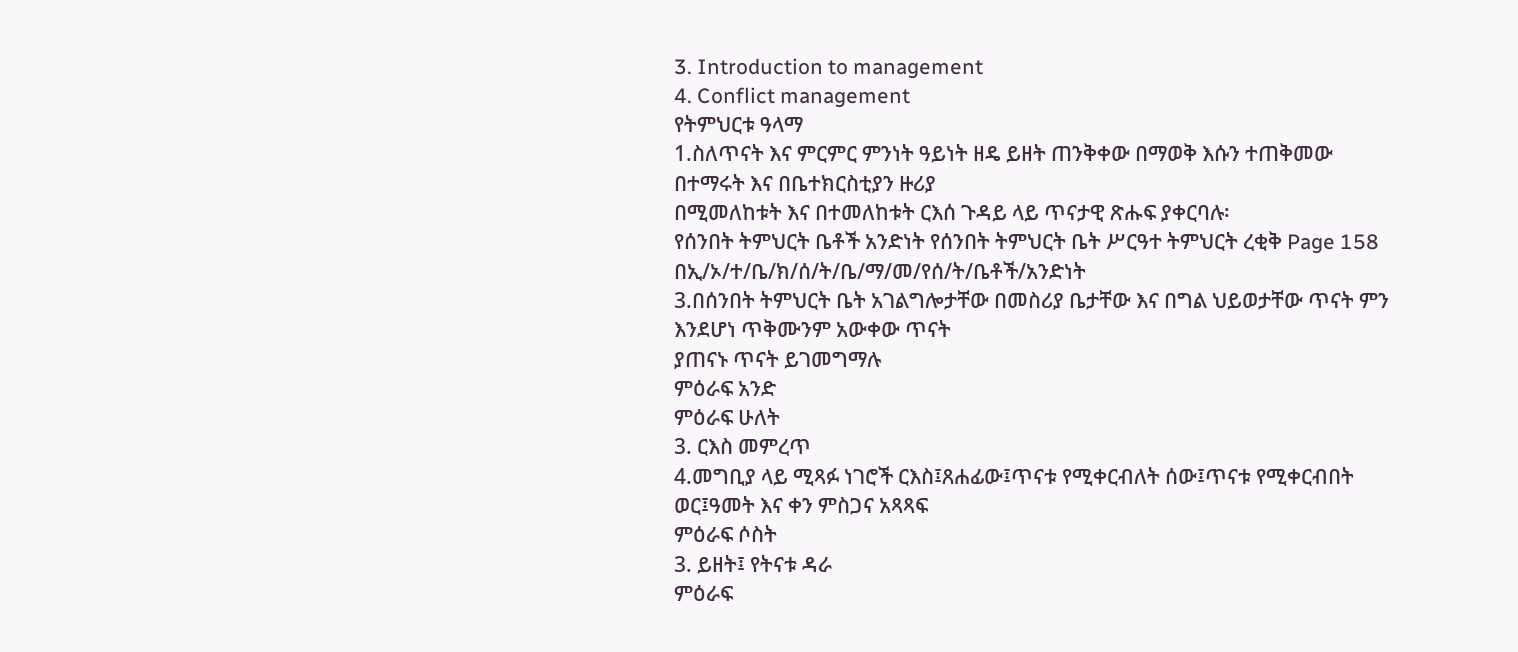3. Introduction to management
4. Conflict management
የትምህርቱ ዓላማ
1.ስለጥናት እና ምርምር ምንነት ዓይነት ዘዴ ይዘት ጠንቅቀው በማወቅ እሱን ተጠቅመው በተማሩት እና በቤተክርስቲያን ዙሪያ
በሚመለከቱት እና በተመለከቱት ርእሰ ጉዳይ ላይ ጥናታዊ ጽሑፍ ያቀርባሉ፡
የሰንበት ትምህርት ቤቶች አንድነት የሰንበት ትምህርት ቤት ሥርዓተ ትምህርት ረቂቅ Page 158
በኢ/ኦ/ተ/ቤ/ክ/ሰ/ት/ቤ/ማ/መ/የሰ/ት/ቤቶች/አንድነት
3.በሰንበት ትምህርት ቤት አገልግሎታቸው በመስሪያ ቤታቸው እና በግል ህይወታቸው ጥናት ምን እንደሆነ ጥቅሙንም አውቀው ጥናት
ያጠናኑ ጥናት ይገመግማሉ
ምዕራፍ አንድ
ምዕራፍ ሁለት
3. ርእስ መምረጥ
4.መግቢያ ላይ ሚጻፉ ነገሮች ርእስ፤ጸሐፊው፤ጥናቱ የሚቀርብለት ሰው፤ጥናቱ የሚቀርብበት ወር፤ዓመት እና ቀን ምስጋና አጻጻፍ
ምዕራፍ ሶስት
3. ይዘት፤ የትናቱ ዳራ
ምዕራፍ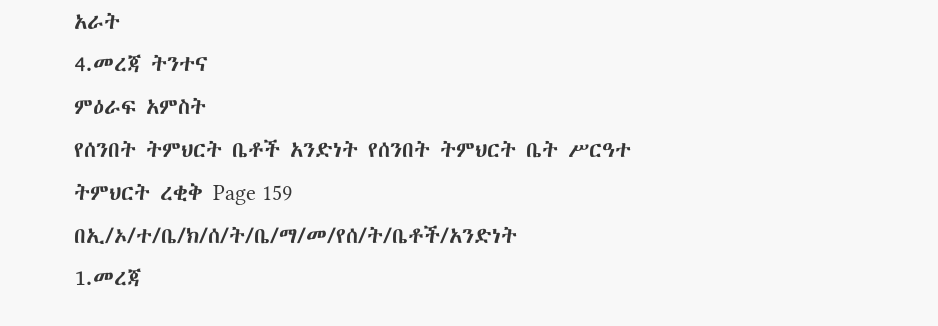አራት
4.መረጃ ትንተና
ምዕራፍ አምስት
የሰንበት ትምህርት ቤቶች አንድነት የሰንበት ትምህርት ቤት ሥርዓተ ትምህርት ረቂቅ Page 159
በኢ/ኦ/ተ/ቤ/ክ/ሰ/ት/ቤ/ማ/መ/የሰ/ት/ቤቶች/አንድነት
1.መረጃ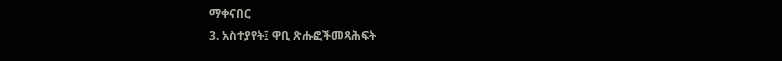ማቀናበር
3. አስተያየት፤ ዋቢ ጽሑፎችመጻሕፍት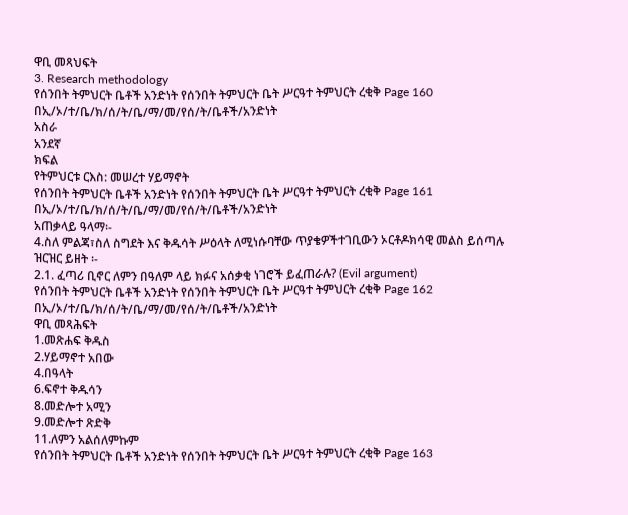ዋቢ መጻህፍት
3. Research methodology
የሰንበት ትምህርት ቤቶች አንድነት የሰንበት ትምህርት ቤት ሥርዓተ ትምህርት ረቂቅ Page 160
በኢ/ኦ/ተ/ቤ/ክ/ሰ/ት/ቤ/ማ/መ/የሰ/ት/ቤቶች/አንድነት
አስራ
አንደኛ
ክፍል
የትምህርቱ ርእስ: መሠረተ ሃይማኖት
የሰንበት ትምህርት ቤቶች አንድነት የሰንበት ትምህርት ቤት ሥርዓተ ትምህርት ረቂቅ Page 161
በኢ/ኦ/ተ/ቤ/ክ/ሰ/ት/ቤ/ማ/መ/የሰ/ት/ቤቶች/አንድነት
አጠቃላይ ዓላማ፡-
4.ስለ ምልጃ፣ስለ ስግደት እና ቅዱሳት ሥዕላት ለሚነሱባቸው ጥያቄዎችተገቢውን ኦርቶዶክሳዊ መልስ ይሰጣሉ
ዝርዝር ይዘት ፡-
2.1. ፈጣሪ ቢኖር ለምን በዓለም ላይ ክፉና አሰቃቂ ነገሮች ይፈጠራሉ? (Evil argument)
የሰንበት ትምህርት ቤቶች አንድነት የሰንበት ትምህርት ቤት ሥርዓተ ትምህርት ረቂቅ Page 162
በኢ/ኦ/ተ/ቤ/ክ/ሰ/ት/ቤ/ማ/መ/የሰ/ት/ቤቶች/አንድነት
ዋቢ መጻሕፍት
1.መጽሐፍ ቅዱስ
2.ሃይማኖተ አበው
4.በዓላት
6.ፍኖተ ቅዱሳን
8.መድሎተ አሚን
9.መድሎተ ጽድቅ
11.ለምን አልሰለምኩም
የሰንበት ትምህርት ቤቶች አንድነት የሰንበት ትምህርት ቤት ሥርዓተ ትምህርት ረቂቅ Page 163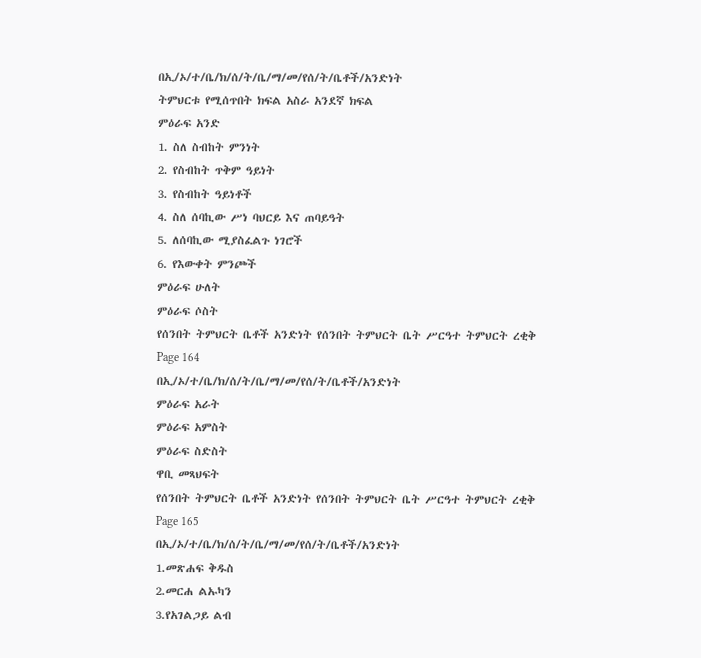በኢ/ኦ/ተ/ቤ/ክ/ሰ/ት/ቤ/ማ/መ/የሰ/ት/ቤቶች/አንድነት
ትምህርቱ የሚሰጥበት ክፍል አስራ አንደኛ ክፍል
ምዕራፍ አንድ
1. ስለ ስብከት ምንነት
2. የስብከት ጥቅም ዓይነት
3. የስብከት ዓይነቶች
4. ስለ ሰባኪው ሥነ ባህርይ እና ጠባይዓት
5. ለሰባኪው ሚያስፈልጉ ነገሮች
6. የእውቀት ምንጮች
ምዕራፍ ሁለት
ምዕራፍ ሶስት
የሰንበት ትምህርት ቤቶች አንድነት የሰንበት ትምህርት ቤት ሥርዓተ ትምህርት ረቂቅ Page 164
በኢ/ኦ/ተ/ቤ/ክ/ሰ/ት/ቤ/ማ/መ/የሰ/ት/ቤቶች/አንድነት
ምዕራፍ አራት
ምዕራፍ አምስት
ምዕራፍ ስድስት
ዋቢ መጻህፍት
የሰንበት ትምህርት ቤቶች አንድነት የሰንበት ትምህርት ቤት ሥርዓተ ትምህርት ረቂቅ Page 165
በኢ/ኦ/ተ/ቤ/ክ/ሰ/ት/ቤ/ማ/መ/የሰ/ት/ቤቶች/አንድነት
1.መጽሐፍ ቅዱስ
2.መርሐ ልኡካን
3.የአገልጋይ ልብ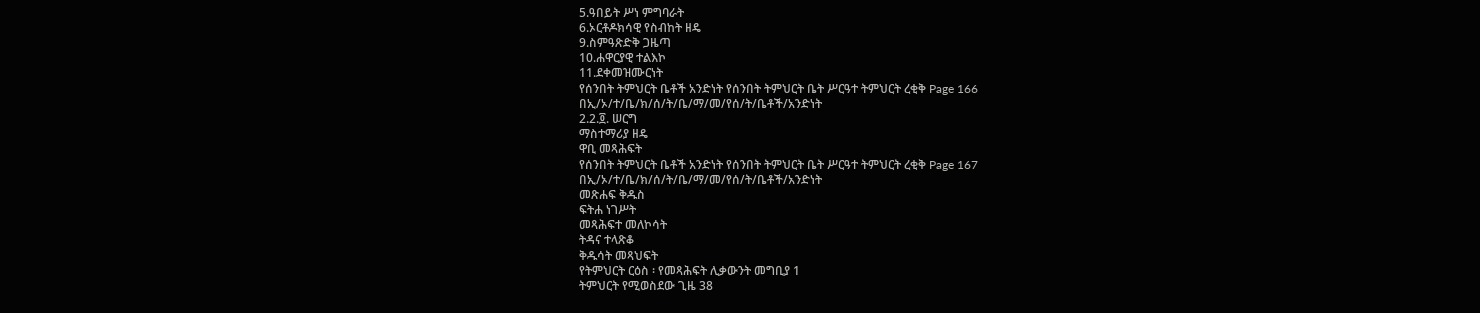5.ዓበይት ሥነ ምግባራት
6.ኦርቶዶክሳዊ የስብከት ዘዴ
9.ስምዓጽድቅ ጋዜጣ
10.ሐዋርያዊ ተልእኮ
11.ደቀመዝሙርነት
የሰንበት ትምህርት ቤቶች አንድነት የሰንበት ትምህርት ቤት ሥርዓተ ትምህርት ረቂቅ Page 166
በኢ/ኦ/ተ/ቤ/ክ/ሰ/ት/ቤ/ማ/መ/የሰ/ት/ቤቶች/አንድነት
2.2.፬. ሠርግ
ማስተማሪያ ዘዴ
ዋቢ መጻሕፍት
የሰንበት ትምህርት ቤቶች አንድነት የሰንበት ትምህርት ቤት ሥርዓተ ትምህርት ረቂቅ Page 167
በኢ/ኦ/ተ/ቤ/ክ/ሰ/ት/ቤ/ማ/መ/የሰ/ት/ቤቶች/አንድነት
መጽሐፍ ቅዱስ
ፍትሐ ነገሥት
መጻሕፍተ መለኮሳት
ትዳና ተላጽቆ
ቅዱሳት መጻህፍት
የትምህርት ርዕስ ፡ የመጻሕፍት ሊቃውንት መግቢያ 1
ትምህርት የሚወስደው ጊዜ 38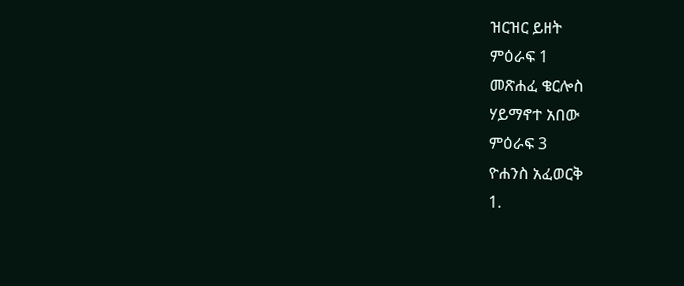ዝርዝር ይዘት
ምዕራፍ 1
መጽሐፈ ቄርሎስ
ሃይማኖተ አበው
ምዕራፍ 3
ዮሐንስ አፈወርቅ
1.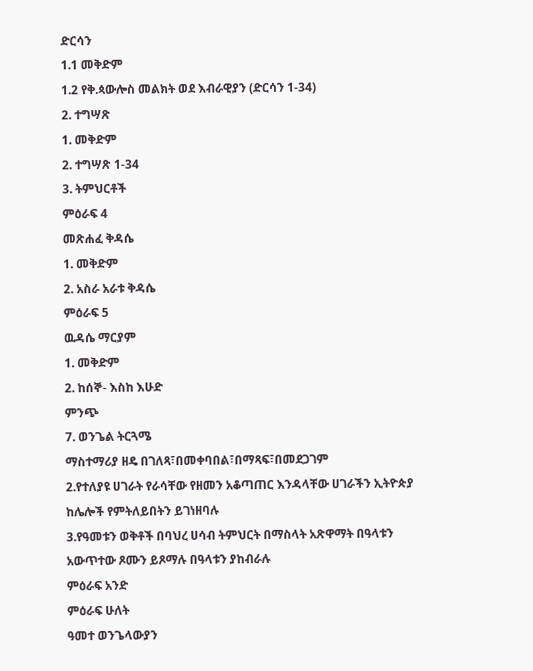ድርሳን
1.1 መቅድም
1.2 የቅ.ጳውሎስ መልክት ወደ እብራዊያን (ድርሳን 1-34)
2. ተግሣጽ
1. መቅድም
2. ተግሣጽ 1-34
3. ትምህርቶች
ምዕራፍ 4
መጽሐፈ ቅዳሴ
1. መቅድም
2. አስራ አራቱ ቅዳሴ
ምዕራፍ 5
ዉዳሴ ማርያም
1. መቅድም
2. ከሰኞ- እስከ እሁድ
ምንጭ
7. ወንጌል ትርጓሜ
ማስተማሪያ ዘዴ በገለጻ፣በመቀባበል፣በማጻፍ፣በመደጋገም
2.የተለያዩ ሀገራት የራሳቸው የዘመን አቆጣጠር እንዳላቸው ሀገራችን ኢትዮጵያ ከሌሎች የምትለይበትን ይገነዘባሉ
3.የዓመቱን ወቅቶች በባህረ ሀሳብ ትምህርት በማስላት አጽዋማት በዓላቱን አውጥተው ጾሙን ይጾማሉ በዓላቱን ያከብራሉ
ምዕራፍ አንድ
ምዕራፍ ሁለት
ዓመተ ወንጌላውያን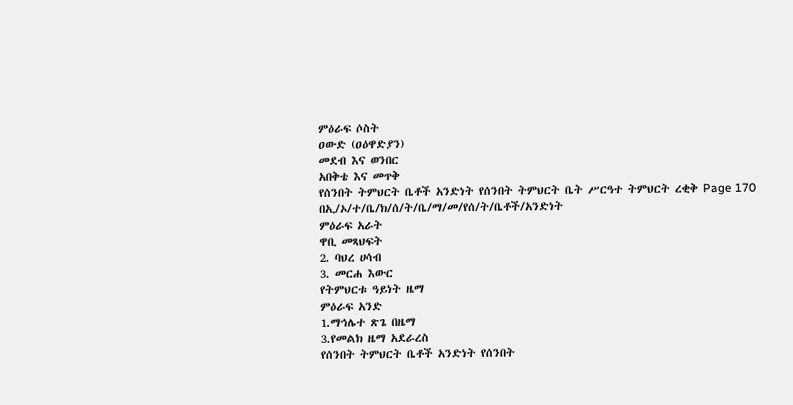ምዕራፍ ሶስት
ዐውድ (ዐዕዋድያን)
መደብ እና ወንበር
አበቅቴ እና መጥቅ
የሰንበት ትምህርት ቤቶች አንድነት የሰንበት ትምህርት ቤት ሥርዓተ ትምህርት ረቂቅ Page 170
በኢ/ኦ/ተ/ቤ/ክ/ሰ/ት/ቤ/ማ/መ/የሰ/ት/ቤቶች/አንድነት
ምዕራፍ አራት
ዋቢ መጻህፍት
2. ባህረ ሀሳብ
3. መርሐ እውር
የትምህርቱ ዓይነት ዜማ
ምዕራፍ አንድ
1.ማኅሌተ ጽጌ በዜማ
3.የመልክ ዜማ አደራረስ
የሰንበት ትምህርት ቤቶች አንድነት የሰንበት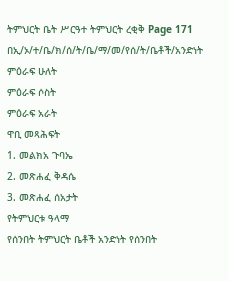ትምህርት ቤት ሥርዓተ ትምህርት ረቂቅ Page 171
በኢ/ኦ/ተ/ቤ/ክ/ሰ/ት/ቤ/ማ/መ/የሰ/ት/ቤቶች/አንድነት
ምዕራፍ ሁለት
ምዕራፍ ሶስት
ምዕራፍ አራት
ዋቢ መጻሕፍት
1. መልክአ ጉባኤ
2. መጽሐፈ ቅዳሴ
3. መጽሐፈ ሰአታት
የትምህርቱ ዓላማ
የሰንበት ትምህርት ቤቶች አንድነት የሰንበት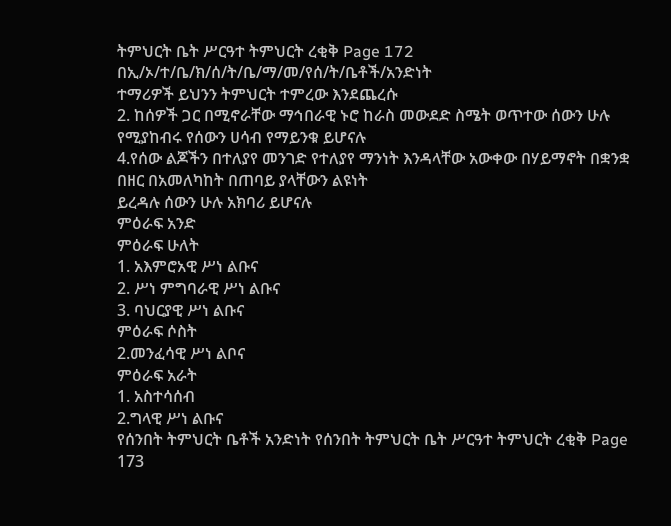ትምህርት ቤት ሥርዓተ ትምህርት ረቂቅ Page 172
በኢ/ኦ/ተ/ቤ/ክ/ሰ/ት/ቤ/ማ/መ/የሰ/ት/ቤቶች/አንድነት
ተማሪዎች ይህንን ትምህርት ተምረው እንደጨረሱ
2. ከሰዎች ጋር በሚኖራቸው ማኅበራዊ ኑሮ ከራስ መውደድ ስሜት ወጥተው ሰውን ሁሉ የሚያከብሩ የሰውን ሀሳብ የማይንቁ ይሆናሉ
4.የሰው ልጆችን በተለያየ መንገድ የተለያየ ማንነት እንዳላቸው አውቀው በሃይማኖት በቋንቋ በዘር በአመለካከት በጠባይ ያላቸውን ልዩነት
ይረዳሉ ሰውን ሁሉ አክባሪ ይሆናሉ
ምዕራፍ አንድ
ምዕራፍ ሁለት
1. አእምሮአዊ ሥነ ልቡና
2. ሥነ ምግባራዊ ሥነ ልቡና
3. ባህርያዊ ሥነ ልቡና
ምዕራፍ ሶስት
2.መንፈሳዊ ሥነ ልቦና
ምዕራፍ አራት
1. አስተሳሰብ
2.ግላዊ ሥነ ልቡና
የሰንበት ትምህርት ቤቶች አንድነት የሰንበት ትምህርት ቤት ሥርዓተ ትምህርት ረቂቅ Page 173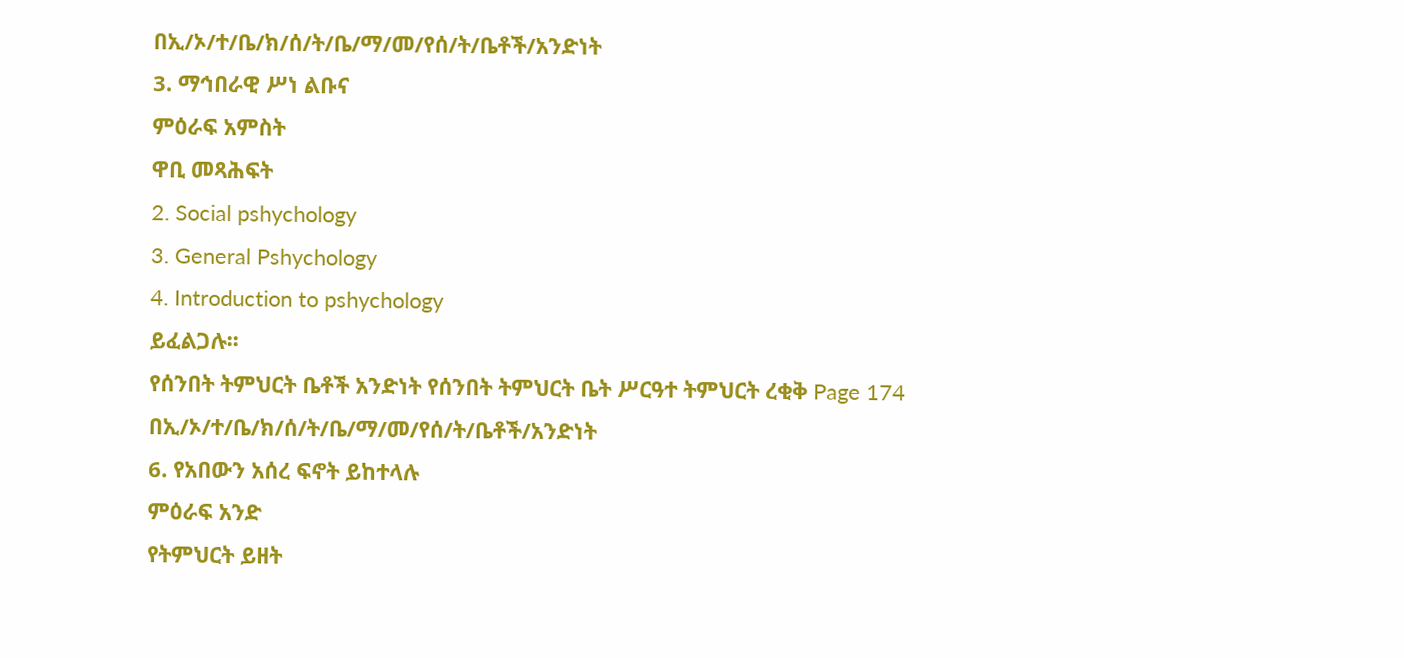በኢ/ኦ/ተ/ቤ/ክ/ሰ/ት/ቤ/ማ/መ/የሰ/ት/ቤቶች/አንድነት
3. ማኅበራዊ ሥነ ልቡና
ምዕራፍ አምስት
ዋቢ መጻሕፍት
2. Social pshychology
3. General Pshychology
4. Introduction to pshychology
ይፈልጋሉ፡፡
የሰንበት ትምህርት ቤቶች አንድነት የሰንበት ትምህርት ቤት ሥርዓተ ትምህርት ረቂቅ Page 174
በኢ/ኦ/ተ/ቤ/ክ/ሰ/ት/ቤ/ማ/መ/የሰ/ት/ቤቶች/አንድነት
6. የአበውን አሰረ ፍኖት ይከተላሉ
ምዕራፍ አንድ
የትምህርት ይዘት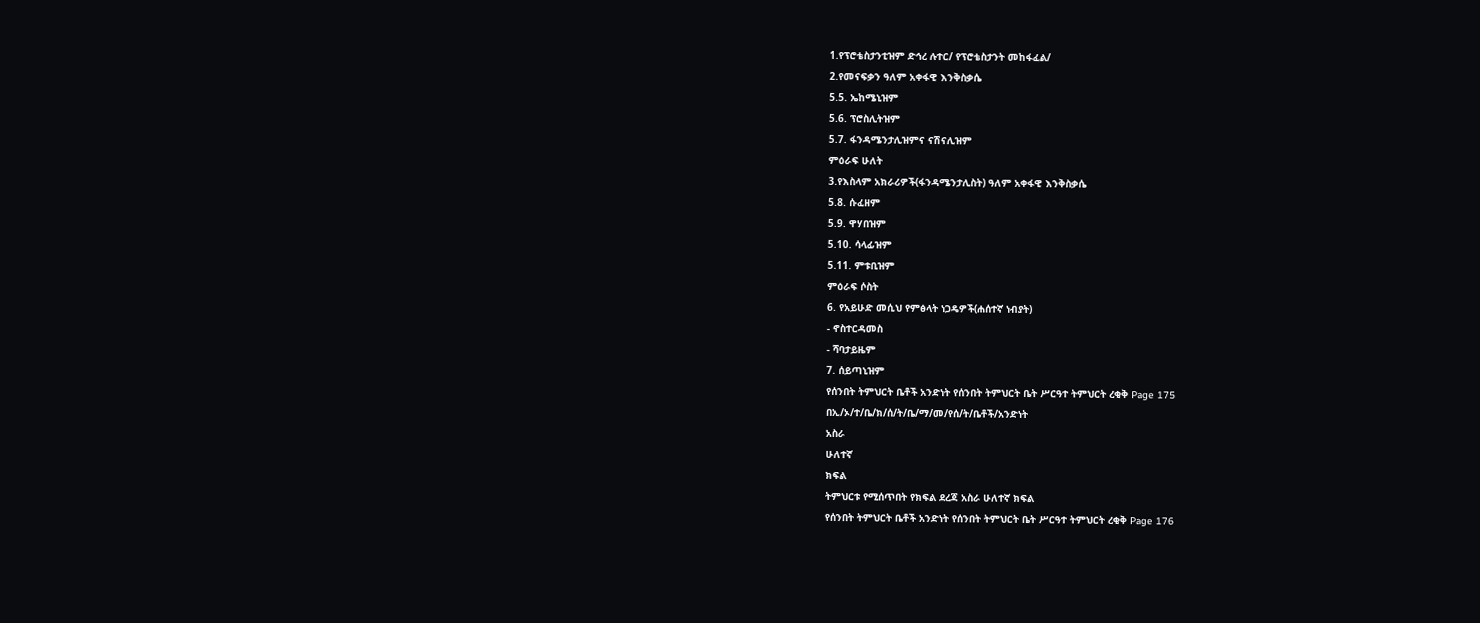1.የፕሮቴስታንቲዝም ድኅረ ሉተር/ የፕሮቴስታንት መከፋፈል/
2.የመናፍቃን ዓለም አቀፋዊ እንቅስቃሴ
5.5. ኤከሜኒዝም
5.6. ፕሮስሊትዝም
5.7. ፋንዳሜንታሊዝምና ናሽናሊዝም
ምዕራፍ ሁለት
3.የእስላም አክራሪዎች(ፋንዳሜንታሊስት) ዓለም አቀፋዊ እንቅስቃሴ
5.8. ሱፈዘም
5.9. ዋሃበዝም
5.10. ሳላፊዝም
5.11. ምቱቢዝም
ምዕራፍ ሶስት
6. የአይሁድ መሲህ የምፅላት ነጋዴዎች(ሐሰተኛ ነብያት)
- ኖስተርዳመስ
- ሻባታይዜም
7. ሰይጣኒዝም
የሰንበት ትምህርት ቤቶች አንድነት የሰንበት ትምህርት ቤት ሥርዓተ ትምህርት ረቂቅ Page 175
በኢ/ኦ/ተ/ቤ/ክ/ሰ/ት/ቤ/ማ/መ/የሰ/ት/ቤቶች/አንድነት
አስራ
ሁለተኛ
ክፍል
ትምህርቱ የሚሰጥበት የክፍል ደረጃ አስራ ሁለተኛ ክፍል
የሰንበት ትምህርት ቤቶች አንድነት የሰንበት ትምህርት ቤት ሥርዓተ ትምህርት ረቂቅ Page 176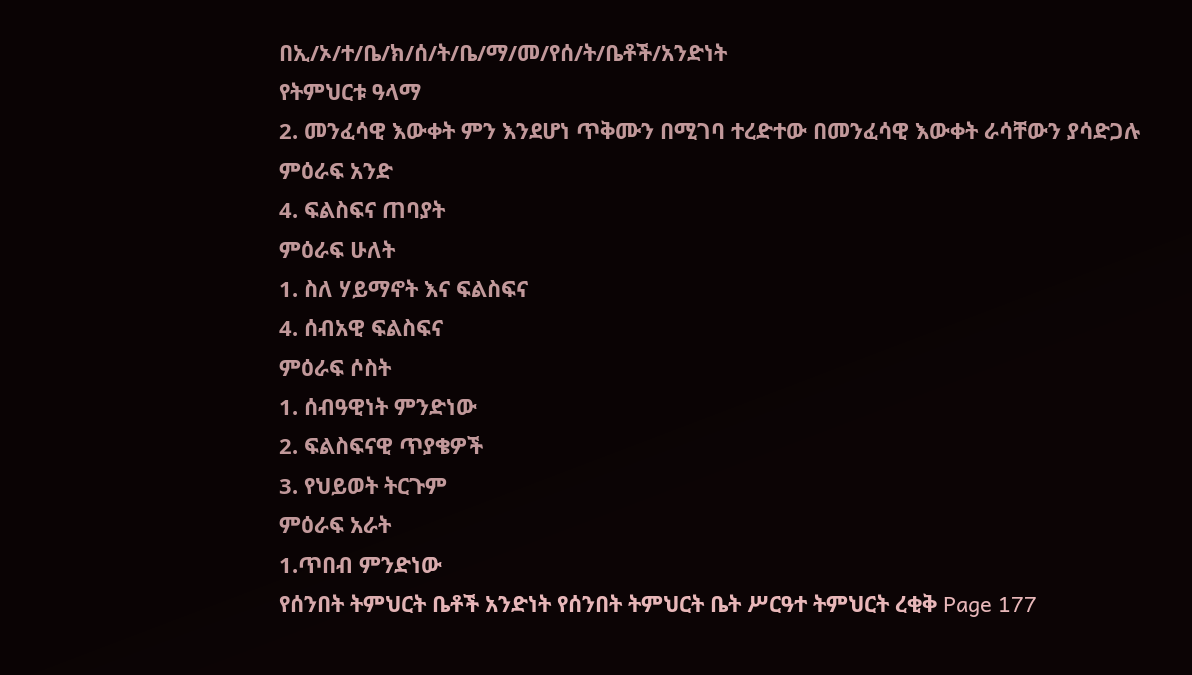በኢ/ኦ/ተ/ቤ/ክ/ሰ/ት/ቤ/ማ/መ/የሰ/ት/ቤቶች/አንድነት
የትምህርቱ ዓላማ
2. መንፈሳዊ እውቀት ምን እንደሆነ ጥቅሙን በሚገባ ተረድተው በመንፈሳዊ እውቀት ራሳቸውን ያሳድጋሉ
ምዕራፍ አንድ
4. ፍልስፍና ጠባያት
ምዕራፍ ሁለት
1. ስለ ሃይማኖት እና ፍልስፍና
4. ሰብአዊ ፍልስፍና
ምዕራፍ ሶስት
1. ሰብዓዊነት ምንድነው
2. ፍልስፍናዊ ጥያቄዎች
3. የህይወት ትርጉም
ምዕራፍ አራት
1.ጥበብ ምንድነው
የሰንበት ትምህርት ቤቶች አንድነት የሰንበት ትምህርት ቤት ሥርዓተ ትምህርት ረቂቅ Page 177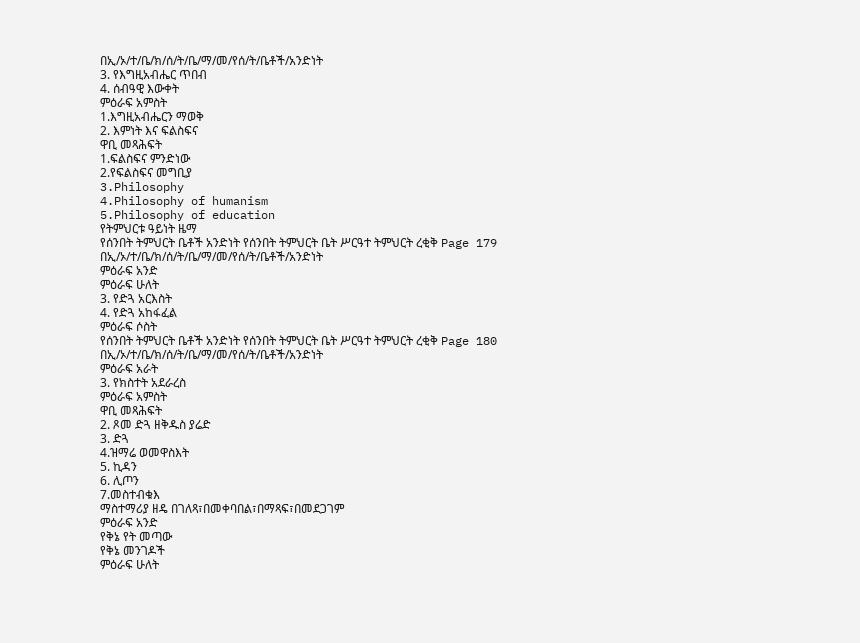በኢ/ኦ/ተ/ቤ/ክ/ሰ/ት/ቤ/ማ/መ/የሰ/ት/ቤቶች/አንድነት
3. የእግዚአብሔር ጥበብ
4. ሰብዓዊ እውቀት
ምዕራፍ አምስት
1.እግዚአብሔርን ማወቅ
2. እምነት እና ፍልስፍና
ዋቢ መጻሕፍት
1.ፍልስፍና ምንድነው
2.የፍልስፍና መግቢያ
3.Philosophy
4.Philosophy of humanism
5.Philosophy of education
የትምህርቱ ዓይነት ዜማ
የሰንበት ትምህርት ቤቶች አንድነት የሰንበት ትምህርት ቤት ሥርዓተ ትምህርት ረቂቅ Page 179
በኢ/ኦ/ተ/ቤ/ክ/ሰ/ት/ቤ/ማ/መ/የሰ/ት/ቤቶች/አንድነት
ምዕራፍ አንድ
ምዕራፍ ሁለት
3. የድጓ አርእስት
4. የድጓ አከፋፈል
ምዕራፍ ሶስት
የሰንበት ትምህርት ቤቶች አንድነት የሰንበት ትምህርት ቤት ሥርዓተ ትምህርት ረቂቅ Page 180
በኢ/ኦ/ተ/ቤ/ክ/ሰ/ት/ቤ/ማ/መ/የሰ/ት/ቤቶች/አንድነት
ምዕራፍ አራት
3. የክስተት አደራረስ
ምዕራፍ አምስት
ዋቢ መጻሕፍት
2. ጾመ ድጓ ዘቅዱስ ያሬድ
3. ድጓ
4.ዝማሬ ወመዋስእት
5. ኪዳን
6. ሊጦን
7.መስተብቁእ
ማስተማሪያ ዘዴ በገለጻ፣በመቀባበል፣በማጻፍ፣በመደጋገም
ምዕራፍ አንድ
የቅኔ የት መጣው
የቅኔ መንገዶች
ምዕራፍ ሁለት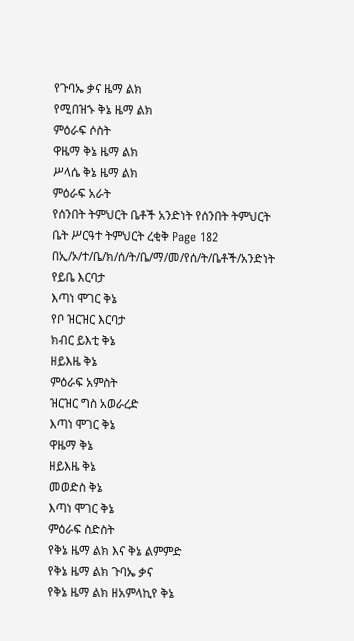የጉባኤ ቃና ዜማ ልክ
የሚበዝኁ ቅኔ ዜማ ልክ
ምዕራፍ ሶስት
ዋዜማ ቅኔ ዜማ ልክ
ሥላሴ ቅኔ ዜማ ልክ
ምዕራፍ አራት
የሰንበት ትምህርት ቤቶች አንድነት የሰንበት ትምህርት ቤት ሥርዓተ ትምህርት ረቂቅ Page 182
በኢ/ኦ/ተ/ቤ/ክ/ሰ/ት/ቤ/ማ/መ/የሰ/ት/ቤቶች/አንድነት
የይቤ እርባታ
እጣነ ሞገር ቅኔ
የቦ ዝርዝር እርባታ
ክብር ይእቲ ቅኔ
ዘይእዜ ቅኔ
ምዕራፍ አምስት
ዝርዝር ግስ አወራረድ
እጣነ ሞገር ቅኔ
ዋዜማ ቅኔ
ዘይእዜ ቅኔ
መወድስ ቅኔ
እጣነ ሞገር ቅኔ
ምዕራፍ ስድስት
የቅኔ ዜማ ልክ እና ቅኔ ልምምድ
የቅኔ ዜማ ልክ ጉባኤ ቃና
የቅኔ ዜማ ልክ ዘአምላኪየ ቅኔ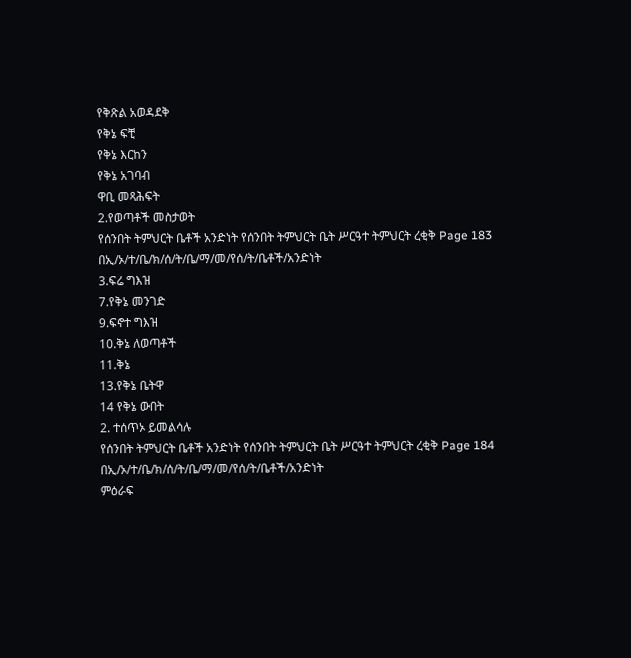የቅጽል አወዳደቅ
የቅኔ ፍቺ
የቅኔ እርከን
የቅኔ አገባብ
ዋቢ መጻሕፍት
2.የወጣቶች መስታወት
የሰንበት ትምህርት ቤቶች አንድነት የሰንበት ትምህርት ቤት ሥርዓተ ትምህርት ረቂቅ Page 183
በኢ/ኦ/ተ/ቤ/ክ/ሰ/ት/ቤ/ማ/መ/የሰ/ት/ቤቶች/አንድነት
3.ፍሬ ግእዝ
7.የቅኔ መንገድ
9.ፍኖተ ግእዝ
10.ቅኔ ለወጣቶች
11.ቅኔ
13.የቅኔ ቤትዋ
14 የቅኔ ውበት
2. ተሰጥኦ ይመልሳሉ
የሰንበት ትምህርት ቤቶች አንድነት የሰንበት ትምህርት ቤት ሥርዓተ ትምህርት ረቂቅ Page 184
በኢ/ኦ/ተ/ቤ/ክ/ሰ/ት/ቤ/ማ/መ/የሰ/ት/ቤቶች/አንድነት
ምዕራፍ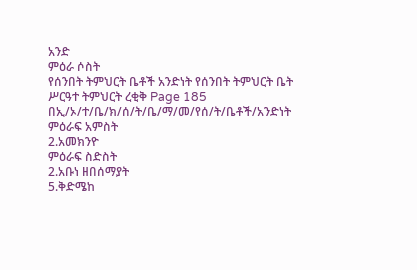አንድ
ምዕራ ሶስት
የሰንበት ትምህርት ቤቶች አንድነት የሰንበት ትምህርት ቤት ሥርዓተ ትምህርት ረቂቅ Page 185
በኢ/ኦ/ተ/ቤ/ክ/ሰ/ት/ቤ/ማ/መ/የሰ/ት/ቤቶች/አንድነት
ምዕራፍ አምስት
2.አመክንዮ
ምዕራፍ ስድስት
2.አቡነ ዘበሰማያት
5.ቅድሜከ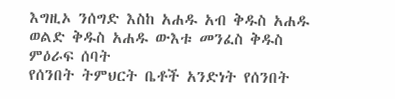እግዚኦ ንሰግድ እስከ አሐዱ አብ ቅዱስ አሐዱ ወልድ ቅዱስ አሐዱ ውእቱ መንፈስ ቅዱስ
ምዕራፍ ሰባት
የሰንበት ትምህርት ቤቶች አንድነት የሰንበት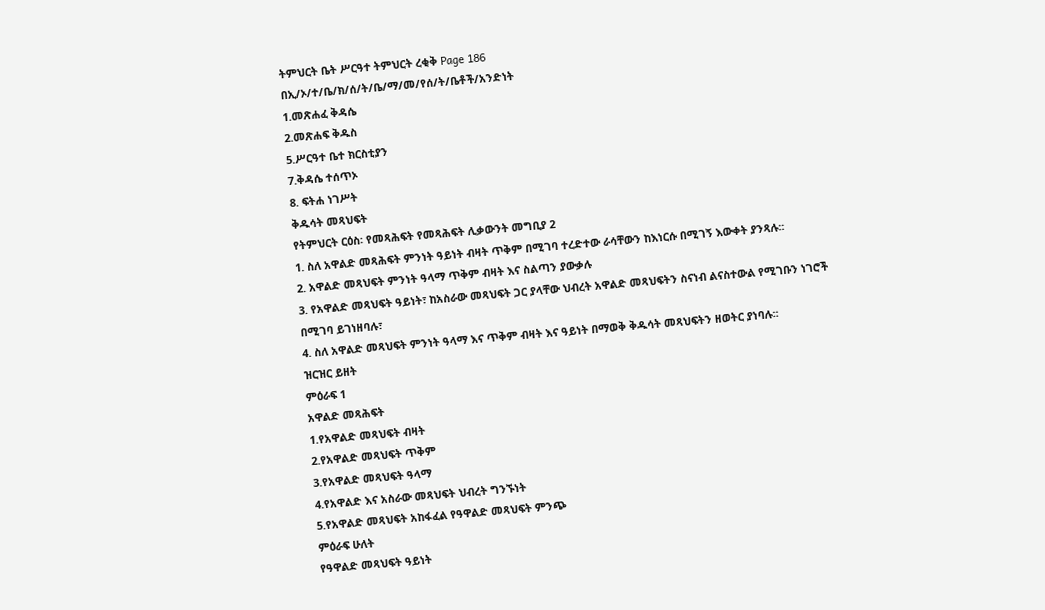ትምህርት ቤት ሥርዓተ ትምህርት ረቂቅ Page 186
በኢ/ኦ/ተ/ቤ/ክ/ሰ/ት/ቤ/ማ/መ/የሰ/ት/ቤቶች/አንድነት
1.መጽሐፈ ቅዳሴ
2.መጽሐፍ ቅዱስ
5.ሥርዓተ ቤተ ክርስቲያን
7.ቅዳሴ ተሰጥኦ
8. ፍትሐ ነገሥት
ቅዱሳት መጻህፍት
የትምህርት ርዕስ፡ የመጻሕፍት የመጻሕፍት ሊቃውንት መግቢያ 2
1. ስለ አዋልድ መጻሕፍት ምንነት ዓይነት ብዛት ጥቅም በሚገባ ተረድተው ራሳቸውን ከእነርሱ በሚገኝ እውቀት ያንጻሉ፡፡
2. አዋልድ መጻህፍት ምንነት ዓላማ ጥቅም ብዛት እና ስልጣን ያውቃሉ
3. የአዋልድ መጻህፍት ዓይነት፣ ከአስራው መጻህፍት ጋር ያላቸው ህብረት አዋልድ መጻህፍትን ስናነብ ልናስተውል የሚገቡን ነገሮች
በሚገባ ይገነዘባሉ፣
4. ስለ አዋልድ መጻህፍት ምንነት ዓላማ እና ጥቅም ብዛት እና ዓይነት በማወቅ ቅዱሳት መጻህፍትን ዘወትር ያነባሉ፡፡
ዝርዝር ይዘት
ምዕራፍ 1
አዋልድ መጻሕፍት
1.የአዋልድ መጻህፍት ብዛት
2.የአዋልድ መጻህፍት ጥቅም
3.የአዋልድ መጻህፍት ዓላማ
4.የአዋልድ እና አስራው መጻህፍት ህብረት ግንኙነት
5.የአዋልድ መጻህፍት አከፋፈል የዓዋልድ መጻህፍት ምንጭ
ምዕራፍ ሁለት
የዓዋልድ መጻህፍት ዓይነት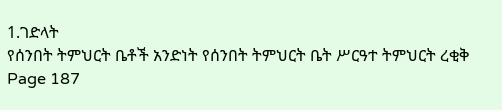1.ገድላት
የሰንበት ትምህርት ቤቶች አንድነት የሰንበት ትምህርት ቤት ሥርዓተ ትምህርት ረቂቅ Page 187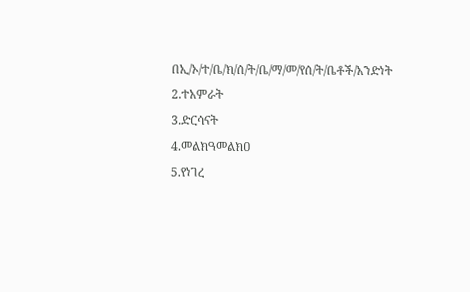በኢ/ኦ/ተ/ቤ/ክ/ሰ/ት/ቤ/ማ/መ/የሰ/ት/ቤቶች/አንድነት
2.ተአምራት
3.ድርሳናት
4.መልክዓመልክዐ
5.የነገረ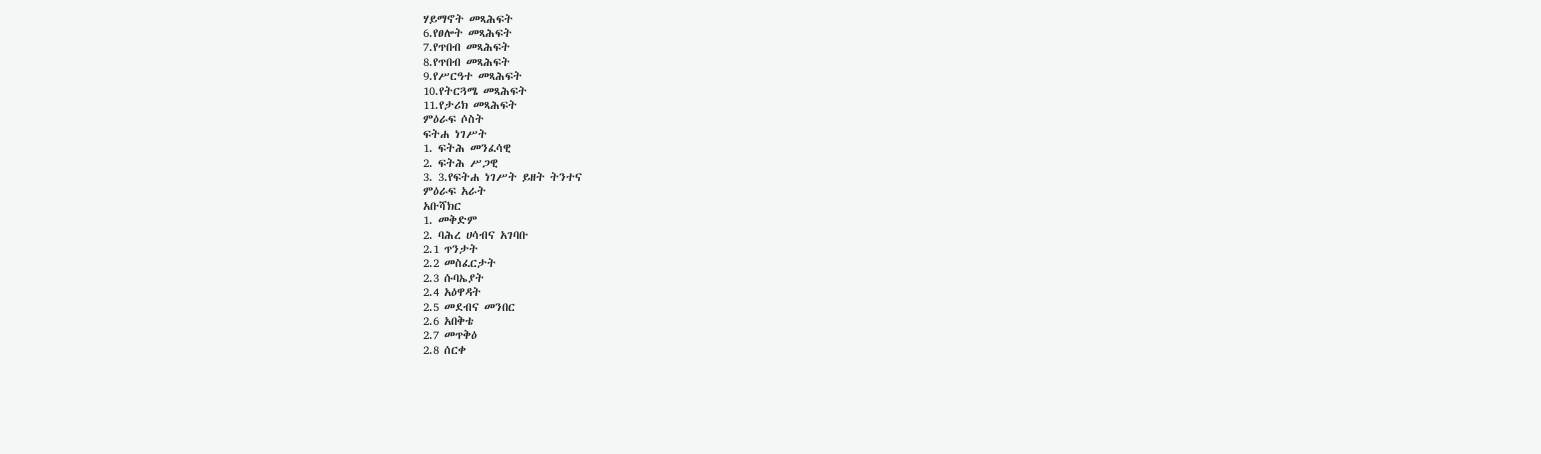ሃይማኖት መጻሕፍት
6.የፀሎት መጻሕፍት
7.የጥበብ መጻሕፍት
8.የጥበብ መጻሕፍት
9.የሥርዓተ መጻሕፍት
10.የትርጓሜ መጻሕፍት
11.የታሪክ መጻሕፍት
ምዕራፍ ሶስት
ፍትሐ ነገሥት
1. ፍትሕ መንፈሳዊ
2. ፍትሕ ሥጋዊ
3. 3.የፍትሐ ነገሥት ይዘት ትንተና
ምዕራፍ አራት
አቡሻክር
1. መቅድም
2. ባሕረ ሀሳብና አገባቡ
2.1 ጥንታት
2.2 መስፈርታት
2.3 ሱባኤያት
2.4 አዕዋዳት
2.5 መደብና መንበር
2.6 አበቅቴ
2.7 መጥቅዕ
2.8 ሰርቀ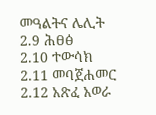መዓልትና ሌሊት
2.9 ሕፀፅ
2.10 ተውሳክ
2.11 መባጀሐመር
2.12 አጽፈ አወራ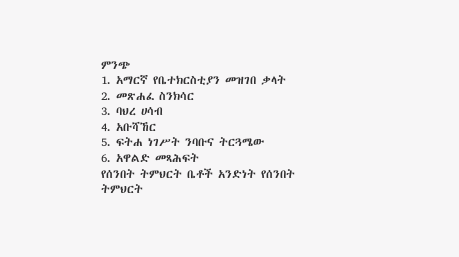ምንጭ
1. አማርኛ የቤተክርስቲያን መዝገበ ቃላት
2. መጽሐፈ ስንክሳር
3. ባህረ ሀሳብ
4. አቡሻኸር
5. ፍትሐ ነገሥት ንባቡና ትርጓሜው
6. አዋልድ መጻሕፍት
የሰንበት ትምህርት ቤቶች አንድነት የሰንበት ትምህርት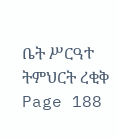ቤት ሥርዓተ ትምህርት ረቂቅ Page 188